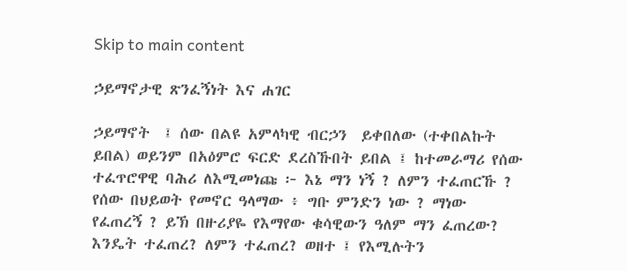Skip to main content

ኃይማኖታዊ ጽንፈኝነት እና ሐገር

ኃይማኖት  ፤ ሰው በልዩ አምላካዊ ብርኃን  ይቀበለው (ተቀበልኩት ይበል) ወይንም በአዕምሮ ፍርድ ደረስኹበት ይበል ፤ ከተመራማሪ የሰው ተፈጥሮዋዊ ባሕሪ ለእሚመነጩ ፦ እኔ ማን ነኝ ? ለምን ተፈጠርኹ ? የሰው በህይወት የመኖር ዓላማው ፥ ግቡ ምንድን ነው ? ማነው የፈጠረኝ ? ይኽ በዙሪያዬ የእማየው ቁሳዊውን ዓለም ማን ፈጠረው? እንዴት ተፈጠረ? ለምን ተፈጠረ? ወዘተ ፤ የእሚሉትን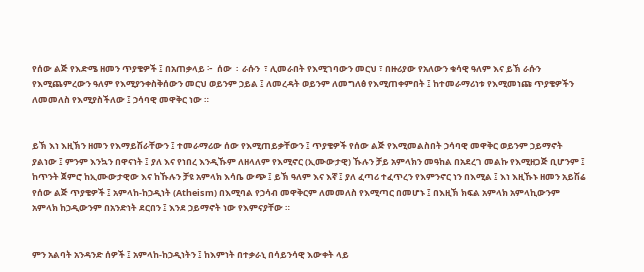የሰው ልጅ የእድሜ ዘመን ጥያቄዎች ፤ በአጠቃላይ ፦  ሰው  ፡  ራሱን  ፣ ሊመራበት የእሚገባውን መርህ ፣ በዙሪያው የአለውን ቁሳዊ ዓለም እና ይኽ ራሱን የእሚጨምረውን ዓለም የእሚያንቀስቅሰውን መርህ ወይንም ኃይል ፤ ለመረዳት ወይንም ለመግለፅ የእሚጠቀምበት ፤ ከተመራማሪነቱ የእሚመነጩ ጥያቄዎችን ለመመለስ የእሚያስችለው ፤ ኃሳባዊ መዋቅር ነው ።


ይኽ እነ እዚኽን ዘመን የእማይሽራቸውን ፤ ተመራማሪው ሰው የእሚጠይቃቸውን ፤ ጥያቄዎች የሰው ልጅ የእሚመልስበት ኃሳባዊ መዋቅር ወይንም ኃይማኖት ያልነው ፤ ምንም እንኳን በዋናነት ፤ ያለ እና የነበረ እንዲኹም ለዘላለም የእሚኖር (ኢሙውታዊ) ኹሉን ቻይ አምላክን መዓከል በአደረገ መልኩ የእሚዘጋጅ ቢሆንም ፤ ከጥንት ጀምሮ ከኢሙውታዊው እና ከኹሉን ቻዩ አምላክ እሳቤ ውጭ ፤ ይኽ ዓለም እና እኛ ፤ ያለ ፈጣሪ ተፈጥረን የእምንኖር ነን በእሚል ፤ እነ እዚኹኑ ዘመን አይሽሬ የሰው ልጅ ጥያቄዎች ፤ አምላከ-ከኃዲነት (Atheism) በእሚባል የኃሳብ መዋቅርም ለመመለስ የእሚጣር በመሆኑ ፤ በእዚኽ ክፍል አምላክ አምላኪውንም አምላክ ከኃዲውንም በአንድነት ደርበን ፤ እንደ ኃይማኖት ነው የእምናያቸው ።


ምን አልባት አንዳንድ ሰዎች ፤ አምላከ-ከኃዲነትን ፤ ከእምነት በተቃራኒ በሳይንሳዊ እውቀት ላይ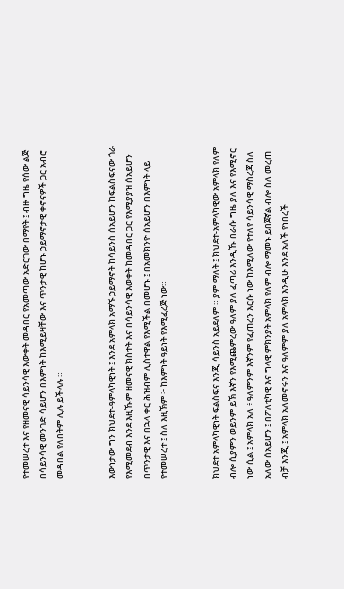የተመሠረተ እና የዘመናዊ ሳይንሳዊ እውቀት መዳበር የአመጣው አድርገው በማየት ፤ ብዙ ግዜ የሰው ልጅ በሳይንሳዊ መንገድ ሳይሆን በእምነት ከእሚይዛቸው እና ጥንታዊ ከሆኑ ኃይማኖታዊ ቀኖናዎች ጋር አብሮ መዳበል የለበትም ሊሉ ይችላሉ ።


እውነታው ግን ክህደተ-ዓምላካዊነት ፤ እንደ አምላክ አማኙ ኃይማኖት ከሳይንስ ሰአይሆን ከፍልስፍናው ጎራ የእሚመደብ እንደ እዚኹም ዘመናዊ ክስተት እና በሳይንሳዊ እወቀት ከመዳበር ጋር የእሚያያዝ ሰአይሆን በጥንታዊ እና በኋላ ቀር ሕዝብም ሊስተዋል የእሚችል በመሆኑ ፤ በአመክንዮ ሰአይሆን በእምነት ላይ የተመሠረተ ፤ ስለ እዚኽም ፦ ከእምነት ዓይነት የእሚፈረጅ ነው።


ክህደተ አምላካዊነት ፍልስፍና እንጂ ሳይንስ አይደለም ። ያም ማለት ፤ ክህደተ-አምላካዊው አምላክ የለም ብሎ ሲያምን ወይንም ይኽ እኛን የእሚጨምረው ዓለም ያለ ፈጣሪ እንዲኹ በራሱ ግዜ ያለ እና የእሚኖር ነው ሲል ፤ አምላክ አለ ፥ ዓለምንም እኛንም የፈጠረን እርሱ ነው ከእሚለው የተለየ ሳይንሳዊ ማስረጃ ስለ አለው ሰአይሆን ፤ በፖለቲካዊ እና ግላዊ ምክንያት አምላክ የለም ብሎ ማመኑ ይበጀኛል ብሎ ስለ መረጠ ብቻ እንጂ ፤ አምላክ አለመኖሩን እና ዓለምም ያለ አምላክ እንዲሁ እንደ አለች የነበረች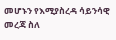መሆኑን የእሚያስረዳ ሳይንሳዊ መረጃ ስለ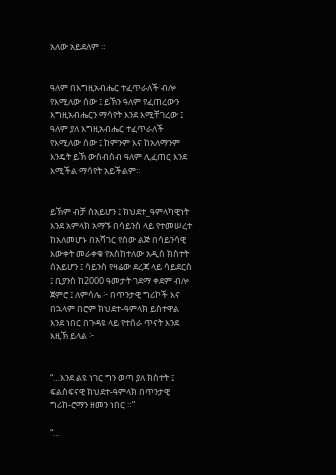አለው አይደለም ።


ዓለም በእግዚአብሔር ተፈጥራለች ብሎ የእሚለው ሰው ፤ ይኽን ዓለም የፈጠረውን እግዚአብሔርን ማሳየት እንደ እሚቸገረው ፤ ዓለም ያለ እግዚአብሔር ተፈጥራለች የእሚለው ሰው ፤ ከምንም እና ከአለማንም እንዴት ይኽ ውስብስብ ዓለም ሊፈጠር እንደ እሚችል ማሳየት አይችልም።


ይኽም ብቻ ሰአይሆን ፤ ክህደተ_ዓምላካዊነት እንደ አምላክ አማኙ በሳይንስ ላይ የተመሠረተ ከአለመሆኑ በአሻገር የሰው ልጅ በሳይንሳዊ እውቀት መራቀቁ የአስከተለው አዲስ ክስተት ሰአይሆን ፤ ሳይንስ የዛሬው ደረጃ ላይ ሳይደርስ ፤ ቢያንስ ከ2000 ዓመታት ገደማ ቀደም ብሎ ጀምሮ ፤ ለምሳሌ ፦ በጥንታዊ ግሪኮች እና በኋላም በሮም ክህደተ-ዓምላክ ይስተዋል እንደ ነበር በጉዳዩ ላይ የተሰራ ጥናት እንደ እዚኽ ይላል ፦


“…እንደ ልዩ ነገር ግን ወጣ ያለ ክስተት ፤ ፍልስፍናዊ ክህደተ-ዓምላክ በጥንታዊ ግሪከ-ሮማን ዘመን ነበር ።”

“…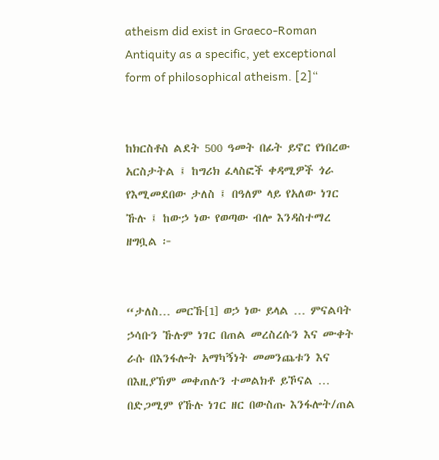atheism did exist in Graeco-Roman Antiquity as a specific, yet exceptional form of philosophical atheism. [2]“


ከክርስቶስ ልደት 500 ዓመት በፊት ይኖር የነበረው አርስታትል ፤ ከግሪክ ፈላስፎች ቀዳሚዎች ጎራ የእሚመደበው ታለስ ፤ በዓለም ላይ የአለው ነገር ኹሉ ፤ ከውኃ ነው የወጣው ብሎ እንዳስተማረ ዘግቧል ፦


“ታለስ… መርኹ[1] ወኃ ነው ይላል … ምናልባት ኃሳቡን ኹሉም ነገር በጠል መረስረሱን እና ሙቀት ራሱ በእንፋሎት አማካኝነት መመንጨቱን እና በእዚያኽም መቀጠሉን ተመልክቶ ይኾናል … በድጋሚም የኹሉ ነገር ዘር በውስጡ እንፋሎት/ጠል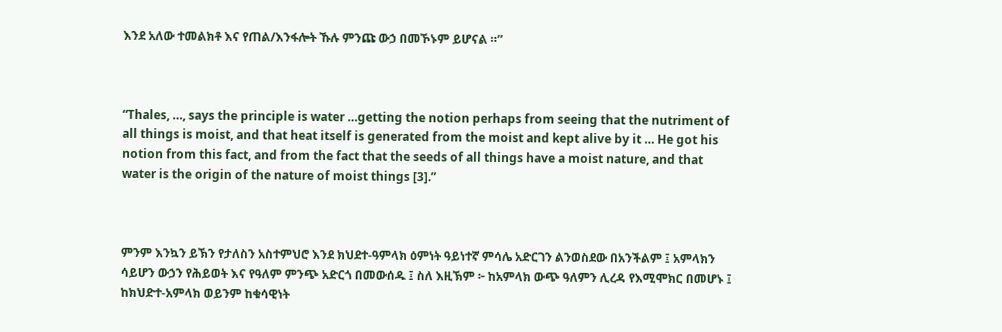እንደ አለው ተመልክቶ እና የጠል/እንፋሎት ኹሉ ምንጩ ውኃ በመኾኑም ይሆናል ።”



“Thales, …, says the principle is water …getting the notion perhaps from seeing that the nutriment of all things is moist, and that heat itself is generated from the moist and kept alive by it … He got his notion from this fact, and from the fact that the seeds of all things have a moist nature, and that water is the origin of the nature of moist things [3].”



ምንም እንኳን ይኽን የታለስን አስተምህሮ እንደ ክህደተ-ዓምላክ ዕምነት ዓይነተኛ ምሳሌ አድርገን ልንወስደው በአንችልም ፤ አምላክን ሳይሆን ውኃን የሕይወት እና የዓለም ምንጭ አድርጎ በመውሰዱ ፤ ስለ እዚኽም ፦ ከአምላክ ውጭ ዓለምን ሊረዳ የእሚሞክር በመሆኑ ፤ ከክህድተ-አምላክ ወይንም ከቁሳዊነት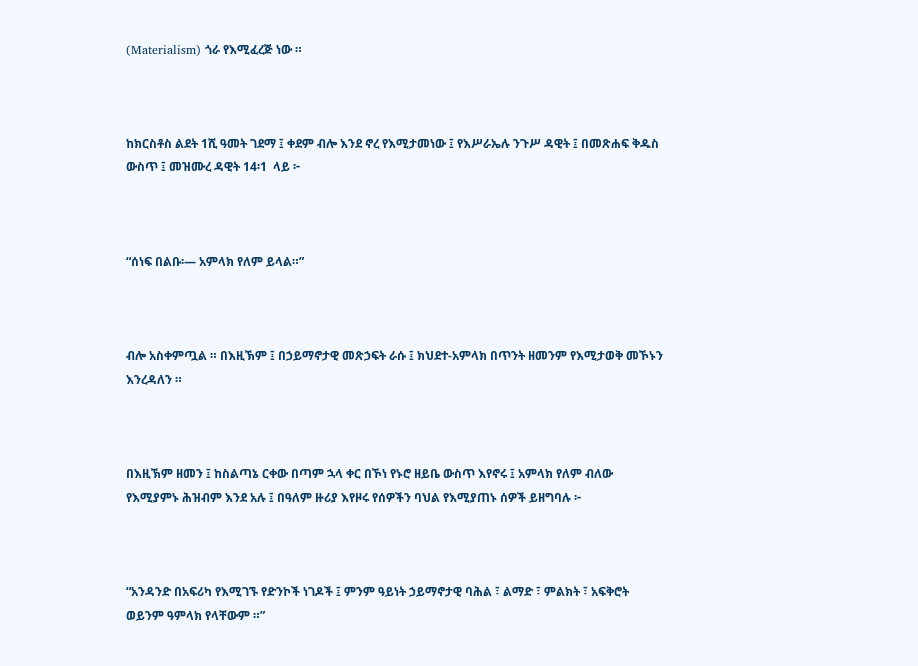(Materialism) ጎራ የእሚፈረጅ ነው ።



ከክርስቶስ ልደት 1ሺ ዓመት ገደማ ፤ ቀደም ብሎ እንደ ኖረ የእሚታመነው ፤ የእሥራኤሉ ንጉሥ ዳዊት ፤ በመጽሐፍ ቅዱስ ውስጥ ፤ መዝሙረ ዳዊት 14፡1  ላይ ፦



“ሰነፍ በልቡ፡— አምላክ የለም ይላል።”



ብሎ አስቀምጧል ። በእዚኽም ፤ በኃይማኖታዊ መጽኃፍት ራሱ ፤ ክህደተ-አምላክ በጥንት ዘመንም የእሚታወቅ መኾኑን እንረዳለን ።



በእዚኽም ዘመን ፤ ከስልጣኔ ርቀው በጣም ኋላ ቀር በኾነ የኑሮ ዘይቤ ውስጥ እየኖሩ ፤ አምላክ የለም ብለው የእሚያምኑ ሕዝብም እንደ አሉ ፤ በዓለም ዙሪያ እየዞሩ የሰዎችን ባህል የእሚያጠኑ ሰዎች ይዘግባሉ ፦



“አንዳንድ በአፍሪካ የእሚገኙ የድንኮች ነገዶች ፤ ምንም ዓይነት ኃይማኖታዊ ባሕል ፣ ልማድ ፣ ምልክት ፣ አፍቅሮት ወይንም ዓምላክ የላቸውም ።”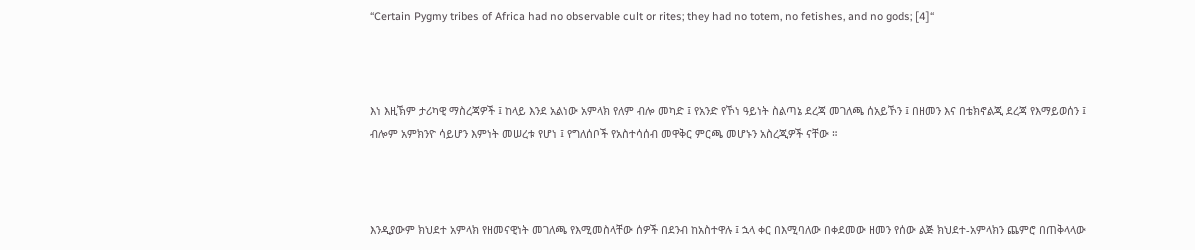“Certain Pygmy tribes of Africa had no observable cult or rites; they had no totem, no fetishes, and no gods; [4]“



እነ እዚኽም ታሪካዊ ማስረጃዎች ፤ ከላይ እንደ አልነው አምላክ የለም ብሎ መካድ ፤ የአንድ የኾነ ዓይነት ስልጣኔ ደረጃ መገለጫ ሰአይኾን ፤ በዘመን እና በቴክኖልጂ ደረጃ የእማይወሰን ፤ ብሎም አምክንዮ ሳይሆን እምነት መሠረቱ የሆነ ፤ የግለሰቦች የአስተሳሰብ መዋቅር ምርጫ መሆኑን አስረጂዎች ናቸው ።



እንዲያውም ክህደተ አምላክ የዘመናዊነት መገለጫ የእሚመስላቸው ሰዎች በደንብ ከአስተዋሉ ፤ ኋላ ቀር በእሚባለው በቀደመው ዘመን የሰው ልጅ ክህደተ-አምላክን ጨምሮ በጠቅላላው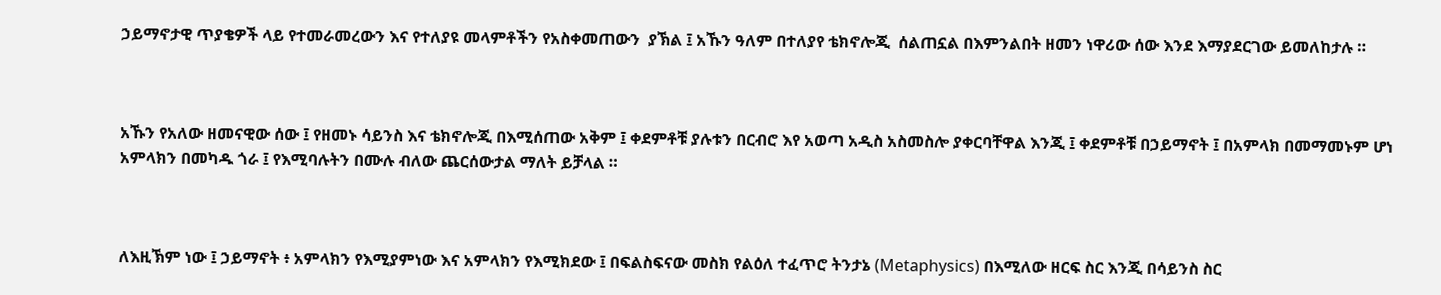ኃይማኖታዊ ጥያቄዎች ላይ የተመራመረውን እና የተለያዩ መላምቶችን የአስቀመጠውን  ያኽል ፤ አኹን ዓለም በተለያየ ቴክኖሎጂ  ሰልጠኗል በእምንልበት ዘመን ነዋሪው ሰው እንደ እማያደርገው ይመለከታሉ ።



አኹን የአለው ዘመናዊው ሰው ፤ የዘመኑ ሳይንስ እና ቴክኖሎጂ በእሚሰጠው አቅም ፤ ቀደምቶቹ ያሉቱን በርብሮ እየ አወጣ አዲስ አስመስሎ ያቀርባቸዋል እንጂ ፤ ቀደምቶቹ በኃይማኖት ፤ በአምላክ በመማመኑም ሆነ አምላክን በመካዱ ጎራ ፤ የእሚባሉትን በሙሉ ብለው ጨርሰውታል ማለት ይቻላል ።



ለእዚኽም ነው ፤ ኃይማኖት ፥ አምላክን የእሚያምነው እና አምላክን የእሚክደው ፤ በፍልስፍናው መስክ የልዕለ ተፈጥሮ ትንታኔ (Metaphysics) በእሚለው ዘርፍ ስር እንጂ በሳይንስ ስር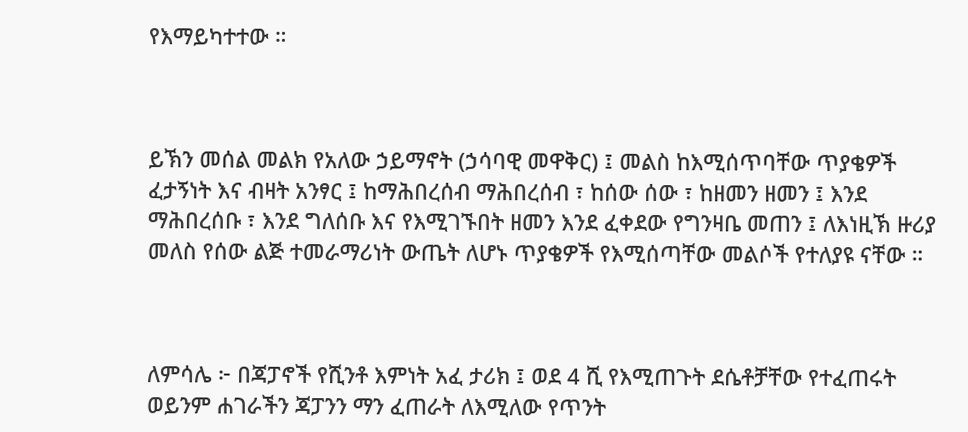የእማይካተተው ።



ይኽን መሰል መልክ የአለው ኃይማኖት (ኃሳባዊ መዋቅር) ፤ መልስ ከእሚሰጥባቸው ጥያቄዎች ፈታኝነት እና ብዛት አንፃር ፤ ከማሕበረሰብ ማሕበረሰብ ፣ ከሰው ሰው ፣ ከዘመን ዘመን ፤ እንደ ማሕበረሰቡ ፣ እንደ ግለሰቡ እና የእሚገኙበት ዘመን እንደ ፈቀደው የግንዛቤ መጠን ፤ ለእነዚኽ ዙሪያ መለስ የሰው ልጅ ተመራማሪነት ውጤት ለሆኑ ጥያቄዎች የእሚሰጣቸው መልሶች የተለያዩ ናቸው ።



ለምሳሌ ፦ በጃፓኖች የሺንቶ እምነት አፈ ታሪክ ፤ ወደ 4 ሺ የእሚጠጉት ደሴቶቻቸው የተፈጠሩት ወይንም ሐገራችን ጃፓንን ማን ፈጠራት ለእሚለው የጥንት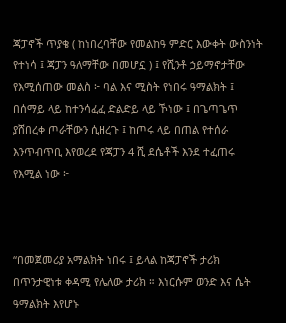ጃፓኖች ጥያቄ ( ከነበረባቸው የመልከዓ ምድር እውቀት ውስንነት የተነሳ ፤ ጃፓን ዓለማቸው በመሆኗ ) ፤ የሺንቶ ኃይማኖታቸው የእሚሰጠው መልስ ፦ ባል እና ሚስት የነበሩ ዓማልክት ፤ በሰማይ ላይ ከተንሳፈፈ ድልድይ ላይ ኾነው ፤ በጌጣጌጥ ያሸበረቀ ጦራቸውን ሲዘረጉ ፤ ከጦሩ ላይ በጠል የተሰራ እንጥብጥቢ እየወረደ የጃፓን 4 ሺ ደሴቶች እንደ ተፈጠሩ የእሚል ነው ፦



“በመጀመሪያ አማልክት ነበሩ ፤ ይላል ከጃፓኖች ታሪክ በጥንታዊነቱ ቀዳሚ የሌለው ታሪክ ። እነርሱም ወንድ እና ሴት ዓማልክት እየሆኑ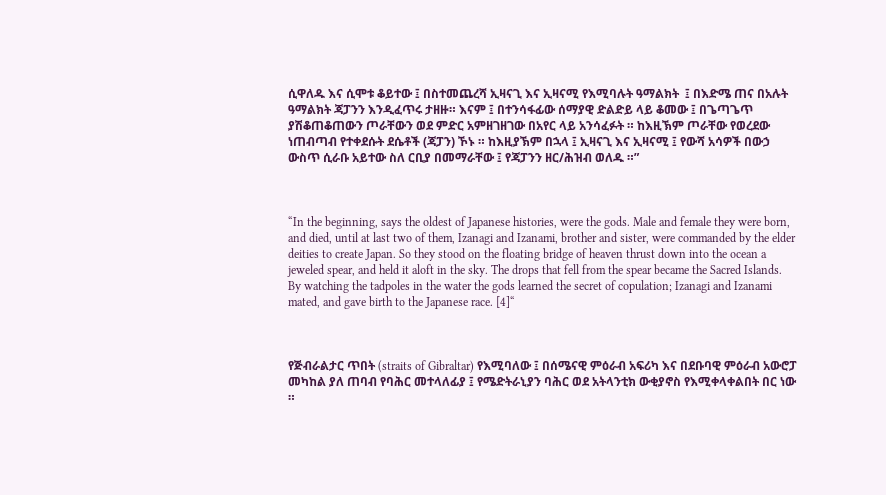ሲዋለዱ እና ሲሞቱ ቆይተው ፤ በስተመጨረሻ ኢዛናጊ እና ኢዛናሚ የእሚባሉት ዓማልክት  ፤ በእድሜ ጠና በአሉት ዓማልክት ጃፓንን እንዲፈጥሩ ታዘዙ። እናም ፤ በተንሳፋፊው ሰማያዊ ድልድይ ላይ ቆመው ፤ በጌጣጌጥ ያሽቆጠቆጠውን ጦራቸውን ወደ ምድር አምዘገዘገው በአየር ላይ አንሳፈፉት ። ከእዚኽም ጦራቸው የወረደው ነጠብጣብ የተቀደሱት ደሴቶች (ጃፓን) ኾኑ ። ከእዚያኽም በኋላ ፤ ኢዛናጊ እና ኢዛናሚ ፤ የውሻ አሳዎች በውኃ ውስጥ ሲራቡ አይተው ስለ ርቢያ በመማራቸው ፤ የጃፓንን ዘር/ሕዝብ ወለዱ ።”



“In the beginning, says the oldest of Japanese histories, were the gods. Male and female they were born, and died, until at last two of them, Izanagi and Izanami, brother and sister, were commanded by the elder deities to create Japan. So they stood on the floating bridge of heaven thrust down into the ocean a jeweled spear, and held it aloft in the sky. The drops that fell from the spear became the Sacred Islands. By watching the tadpoles in the water the gods learned the secret of copulation; Izanagi and Izanami mated, and gave birth to the Japanese race. [4]“



የጅብራልታር ጥበት (straits of Gibraltar) የእሚባለው ፤ በሰሜናዊ ምዕራብ አፍሪካ እና በደቡባዊ ምዕራብ አውሮፓ መካከል ያለ ጠባብ የባሕር መተላለፊያ ፤ የሜድትራኒያን ባሕር ወደ አትላንቲክ ውቂያኖስ የእሚቀላቀልበት በር ነው ።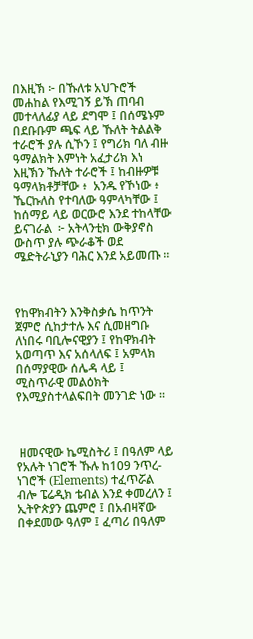በእዚኽ ፦ በኹለቱ አህጉሮች መሐከል የእሚገኝ ይኽ ጠባብ መተላለፊያ ላይ ደግሞ ፤ በሰሜኑም በደቡቡም ጫፍ ላይ ኹለት ትልልቅ ተራሮች ያሉ ሲኾን ፤ የግሪክ ባለ ብዙ ዓማልክት እምነት አፈታሪክ እነ እዚኽን ኹለት ተራሮች ፤ ከብዙዎቹ ዓማላክቶቻቸው ፥  አንዱ የኾነው ፥ ኼርኩለስ የተባለው ዓምላካቸው ፤ ከሰማይ ላይ ወርውሮ እንደ ተከላቸው ይናገራል  ፦ አትላንቲክ ውቅያኖስ ውስጥ ያሉ ጭራቆች ወደ ሜድትራኒያን ባሕር እንደ አይመጡ ።



የከዋክብትን እንቅስቃሴ ከጥንት ጀምሮ ሲከታተሉ እና ሲመዘግቡ ለነበሩ ባቢሎናዊያን ፤ የከዋክብት አወጣጥ እና አሰላለፍ ፤ አምላክ በሰማያዊው ሰሌዳ ላይ ፤ ሚስጥራዊ መልዕክት የእሚያስተላልፍበት መንገድ ነው ።



 ዘመናዊው ኬሚስትሪ ፤ በዓለም ላይ የአሉት ነገሮች ኹሉ ከ109 ንጥረ-ነገሮች (Elements) ተፈጥሯል ብሎ ፔሬዲክ ቴብል እንደ ቀመረለን ፤ ኢትዮጵያን ጨምሮ ፤ በአብዛኛው በቀደመው ዓለም ፤ ፈጣሪ በዓለም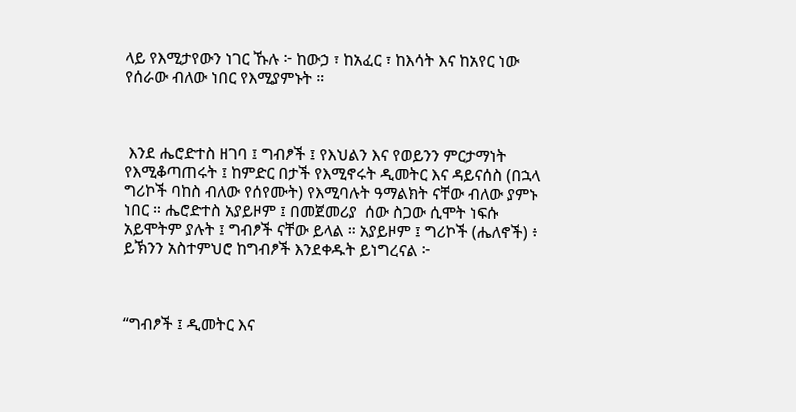ላይ የእሚታየውን ነገር ኹሉ ፦ ከውኃ ፣ ከአፈር ፣ ከእሳት እና ከአየር ነው የሰራው ብለው ነበር የእሚያምኑት ።



 እንደ ሔሮድተስ ዘገባ ፤ ግብፆች ፤ የእህልን እና የወይንን ምርታማነት የእሚቆጣጠሩት ፤ ከምድር በታች የእሚኖሩት ዲመትር እና ዳይናሰስ (በኋላ ግሪኮች ባከስ ብለው የሰየሙት) የእሚባሉት ዓማልክት ናቸው ብለው ያምኑ ነበር ። ሔሮድተስ አያይዞም ፤ በመጀመሪያ  ሰው ስጋው ሲሞት ነፍሱ አይሞትም ያሉት ፤ ግብፆች ናቸው ይላል ። አያይዞም ፤ ግሪኮች (ሔለኖች) ፥ ይኽንን አስተምህሮ ከግብፆች እንደቀዱት ይነግረናል ፦



“ግብፆች ፤ ዲመትር እና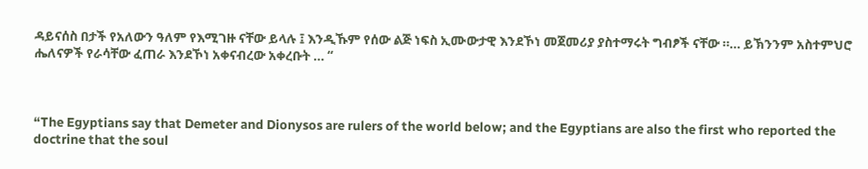ዳይናሰስ በታች የአለውን ዓለም የእሚገዙ ናቸው ይላሉ ፤ እንዲኹም የሰው ልጅ ነፍስ ኢሙውታዊ እንደኾነ መጀመሪያ ያስተማሩት ግብፆች ናቸው ።… ይኽንንም አስተምህሮ ሔለናዎች የራሳቸው ፈጠራ እንደኾነ አቀናብረው አቀረቡት … “



“The Egyptians say that Demeter and Dionysos are rulers of the world below; and the Egyptians are also the first who reported the doctrine that the soul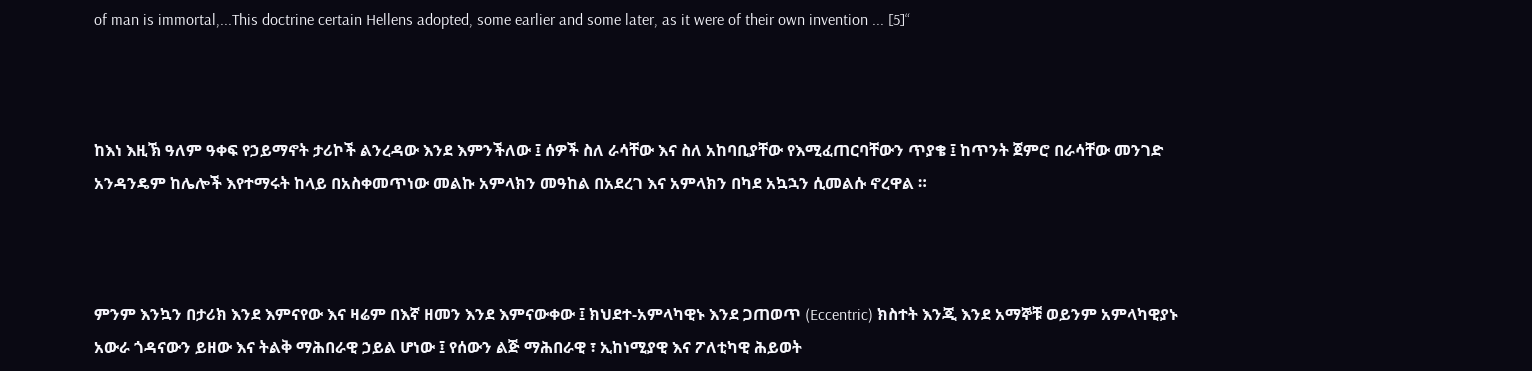of man is immortal,...This doctrine certain Hellens adopted, some earlier and some later, as it were of their own invention ... [5]“



ከእነ እዚኽ ዓለም ዓቀፍ የኃይማኖት ታሪኮች ልንረዳው እንደ እምንችለው ፤ ሰዎች ስለ ራሳቸው እና ስለ አከባቢያቸው የእሚፈጠርባቸውን ጥያቄ ፤ ከጥንት ጀምሮ በራሳቸው መንገድ አንዳንዴም ከሌሎች እየተማሩት ከላይ በአስቀመጥነው መልኩ አምላክን መዓከል በአደረገ እና አምላክን በካደ አኳኋን ሲመልሱ ኖረዋል ።



ምንም እንኳን በታሪክ እንደ እምናየው እና ዛሬም በእኛ ዘመን እንደ እምናውቀው ፤ ክህደተ-አምላካዊኑ እንደ ጋጠወጥ (Eccentric) ክስተት እንጂ እንደ አማኞቹ ወይንም አምላካዊያኑ አውራ ጎዳናውን ይዘው እና ትልቅ ማሕበራዊ ኃይል ሆነው ፤ የሰውን ልጅ ማሕበራዊ ፣ ኢከነሚያዊ እና ፖለቲካዊ ሕይወት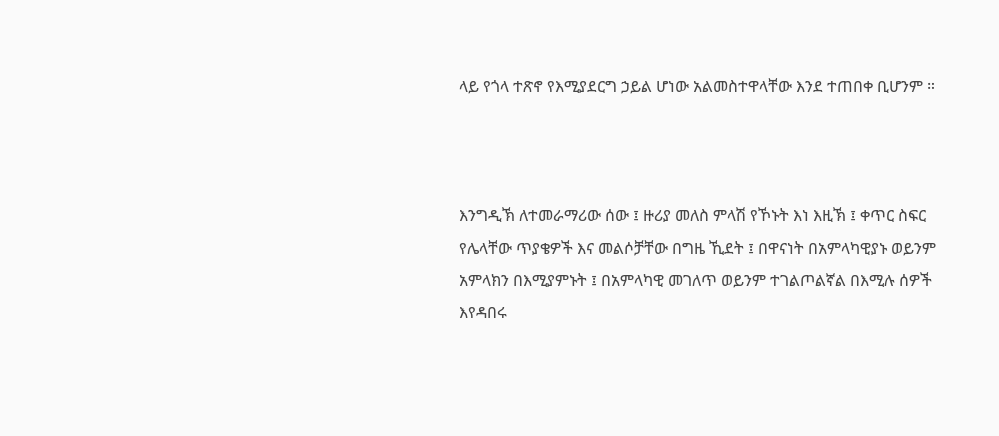ላይ የጎላ ተጽኖ የእሚያደርግ ኃይል ሆነው አልመስተዋላቸው እንደ ተጠበቀ ቢሆንም ።



እንግዲኽ ለተመራማሪው ሰው ፤ ዙሪያ መለስ ምላሽ የኾኑት እነ እዚኽ ፤ ቀጥር ስፍር የሌላቸው ጥያቄዎች እና መልሶቻቸው በግዜ ኺደት ፤ በዋናነት በአምላካዊያኑ ወይንም አምላክን በእሚያምኑት ፤ በአምላካዊ መገለጥ ወይንም ተገልጦልኛል በእሚሉ ሰዎች እየዳበሩ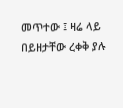መጥተው ፤ ዛሬ ላይ በይዘታቸው ረቀቅ ያሉ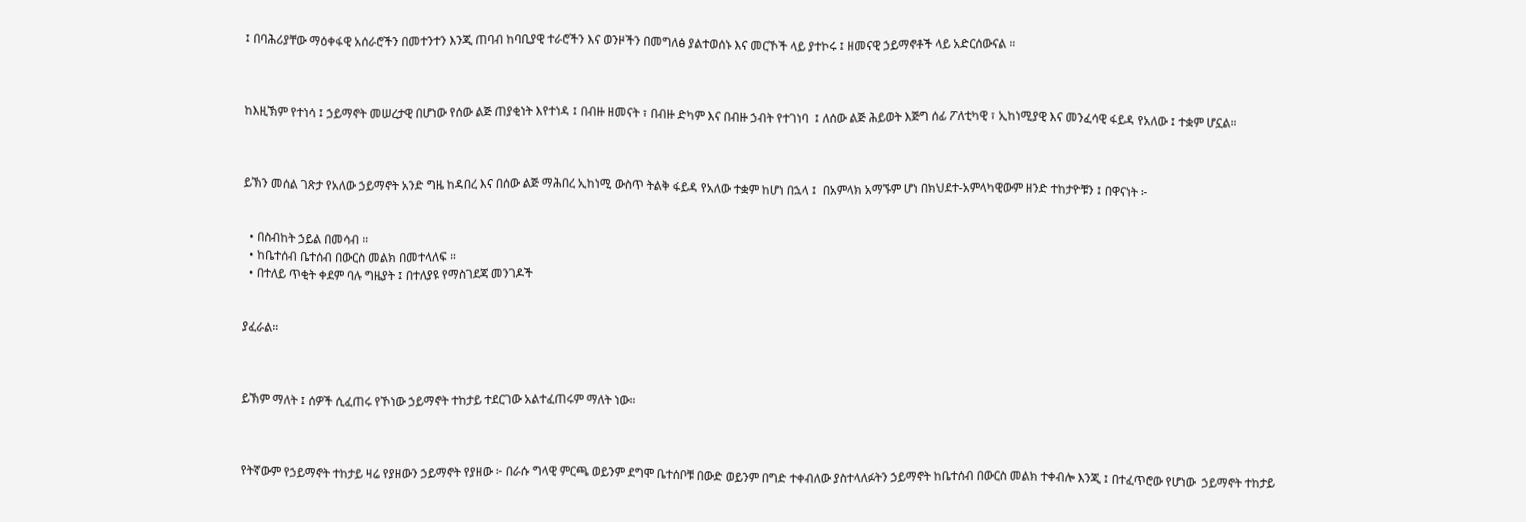፤ በባሕሪያቸው ማዕቀፋዊ አሰራሮችን በመተንተን እንጂ ጠባብ ከባቢያዊ ተራሮችን እና ወንዞችን በመግለፅ ያልተወሰኑ እና መርኾች ላይ ያተኮሩ ፤ ዘመናዊ ኃይማኖቶች ላይ አድርሰውናል ።



ከእዚኽም የተነሳ ፤ ኃይማኖት መሠረታዊ በሆነው የሰው ልጅ ጠያቂነት እየተነዳ ፤ በብዙ ዘመናት ፣ በብዙ ድካም እና በብዙ ኃብት የተገነባ  ፤ ለሰው ልጅ ሕይወት እጅግ ሰፊ ፖለቲካዊ ፣ ኢከነሚያዊ እና መንፈሳዊ ፋይዳ የአለው ፤ ተቋም ሆኗል።



ይኽን መሰል ገጽታ የአለው ኃይማኖት አንድ ግዜ ከዳበረ እና በሰው ልጅ ማሕበረ ኢከነሚ ውስጥ ትልቅ ፋይዳ የአለው ተቋም ከሆነ በኋላ ፤  በአምላክ አማኙም ሆነ በክህደተ-አምላካዊውም ዘንድ ተከታዮቹን ፤ በዋናነት ፦


  • በስብከት ኃይል በመሳብ ።
  • ከቤተሰብ ቤተሰብ በውርስ መልክ በመተላለፍ ።
  • በተለይ ጥቂት ቀደም ባሉ ግዜያት ፤ በተለያዩ የማስገደጃ መንገዶች


ያፈራል።



ይኽም ማለት ፤ ሰዎች ሲፈጠሩ የኾነው ኃይማኖት ተከታይ ተደርገው አልተፈጠሩም ማለት ነው።



የትኛውም የኃይማኖት ተከታይ ዛሬ የያዘውን ኃይማኖት የያዘው ፦ በራሱ ግላዊ ምርጫ ወይንም ደግሞ ቤተሰቦቹ በውድ ወይንም በግድ ተቀብለው ያስተላለፉትን ኃይማኖት ከቤተሰብ በውርስ መልክ ተቀብሎ እንጂ ፤ በተፈጥሮው የሆነው  ኃይማኖት ተከታይ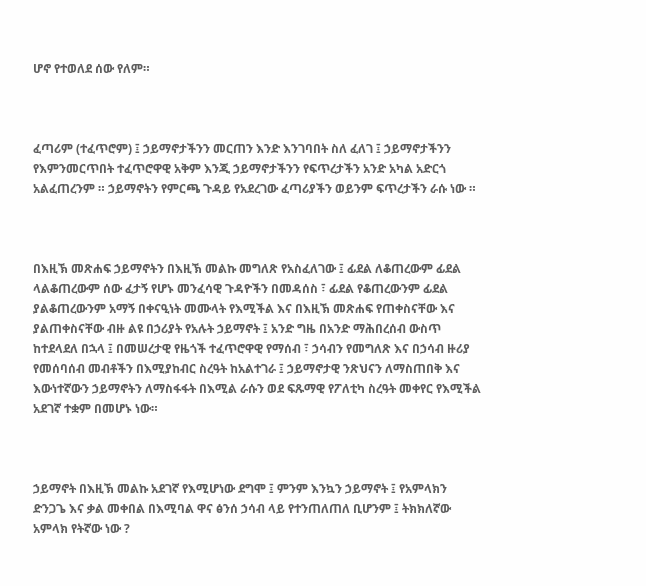ሆኖ የተወለደ ሰው የለም።



ፈጣሪም (ተፈጥሮም) ፤ ኃይማኖታችንን መርጠን እንድ እንገባበት ስለ ፈለገ ፤ ኃይማኖታችንን የእምንመርጥበት ተፈጥሮዋዊ አቅም እንጂ ኃይማኖታችንን የፍጥረታችን አንድ አካል አድርጎ አልፈጠረንም ። ኃይማኖትን የምርጫ ጉዳይ የአደረገው ፈጣሪያችን ወይንም ፍጥረታችን ራሱ ነው ።



በእዚኽ መጽሐፍ ኃይማኖትን በእዚኽ መልኩ መግለጽ የአስፈለገው ፤ ፊደል ለቆጠረውም ፊደል ላልቆጠረውም ሰው ፈታኝ የሆኑ መንፈሳዊ ጉዳዮችን በመዳሰስ ፣ ፊደል የቆጠረውንም ፊደል ያልቆጠረውንም አማኝ በቀናዒነት መሙላት የእሚችል እና በእዚኽ መጽሐፍ የጠቀስናቸው እና ያልጠቀስናቸው ብዙ ልዩ በኃሪያት የአሉት ኃይማኖት ፤ አንድ ግዜ በአንድ ማሕበረሰብ ውስጥ ከተደላደለ በኋላ ፤ በመሠረታዊ የዜጎች ተፈጥሮዋዊ የማሰብ ፣ ኃሳብን የመግለጽ እና በኃሳብ ዙሪያ የመሰባሰብ መብቶችን በእሚያከብር ስረዓት ከአልተገራ ፤ ኃይማኖታዊ ንጽህናን ለማስጠበቅ እና እውነተኛውን ኃይማኖትን ለማስፋፋት በእሚል ራሱን ወደ ፍጹማዊ የፖለቲካ ስረዓት መቀየር የእሚችል አደገኛ ተቋም በመሆኑ ነው።



ኃይማኖት በእዚኽ መልኩ አደገኛ የእሚሆነው ደግሞ ፤ ምንም እንኳን ኃይማኖት ፤ የአምላክን ድንጋጌ እና ቃል መቀበል በእሚባል ዋና ፅንሰ ኃሳብ ላይ የተንጠለጠለ ቢሆንም ፤ ትክክለኛው አምላክ የትኛው ነው ?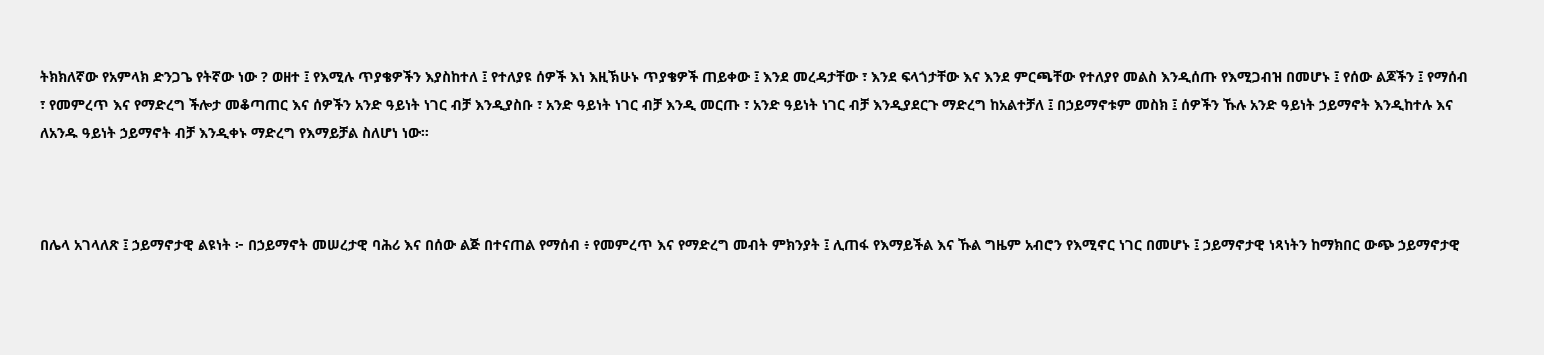ትክክለኛው የአምላክ ድንጋጌ የትኛው ነው ? ወዘተ ፤ የእሚሉ ጥያቄዎችን እያስከተለ ፤ የተለያዩ ሰዎች እነ እዚኽሁኑ ጥያቄዎች ጠይቀው ፤ እንደ መረዳታቸው ፣ እንደ ፍላጎታቸው እና እንደ ምርጫቸው የተለያየ መልስ እንዲሰጡ የእሚጋብዝ በመሆኑ ፤ የሰው ልጆችን ፤ የማሰብ ፣ የመምረጥ እና የማድረግ ችሎታ መቆጣጠር እና ሰዎችን አንድ ዓይነት ነገር ብቻ እንዲያስቡ ፣ አንድ ዓይነት ነገር ብቻ እንዲ መርጡ ፣ አንድ ዓይነት ነገር ብቻ እንዲያደርጉ ማድረግ ከአልተቻለ ፤ በኃይማኖቱም መስክ ፤ ሰዎችን ኹሉ አንድ ዓይነት ኃይማኖት እንዲከተሉ እና ለአንዱ ዓይነት ኃይማኖት ብቻ እንዲቀኑ ማድረግ የእማይቻል ስለሆነ ነው።



በሌላ አገላለጽ ፤ ኃይማኖታዊ ልዩነት ፦ በኃይማኖት መሠረታዊ ባሕሪ እና በሰው ልጅ በተናጠል የማሰብ ፥ የመምረጥ እና የማድረግ መብት ምክንያት ፤ ሊጠፋ የእማይችል እና ኹል ግዜም አብሮን የእሚኖር ነገር በመሆኑ ፤ ኃይማኖታዊ ነጻነትን ከማክበር ውጭ ኃይማኖታዊ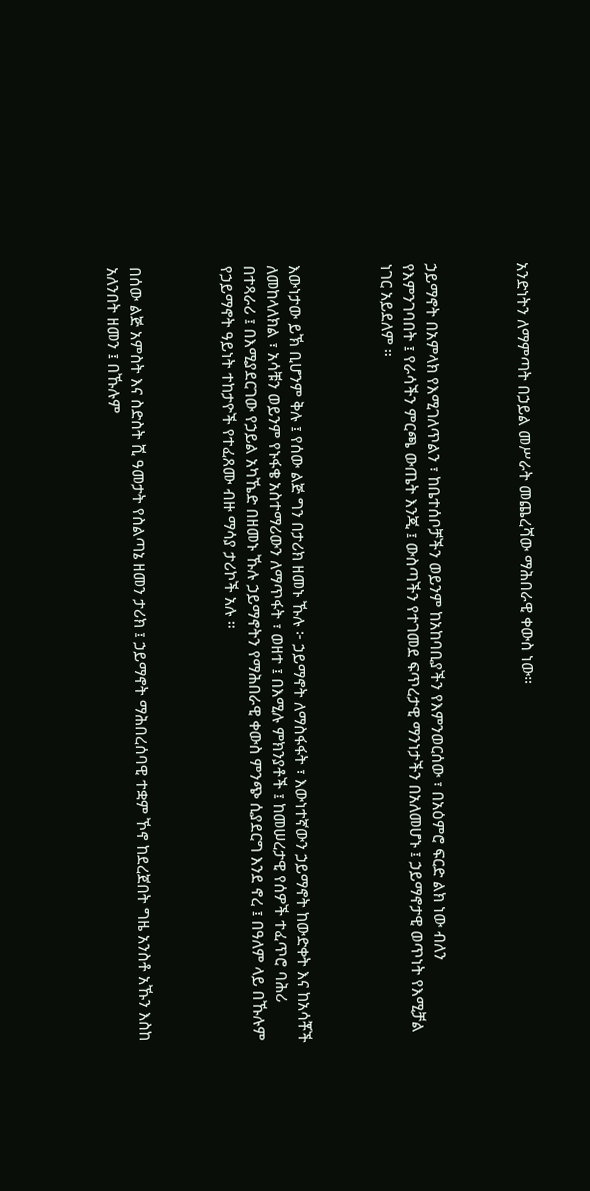አንድነትን ለማምጣት በኃይል መሥራት መጨረሻው ማሕበራዊ ቀውስ ነው።



ኃይማኖት በአምላክ የእሚገለጥልን ፣ ከቤተሰቦቻችን ወይንም ከአከባቢያችን የእምንወርሰው ፣ በአዕምሮ ፍርድ ልክ ነው ብለን የእምንገባበት ፤ የራሳችን ምርጫ ውጤት እንጂ ፤ ውስጣችን የተገመደ ፍጥረታዊ ማንነታችን በአለመሆኑ ፤ ኃይማኖታዊ ወጥነት የእሚቻል ነገር አይደለም ።



እውነታው ይኽ ቢሆንም ቅሉ ፤ የሰው ልጅ ግን በታሪክ ዘመኑ ኹሉ ፦ ኃይማኖት ለማስፋፋት ፣ እውነተኛውን ኃይማኖት ከውድቀት እና ከአሳቾች ለመከላለክል ፣ አሳቹን ወይንም የኑፋቄ አስተማሪውን ለማጥፋት ፣ ወዘተ ፤ በእሚሉ ምክንያቶች ፤ ከመሠረታዊ የሰዎች ተፈጥሮ ባሕሪ በተጻራሪ ፤ በእሚያደርገው የኃይል አካኼድ በዘመኑ ኹሉ ኃይማኖትን የማሕበራዊ ቀውስ ምንጭ ሲያደርግ እንደ ኖረ ፤ በዓለም ላይ በኹሉም የኃይማኖት ዓይነት ተከታዮች የተፈጸሙ ብዙ ማሳያ ታሪኮች አሉ ።



በሰው ልጅ አምስት እና ስድስት ሺ ዓመታት የስልጣኔ ዘመን ታሪክ ፤ ኃይማኖት ማሕበረሰባዊ ተቋም ኾኖ ከደረጀበት ግዜ አንስቶ አኹን እስከ አለንበት ዘመን ፤ በኹሉም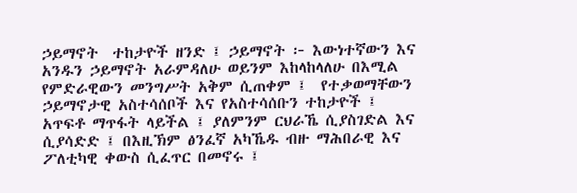ኃይማኖት  ተከታዮች ዘንድ ፤ ኃይማኖት ፦ እውነተኛውን እና አንዱን ኃይማኖት አራምዳለሁ ወይንም እከላከላለሁ በእሚል የምድራዊውን መንግሥት አቅም ሲጠቀም ፤  የተቃወማቸውን ኃይማኖታዊ አስተሳሰቦች እና የአስተሳሰቡን ተከታዮች ፤ አጥፍቶ ማጥፋት ላይችል ፤ ያለምንም ርህራኼ ሲያስገድል እና ሲያሳድድ ፤ በእዚኽም ፅንፈኛ አካኼዱ ብዙ ማሕበራዊ እና ፖለቲካዊ ቀውስ ሲፈጥር በመኖሩ ፤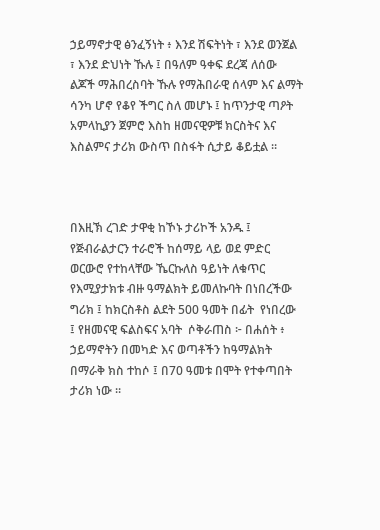ኃይማኖታዊ ፅንፈኝነት ፥ እንደ ሽፍትነት ፣ እንደ ወንጀል ፣ እንደ ድህነት ኹሉ ፤ በዓለም ዓቀፍ ደረጃ ለሰው ልጆች ማሕበረስባት ኹሉ የማሕበራዊ ሰላም እና ልማት ሳንካ ሆኖ የቆየ ችግር ስለ መሆኑ ፤ ከጥንታዊ ጣዖት አምላኪያን ጀምሮ እስከ ዘመናዊዎቹ ክርስትና እና እስልምና ታሪክ ውስጥ በስፋት ሲታይ ቆይቷል ።



በእዚኽ ረገድ ታዋቂ ከኾኑ ታሪኮች አንዱ ፤ የጅብራልታርን ተራሮች ከሰማይ ላይ ወደ ምድር ወርውሮ የተከላቸው ኼርኩለስ ዓይነት ለቁጥር የእሚያታክቱ ብዙ ዓማልክት ይመለኩባት በነበረችው ግሪክ ፤ ከክርስቶስ ልደት 500 ዓመት በፊት  የነበረው ፤ የዘመናዊ ፍልስፍና አባት  ሶቅራጠስ ፦ በሐሰት ፥ ኃይማኖትን በመካድ እና ወጣቶችን ከዓማልክት በማራቅ ክስ ተከሶ ፤ በ70 ዓመቱ በሞት የተቀጣበት ታሪክ ነው ።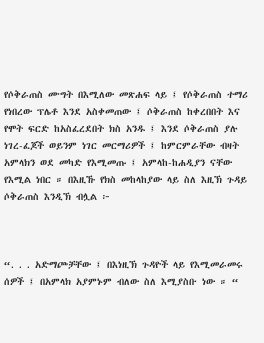የሶቅራጠስ ሙግት በእሚለው መጽሐፍ ላይ ፤ የሶቅራጠስ ተማሪ የነበረው ፕሌቶ እንደ አስቀመጠው ፤ ሶቅራጠስ ከቀረበበት እና የሞት ፍርድ ከአስፈረደበት ክስ አንዱ ፤ እንደ ሶቅራጠስ ያሉ ነገረ-ፈጆች ወይንም ነገር መርማሪዎች ፤ ከምርምራቸው ብዛት አምላክን ወደ መካድ የእሚመጡ ፤ አምላከ-ከሐዲያን ናቸው የእሚል ነበር ። በእዚኹ የክስ መከላከያው ላይ ስለ እዚኽ ጉዳይ ሶቅራጠስ እንዲኽ ብሏል ፦



“. . . አድማጮቻቸው ፤ በእነዚኽ ጉዳዮች ላይ የእሚመራመሩ ሰዎች ፤ በአምላክ አያምኑም ብለው ስለ እሚያስቡ ነው ። “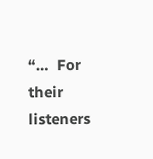“…  For their listeners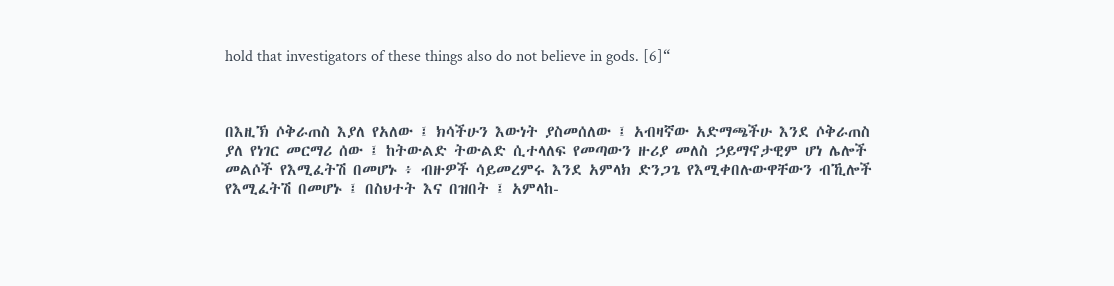hold that investigators of these things also do not believe in gods. [6]“



በእዚኽ ሶቅራጠስ እያለ የአለው ፤ ክሳችሁን እውነት ያስመሰለው ፤ አብዛኛው አድማጫችሁ እንደ ሶቅራጠስ ያለ የነገር መርማሪ ሰው ፤ ከትውልድ ትውልድ ሲተላለፍ የመጣውን ዙሪያ መለስ ኃይማኖታዊም ሆነ ሌሎች መልሶች የእሚፈትሽ በመሆኑ ፥ ብዙዎች ሳይመረምሩ እንደ አምላክ ድንጋጌ የእሚቀበሉውዋቸውን ብኺሎች የእሚፈትሽ በመሆኑ ፤ በስህተት እና በዝበት ፤ አምላከ-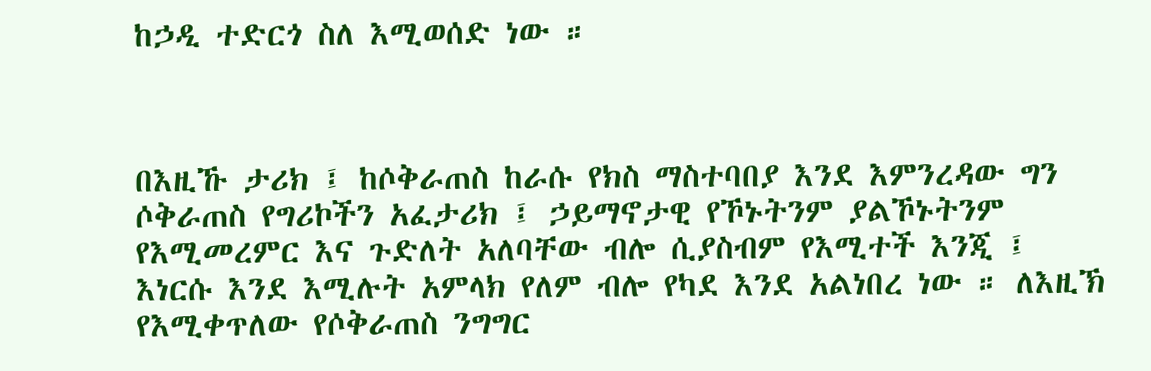ከኃዲ ተድርጎ ስለ እሚወሰድ ነው ።



በእዚኹ ታሪክ ፤ ከሶቅራጠስ ከራሱ የክስ ማስተባበያ እንደ እምንረዳው ግን ሶቅራጠስ የግሪኮችን አፈታሪክ ፤ ኃይማኖታዊ የኾኑትንም ያልኾኑትንም የእሚመረምር እና ጉድለት አለባቸው ብሎ ሲያስብም የእሚተች እንጂ ፤ እነርሱ እንደ እሚሉት አምላክ የለም ብሎ የካደ እንደ አልነበረ ነው ። ለእዚኽ የእሚቀጥለው የሶቅራጠስ ንግግር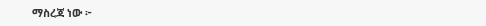ማስረጃ ነው ፦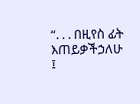“. . . በዚየስ ፊት እጠይቃችኃለሁ ፤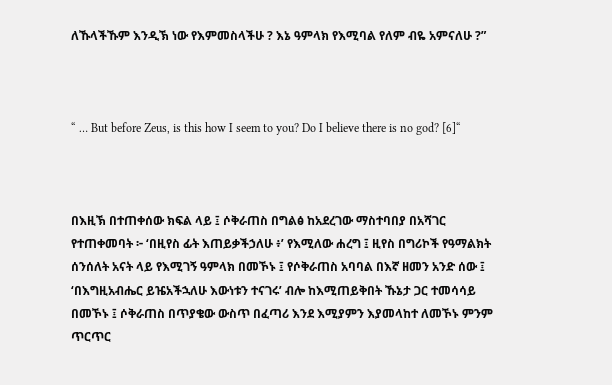ለኹላችኹም እንዲኽ ነው የእምመስላችሁ ? እኔ ዓምላክ የእሚባል የለም ብዬ አምናለሁ ?”



“ … But before Zeus, is this how I seem to you? Do I believe there is no god? [6]“



በእዚኽ በተጠቀሰው ክፍል ላይ ፤ ሶቅራጠስ በግልፅ ከአደረገው ማስተባበያ በአሻገር የተጠቀመባት ፦ ‘በዚየስ ፊት እጠይቃችኃለሁ ፥’ የእሚለው ሐረግ ፤ ዚየስ በግሪኮች የዓማልክት ሰንሰለት አናት ላይ የእሚገኝ ዓምላክ በመኾኑ ፤ የሶቅራጠስ አባባል በእኛ ዘመን አንድ ሰው ፤ ‘በእግዚአብሔር ይዤአችኋለሁ እውነቱን ተናገሩ’ ብሎ ከእሚጠይቅበት ኹኔታ ጋር ተመሳሳይ በመኾኑ ፤ ሶቅራጠስ በጥያቄው ውስጥ በፈጣሪ እንደ እሚያምን እያመላከተ ለመኾኑ ምንም ጥርጥር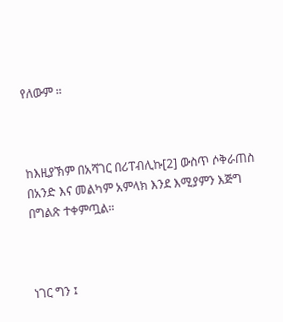የለውም ።



ከእዚያኽም በአሻገር በሪፐብሊኩ[2] ውስጥ ሶቅራጠስ በአንድ እና መልካም አምላክ እንደ እሚያምን እጅግ በግልጽ ተቀምጧል።



ነገር ግን ፤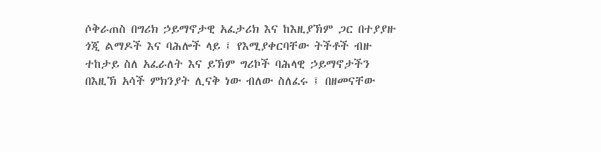ሶቅራጠስ በግሪክ ኃይማኖታዊ አፈታሪክ እና ከእዚያኽም ጋር በተያያዙ ጎጂ ልማዶች እና ባሕሎች ላይ ፤ የእሚያቀርባቸው ትችቶች ብዙ ተከታይ ስለ አፈራለት እና ይኽም ግሪኮች ባሕላዊ ኃይማኖታችን በእዚኽ አሳች ምክንያት ሊናቅ ነው ብለው ስለፈሩ ፤ በዘመናቸው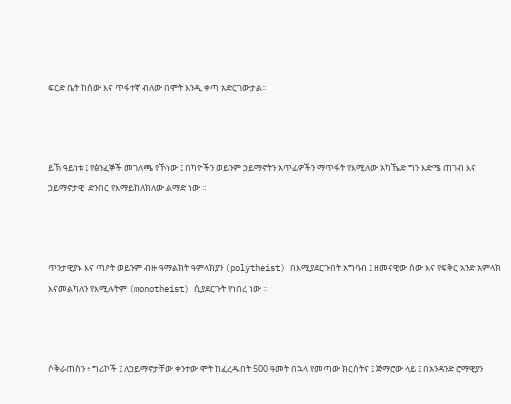ፍርድ ቤት ከሰው እና ጥፋተኛ ብለው በሞት እንዲ ቀጣ አድርገውታል።



ይኽ ዓይነቱ ፤ የፅንፈኞች መገለጫ የኾነው ፤ በካዮችን ወይንም ኃይማኖትን አጥፊዎችን ማጥፋት የእሚለው አካኼድ ግን እድሜ ጠገብ እና ኃይማኖታዊ  ድንበር የእማይከለክለው ልማድ ነው ።



ጥንታዊያኑ እና ጣዖት ወይንም ብዙ ዓማልክት ዓምላክያን (polytheist) በእሚያደርጉበት አግባብ ፤ ዘመናዊው ሰው እና የፍቅር አንድ አምላክ እናመልካለን የእሚሉትም (monotheist) ሲያደርጉት የነበረ ነው ።



ሶቅራጠስን ፥ ግሪኮች ፤ ለኃይማኖታቸው ቀንተው ሞት ከፈረዱበት 500 ዓመት በኋላ የመጣው ክርስትና ፤ ጅማሮው ላይ ፤ በአንዳንድ ሮማዊያን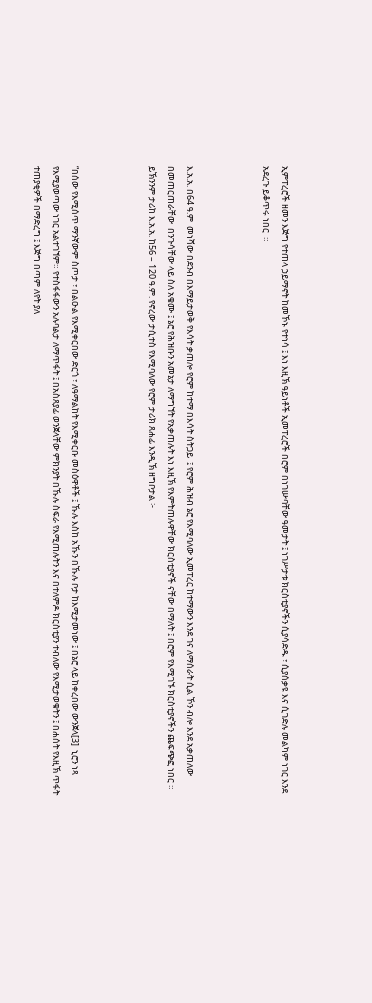ኢምፐረሮች ዘመን እጅግ የተጠላ ኃይማኖት ከመኾኑ የተነሳ ፤ እነ እዚኽ ዓይነቶች ኢመፐረሮች በሮም በነገሡባቸው ዓመታት ፤ ነገሥታቱ ክርስቲያኖችን ሲያሳድዱ ፣ ሲያሰቃዩ እና ሲገድሉ መልካም ነገር እንደ አደረጉ ይቆጥሩ ነበር  ።



እ.አ.አ. በ64 ዓ.ም  መነሻው በደንብ በእማይታወቅ የእሳት ቃጠሎ የሮም ከተማ በእሳት ስትጋይ  ፤ የሮም ሕዝብ ኔሮ የእሚባለው ኢመፐረር ከተማውን እንደ ገና ለማሰራት ሲል ኾን ብሎ እንደ አቃጠለው በመጠርጠራቸው  በንጉሳቸው ላይ ስለ አቄሙ ፤ ኔሮ የሕዝቡን አመኔታ ለማግኘት የአቃጠሉት እነ እዚኽ የእምትጠሉዋቸው ክርስቲያኖች ናቸው በማለት ፤ በሮም የእሚገኙ ክርስቲያኖችን ጨፍጭፎ ነበር ። ይኽንንም ታሪከ እ.አ.አ. ከ56 – 120 ዓ.ም. የኖረው ታሲተስ የእሚባለው የሮም ታሪክ ጸሐፊ እንዲኽ ዘግቦታል ፦



“በሰው የእሚሰጥ ማንኛውም ስጦታ ፣ በልዑል የእሚቀርበው ድርጎ ፣ ለዓማልከት የእሚቀርቡ መስዕዋቶች ፤ ኹሉ እስከ አኹን በኹሉ ቦታ ከእሚታመነው ፤ በኔሮ ላይ ከቀረበው ውንጀላ[3]  ኒሮን ነጻ የእሚያወጣው ነገር አልተገኘም። የተስፋፋውን አሉባልታ ለማጥፋት ፤ በአስጸያፊ ወንጀላቸው ምክንያት በኹሉ ስፍራ የእሚጠሉትን እና በተለምዶ ክርስቲያን ተብለው የእሚታወቁትን ፤ በሐሰት የእዚኽ ጥፋት ተጠያቂዎች በማድረግ ፤ እጅግ በጣም ለየት ያለ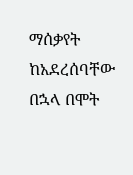ማሰቃየት ከአደረሰባቸው በኋላ በሞት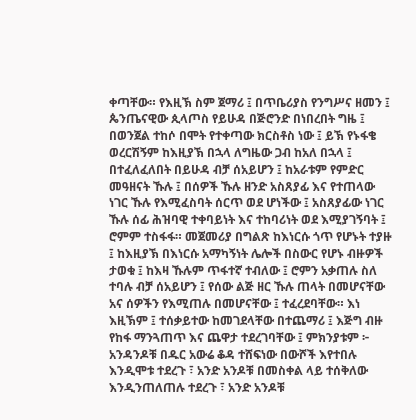ቀጣቸው። የእዚኽ ስም ጀማሪ ፤ በጥቤሪያስ የንግሥና ዘመን ፤ ጴንጤናዊው ጲላጦስ የይሁዳ በጅሮንድ በነበረበት ግዜ ፤ በወንጀል ተከሶ በሞት የተቀጣው ክርስቶስ ነው ፤ ይኽ የኑፋቄ ወረርሽኝም ከእዚያኽ በኋላ ለግዜው ጋብ ከአለ በኋላ ፤ በተፈለፈለበት በይሁዳ ብቻ ሰአይሆን ፤ ከአራቱም የምድር መዓዘናት ኹሉ ፤ በሰዎች ኹሉ ዘንድ አስጸያፊ እና የተጠላው ነገር ኹሉ የእሚፈስባት ሰርጥ ወደ ሆነችው ፤ አስጸያፊው ነገር ኹሉ ሰፊ ሕዝባዊ ተቀባይነት እና ተከባሪነት ወደ እሚያገኝባት ፤ ሮምም ተስፋፋ። መጀመሪያ በግልጽ ከእነርሱ ጎጥ የሆኑት ተያዙ ፤ ከእዚያኽ በእነርሱ አማካኝነት ሌሎች በስውር የሆኑ ብዙዎች ታወቁ ፤ ከእዛ ኹሉም ጥፋተኛ ተብለው ፤ ሮምን አቃጠሉ ስለ ተባሉ ብቻ ሰአይሆን ፤ የሰው ልጅ ዘር ኹሉ ጠላት በመሆናቸው አና ሰዎችን የእሚጠሉ በመሆናቸው ፤ ተፈረደባቸው። እነ እዚኽም ፤ ተሰቃይተው ከመገደላቸው በተጨማሪ ፤ እጅግ ብዙ የከፋ ማንጓጠጥ እና ጨዋታ ተደረገባቸው ፤ ምክንያቱም ፦ አንዳንዶቹ በዱር አውሬ ቆዳ ተሸፍነው በውሾች እየተበሉ እንዲሞቱ ተደረጉ ፣ አንድ አንዶቹ በመስቀል ላይ ተሰቅለው እንዲንጠለጠሉ ተደረጉ ፣ አንድ አንዶቹ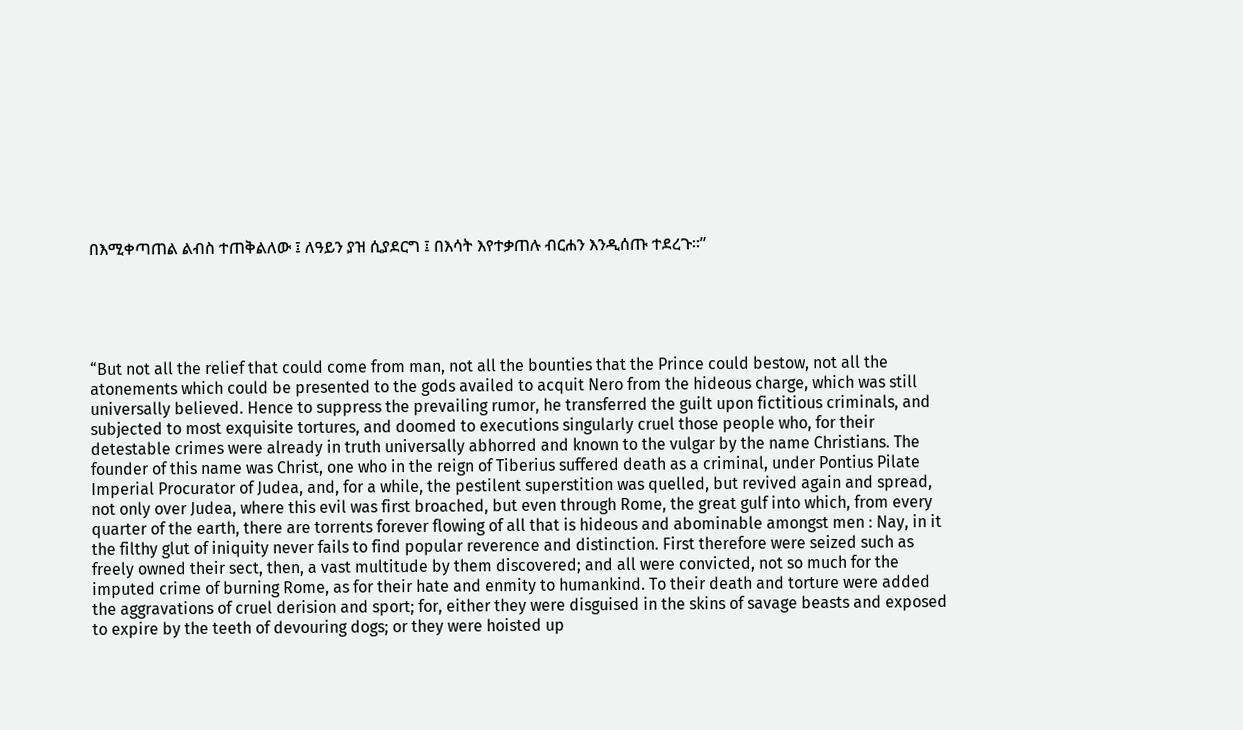በእሚቀጣጠል ልብስ ተጠቅልለው ፤ ለዓይን ያዝ ሲያደርግ ፤ በእሳት እየተቃጠሉ ብርሐን እንዲሰጡ ተደረጉ።”





“But not all the relief that could come from man, not all the bounties that the Prince could bestow, not all the atonements which could be presented to the gods availed to acquit Nero from the hideous charge, which was still universally believed. Hence to suppress the prevailing rumor, he transferred the guilt upon fictitious criminals, and subjected to most exquisite tortures, and doomed to executions singularly cruel those people who, for their detestable crimes were already in truth universally abhorred and known to the vulgar by the name Christians. The founder of this name was Christ, one who in the reign of Tiberius suffered death as a criminal, under Pontius Pilate Imperial Procurator of Judea, and, for a while, the pestilent superstition was quelled, but revived again and spread, not only over Judea, where this evil was first broached, but even through Rome, the great gulf into which, from every quarter of the earth, there are torrents forever flowing of all that is hideous and abominable amongst men : Nay, in it the filthy glut of iniquity never fails to find popular reverence and distinction. First therefore were seized such as freely owned their sect, then, a vast multitude by them discovered; and all were convicted, not so much for the imputed crime of burning Rome, as for their hate and enmity to humankind. To their death and torture were added the aggravations of cruel derision and sport; for, either they were disguised in the skins of savage beasts and exposed to expire by the teeth of devouring dogs; or they were hoisted up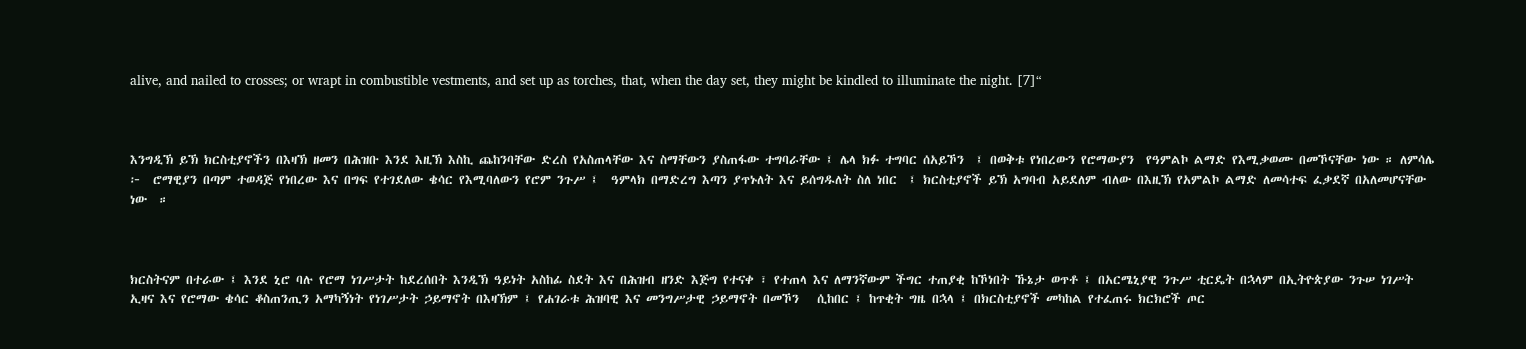alive, and nailed to crosses; or wrapt in combustible vestments, and set up as torches, that, when the day set, they might be kindled to illuminate the night. [7]“



እንግዲኽ ይኽ ክርስቲያኖችን በእዛኽ ዘመን በሕዝቡ እንደ እዚኽ እስኪ ጨከንባቸው ድረስ የአስጠላቸው እና ስማቸውን ያስጠፋው ተግባራቸው ፤ ሌላ ክፉ ተግባር ሰአይኾን  ፤ በወቅቱ የነበረውን የሮማውያን  የዓምልኮ ልማድ የእሚቃወሙ በመኾናቸው ነው ። ለምሳሌ ፦  ሮማዊያን በጣም ተወዳጅ የነበረው እና በግፍ የተገደለው ቄሳር የእሚባለውን የሮም ንጉሥ ፤  ዓምላክ በማድረግ እጣን ያጥኑለት እና ይሰግዱለት ስለ ነበር  ፤ ክርስቲያኖች ይኽ አግባብ አይደለም ብለው በእዚኽ የአምልኮ ልማድ ለመሳተፍ ፈቃደኛ በአለመሆናቸው ነው  ።



ክርስትናም በተራው ፤ እንደ ኒሮ ባሉ የሮማ ነገሥታት ከደረሰበት እንዲኽ ዓይነት አስከፊ ስደት እና በሕዝብ ዘንድ እጅግ የተናቀ ፣ የተጠላ እና ለማንኛውም ችግር ተጠያቂ ከኾነበት ኹኔታ ወጥቶ ፤ በአርሜኒያዊ ንጉሥ ቲርዴት በኋላም በኢትዮጵያው ንጉሠ ነገሥት ኢዛና እና የሮማው ቄሳር ቆስጠንጢን አማካኝነት የነገሥታት ኃይማኖት በእዛኽም ፤ የሐገራቱ ሕዝባዊ እና መንግሥታዊ ኃይማኖት በመኾን   ሲከበር ፤ ከጥቂት ግዜ በኋላ ፤ በክርስቲያኖች መካከል የተፈጠሩ ክርክሮች ጦር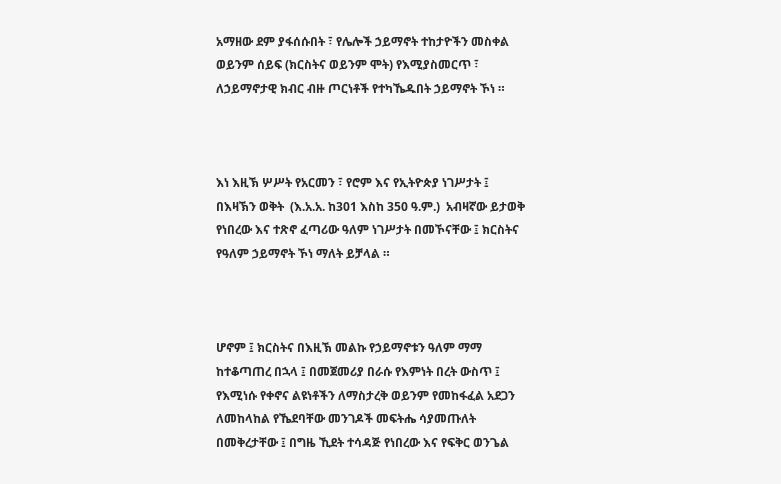አማዘው ደም ያፋሰሱበት ፣ የሌሎች ኃይማኖት ተከታዮችን መስቀል ወይንም ሰይፍ (ክርስትና ወይንም ሞት) የእሚያስመርጥ ፣ ለኃይማኖታዊ ክብር ብዙ ጦርነቶች የተካኼዱበት ኃይማኖት ኾነ ።



እነ እዚኽ ሦሥት የአርመን ፣ የሮም እና የኢትዮጵያ ነገሥታት ፤ በእዛኽን ወቅት  (እ.አ.አ. ከ301 እስከ 350 ዓ.ም.)  አብዛኛው ይታወቅ የነበረው እና ተጽኖ ፈጣሪው ዓለም ነገሥታት በመኾናቸው ፤ ክርስትና የዓለም ኃይማኖት ኾነ ማለት ይቻላል ።



ሆኖም ፤ ክርስትና በእዚኽ መልኩ የኃይማኖቱን ዓለም ማማ ከተቆጣጠረ በኋላ ፤ በመጀመሪያ በራሱ የእምነት በረት ውስጥ ፤ የእሚነሱ የቀኖና ልዩነቶችን ለማስታረቅ ወይንም የመከፋፈል አደጋን ለመከላከል የኼደባቸው መንገዶች መፍትሔ ሳያመጡለት በመቅረታቸው ፤ በግዜ ኺደት ተሳዳጅ የነበረው እና የፍቅር ወንጌል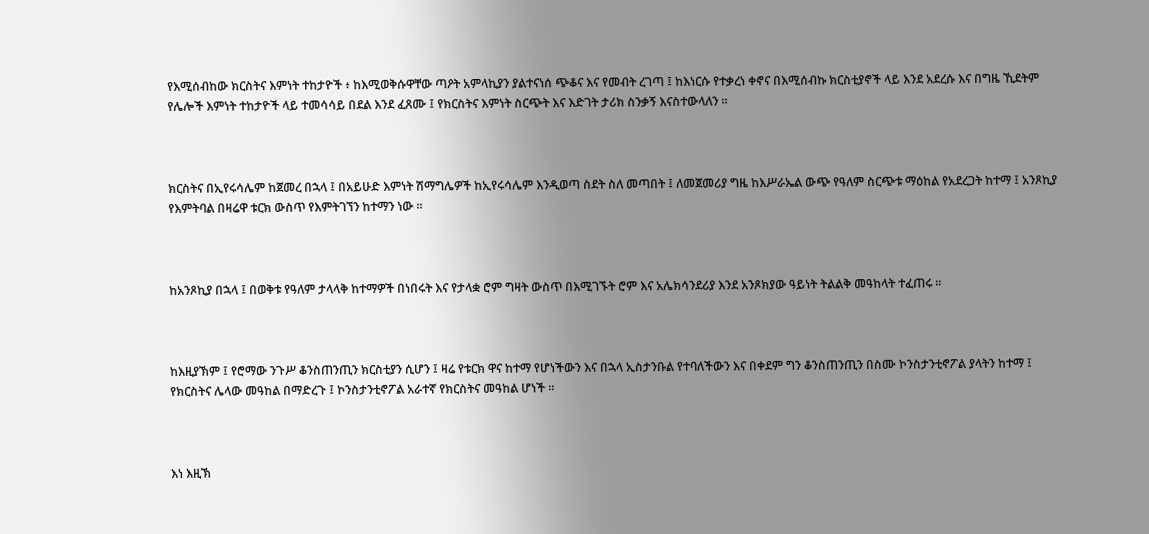የእሚሰብከው ክርስትና እምነት ተከታዮች ፥ ከእሚወቅሱዋቸው ጣዖት አምላኪያን ያልተናነሰ ጭቆና እና የመብት ረገጣ ፤ ከእነርሱ የተቃረነ ቀኖና በእሚሰብኩ ክርስቲያኖች ላይ እንደ አደረሱ እና በግዜ ኺደትም የሌሎች እምነት ተከታዮች ላይ ተመሳሳይ በደል እንደ ፈጸሙ ፤ የክርስትና እምነት ስርጭት እና እድገት ታሪክ ስንቃኝ እናስተውላለን ።



ክርስትና በኢየሩሳሌም ከጀመረ በኋላ ፤ በአይሁድ እምነት ሽማግሌዎች ከኢየሩሳሌም እንዲወጣ ስደት ስለ መጣበት ፤ ለመጀመሪያ ግዜ ከእሥራኤል ውጭ የዓለም ስርጭቱ ማዕከል የአደረጋት ከተማ ፤ አንጾኪያ የእምትባል በዛሬዋ ቱርክ ውስጥ የእምትገኘን ከተማን ነው ።



ከአንጾኪያ በኋላ ፤ በወቅቱ የዓለም ታላላቅ ከተማዎች በነበሩት እና የታላቋ ሮም ግዛት ውስጥ በእሚገኙት ሮም እና አሌክሳንደሪያ እንደ አንጾክያው ዓይነት ትልልቅ መዓከላት ተፈጠሩ ።



ከእዚያኽም ፤ የሮማው ንጉሥ ቆንስጠንጢን ክርስቲያን ሲሆን ፤ ዛሬ የቱርክ ዋና ከተማ የሆነችውን እና በኋላ ኢስታንቡል የተባለችውን እና በቀደም ግን ቆንስጠንጢን በስሙ ኮንስታንቲኖፖል ያላትን ከተማ ፤ የክርስትና ሌላው መዓከል በማድረጉ ፤ ኮንስታንቲኖፖል አራተኛ የክርስትና መዓከል ሆነች ።



እነ እዚኽ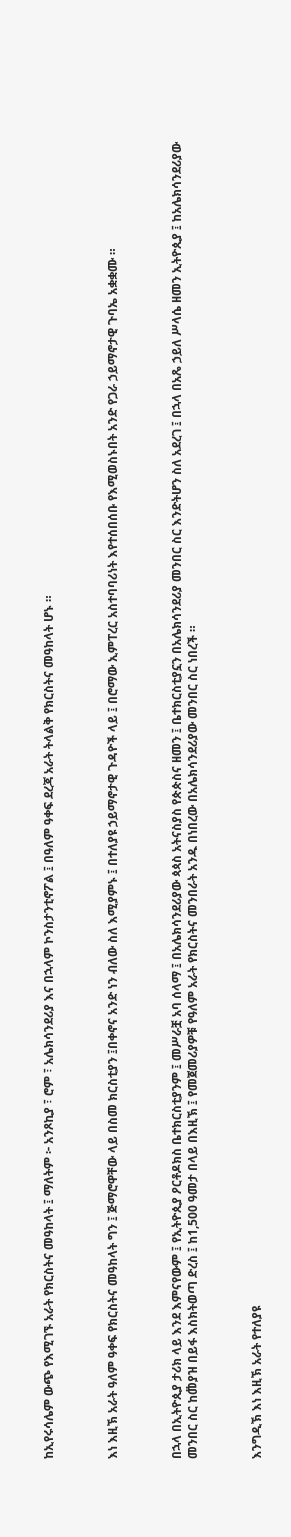ከኢየሩሳሌም ውጭ የእሚገኙ አራት የክርስትና መዓከላት ፤ ማለትም ፦ አንጾኪያ ፣ ሮም ፣ አሌክሳንደሪያ እና በኋላም ኮንስታንቲኖፖል ፤ በዓለም ዓቀፍ ደረጃ አራት ትላልቅ የክርስትና መዓከላት ሆኑ ።



እነ እዚኽ አራት ዓለም ዓቀፍ የክርስትና መዓከላት ግን ፤ ጅማሮዋቸው ላይ በስመ ክርስቲያን ፤በቀኖና አንድ ነን ብለው ስለ እሚያምኑ ፤ በተለያዩ ኃይማኖታዊ ጉዳዮች ላይ ፤ በሮማው ኢምፐረር አስተባባሪነት እየተሰበሰቡ የእሚወስኑበት አንድ የጋራ ኃይማኖታዊ ጉባኤ አቋቋሙ ።



በኋላ በኢትዮጲያ ታሪክ ላይ እንደ እምናየውም ፤ የኢትዮጲያ ዖርቶዶክስ ቤተክርስቲያንም ፤ መሥራቿ አባ ሰላማ ፤ በአሌክሳንደሪያው ጳጳስ አትናስያስ የጵጵስና ዘመን ፤ ቤተክርስቲያኗን በአሌክሳንደሪያ መንበር ስር እንድትሆን ስለ አደረገ ፤ በኋላ በአጼ ኃይለ ሥላሴ ዘመን ኢትዮጲያ ፤ ከአሌክሳንደሪያው መንበር ስር ከመ፟ያዝ በይፋ እስክትወጣ ድረስ ፤ ከ1,500 ዓመታ በላይ በእዚኽ ፤ የመጀመሪያዎቹ የዓለም አራት የክርስትና መንበራት አንዱ በነበረው በአሌክሳንደሪያው መንበር ስር ነበረች ።



እንግዲኽ እነ እዚኽ አራት የተለያዩ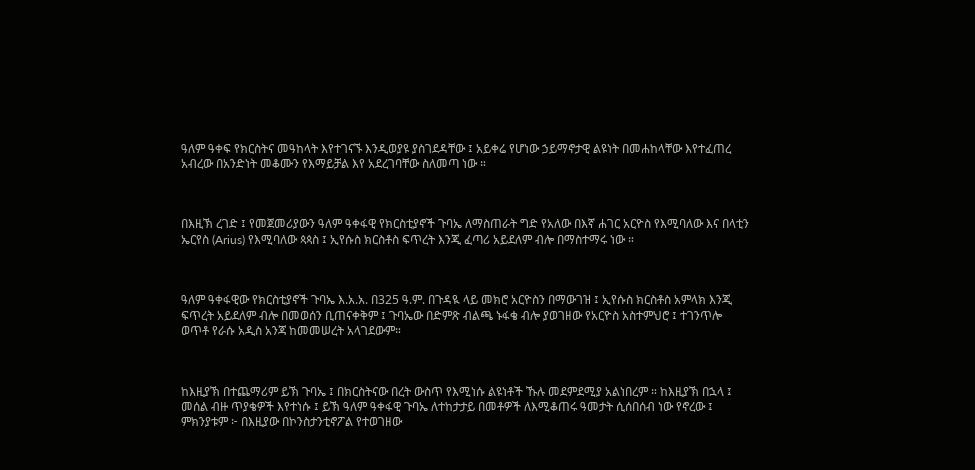ዓለም ዓቀፍ የክርስትና መዓከላት እየተገናኙ እንዲወያዩ ያስገደዳቸው ፤ አይቀሬ የሆነው ኃይማኖታዊ ልዩነት በመሐከላቸው እየተፈጠረ አብረው በአንድነት መቆሙን የእማይቻል እየ አደረገባቸው ስለመጣ ነው ።



በእዚኽ ረገድ ፤ የመጀመሪያውን ዓለም ዓቀፋዊ የክርስቲያኖች ጉባኤ ለማስጠራት ግድ የአለው በእኛ ሐገር አርዮስ የእሚባለው እና በላቲን ኤርየስ (Arius) የእሚባለው ጳጳስ ፤ ኢየሱስ ክርስቶስ ፍጥረት እንጂ ፈጣሪ አይደለም ብሎ በማስተማሩ ነው ።



ዓለም ዓቀፋዊው የክርስቲያኖች ጉባኤ እ.አ.አ. በ325 ዓ.ም. በጉዳዪ ላይ መክሮ አርዮስን በማውገዝ ፤ ኢየሱስ ክርስቶስ አምላክ እንጂ ፍጥረት አይደለም ብሎ በመወሰን ቢጠናቀቅም ፤ ጉባኤው በድምጽ ብልጫ ኑፋቄ ብሎ ያወገዘው የአርዮስ አስተምህሮ ፤ ተገንጥሎ ወጥቶ የራሱ አዲስ አንጃ ከመመሠረት አላገደውም።



ከእዚያኽ በተጨማሪም ይኽ ጉባኤ ፤ በክርስትናው በረት ውስጥ የእሚነሱ ልዩነቶች ኹሉ መደምደሚያ አልነበረም ። ከእዚያኽ በኋላ ፤ መሰል ብዙ ጥያቄዎች እየተነሱ ፤ ይኽ ዓለም ዓቀፋዊ ጉባኤ ለተከታታይ በመቶዎች ለእሚቆጠሩ ዓመታት ሲሰበሰብ ነው የኖረው ፤ ምክንያቱም ፦ በእዚያው በኮንስታንቲኖፖል የተወገዘው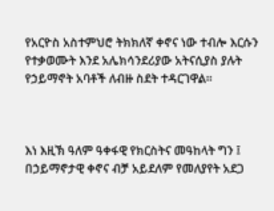የአርዮስ አስተምህሮ ትክክለኛ ቀኖና ነው ተብሎ እርሱን የተቃወሙት እንደ አሌክሳንደሪያው አትናሲያስ ያሉት የኃይማኖት አባቶች ለብዙ ስደት ተዳርገዋል።



እነ እዚኽ ዓለም ዓቀፋዊ የክርስትና መዓከላት ግን ፤ በኃይማኖታዊ ቀኖና ብቻ አይደለም የመለያየት አደጋ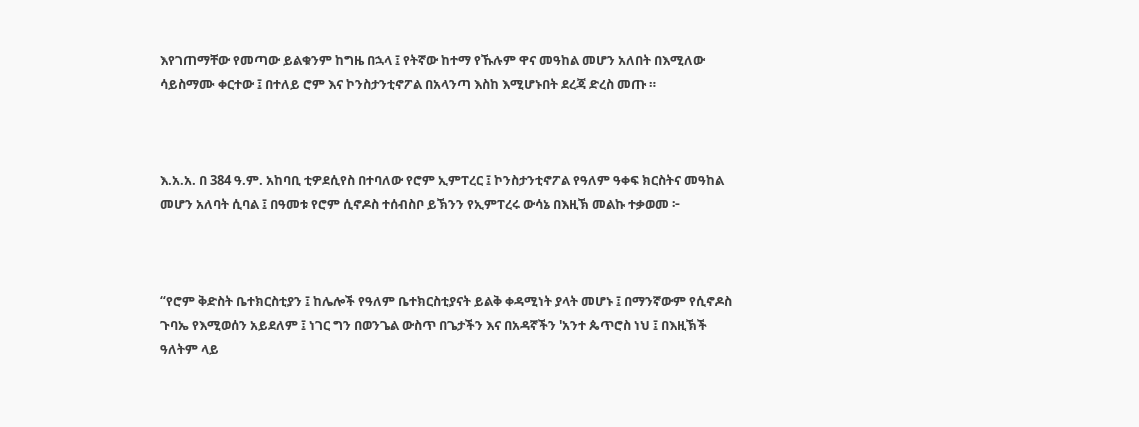እየገጠማቸው የመጣው ይልቁንም ከግዜ በኋላ ፤ የትኛው ከተማ የኹሉም ዋና መዓከል መሆን አለበት በእሚለው ሳይስማሙ ቀርተው ፤ በተለይ ሮም እና ኮንስታንቲኖፖል በአላንጣ እስከ እሚሆኑበት ደረጃ ድረስ መጡ ።



እ.አ.አ. በ 384 ዓ.ም. አከባቢ ቲዎደሲየስ በተባለው የሮም ኢምፐረር ፤ ኮንስታንቲኖፖል የዓለም ዓቀፍ ክርስትና መዓከል መሆን አለባት ሲባል ፤ በዓመቱ የሮም ሲኖዶስ ተሰብስቦ ይኽንን የኢምፐረሩ ውሳኔ በእዚኽ መልኩ ተቃወመ ፦



“የሮም ቅድስት ቤተክርስቲያን ፤ ከሌሎች የዓለም ቤተክርስቲያናት ይልቅ ቀዳሚነት ያላት መሆኑ ፤ በማንኛውም የሲኖዶስ ጉባኤ የእሚወሰን አይደለም ፤ ነገር ግን በወንጌል ውስጥ በጌታችን እና በአዳኛችን 'አንተ ጴጥሮስ ነህ ፤ በእዚኽች ዓለትም ላይ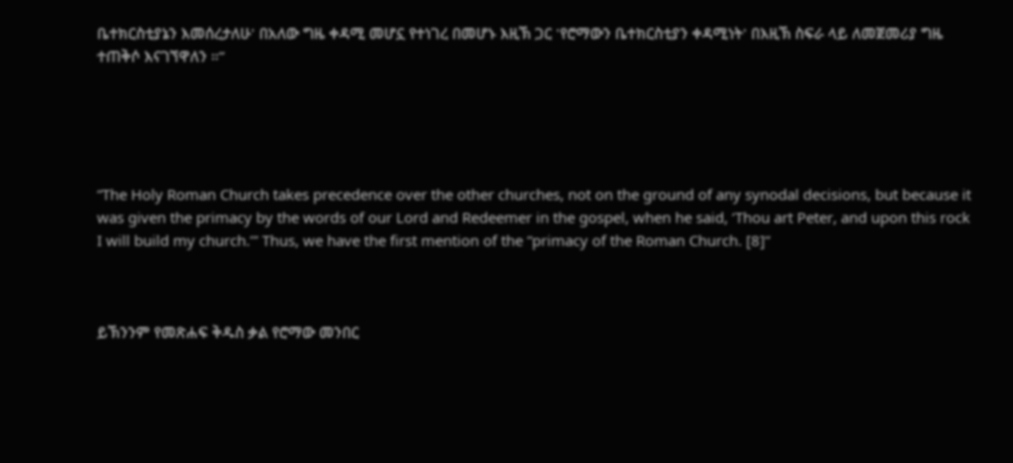ቤተክርስቲያኔን እመሰረታለሁ' በአለው ግዜ ቀዳሚ መሆኗ የተነገረ በመሆኑ እዚኽ ጋር 'የሮማውን ቤተክርስቲያን ቀዳሚነት' በእዚኽ ስፍራ ላይ ለመጀመሪያ ግዜ ተጠቅሶ እናገኘዋለን ።”





“The Holy Roman Church takes precedence over the other churches, not on the ground of any synodal decisions, but because it was given the primacy by the words of our Lord and Redeemer in the gospel, when he said, ‘Thou art Peter, and upon this rock I will build my church.’” Thus, we have the first mention of the “primacy of the Roman Church. [8]“



ይኽንንም የመጽሐፍ ቅዱስ ቃል የሮማው መንበር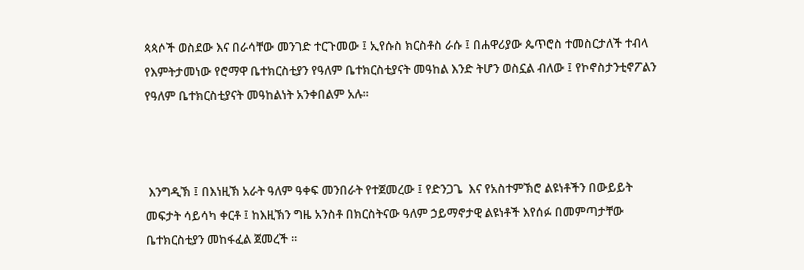ጳጳሶች ወስደው እና በራሳቸው መንገድ ተርጉመው ፤ ኢየሱስ ክርስቶስ ራሱ ፤ በሐዋሪያው ጴጥሮስ ተመስርታለች ተብላ የእምትታመነው የሮማዋ ቤተክርስቲያን የዓለም ቤተክርስቲያናት መዓከል እንድ ትሆን ወስኗል ብለው ፤ የኮኖስታንቲኖፖልን የዓለም ቤተክርስቲያናት መዓከልነት አንቀበልም አሉ።



 እንግዲኽ ፤ በእነዚኽ አራት ዓለም ዓቀፍ መንበራት የተጀመረው ፤ የድንጋጌ  እና የአስተምኽሮ ልዩነቶችን በውይይት መፍታት ሳይሳካ ቀርቶ ፤ ከእዚኽን ግዜ አንስቶ በክርስትናው ዓለም ኃይማኖታዊ ልዩነቶች እየሰፉ በመምጣታቸው ቤተክርስቲያን መከፋፈል ጀመረች ።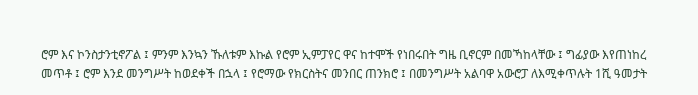ሮም እና ኮንስታንቲኖፖል ፤ ምንም እንኳን ኹለቱም እኩል የሮም ኢምፓየር ዋና ከተሞች የነበሩበት ግዜ ቢኖርም በመኻከላቸው ፤ ግፊያው እየጠነከረ መጥቶ ፤ ሮም እንደ መንግሥት ከወደቀች በኋላ ፤ የሮማው የክርስትና መንበር ጠንክሮ ፤ በመንግሥት አልባዋ አውሮፓ ለእሚቀጥሉት 1ሺ ዓመታት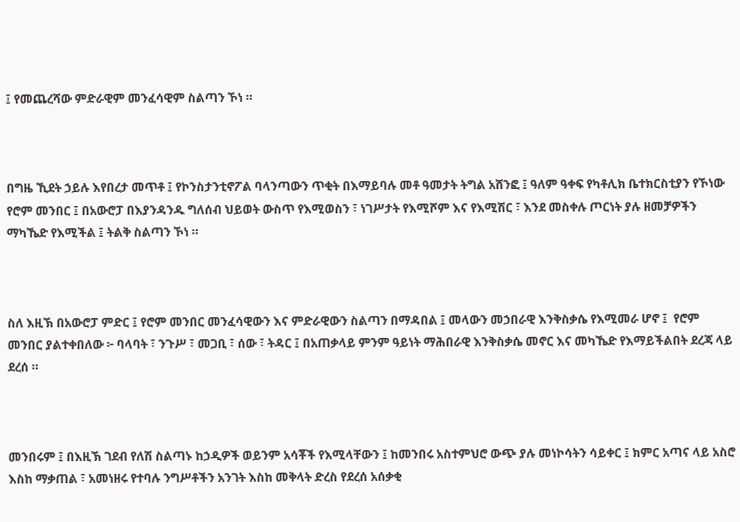፤ የመጨረሻው ምድራዊም መንፈሳዊም ስልጣን ኾነ ።



በግዜ ኺደት ኃይሉ እየበረታ መጥቶ ፤ የኮንስታንቲኖፖል ባላንጣውን ጥቂት በእማይባሉ መቶ ዓመታት ትግል አሸንፎ ፤ ዓለም ዓቀፍ የካቶሊክ ቤተክርስቲያን የኾነው የሮም መንበር ፤ በአውሮፓ በእያንዳንዱ ግለሰብ ህይወት ውስጥ የእሚወስን ፣ ነገሥታት የእሚሾም እና የእሚሽር ፣ እንደ መስቀሉ ጦርነት ያሉ ዘመቻዎችን ማካኼድ የእሚችል ፤ ትልቅ ስልጣን ኾነ ።



ስለ እዚኽ በአውሮፓ ምድር ፤ የሮም መንበር መንፈሳዊውን እና ምድራዊውን ስልጣን በማዳበል ፤ መላውን መኃበራዊ እንቅስቃሴ የእሚመራ ሆኖ ፤  የሮም መንበር ያልተቀበለው ፦ ባላባት ፣ ንጉሥ ፣ መጋቢ ፣ ሰው ፣ ትዳር ፤ በአጠቃላይ ምንም ዓይነት ማሕበራዊ እንቅስቃሴ መኖር እና መካኼድ የእማይችልበት ደረጃ ላይ ደረሰ ።



መንበሩም ፤ በእዚኽ ገደብ የለሽ ስልጣኑ ከኃዲዎች ወይንም አሳቾች የእሚላቸውን ፤ ከመንበሩ አስተምህሮ ውጭ ያሉ መነኮሳትን ሳይቀር ፤ ክምር አጣና ላይ አስሮ እስከ ማቃጠል ፣ አመነዘሩ የተባሉ ንግሥቶችን አንገት እስከ መቅላት ድረስ የደረሰ አሰቃቂ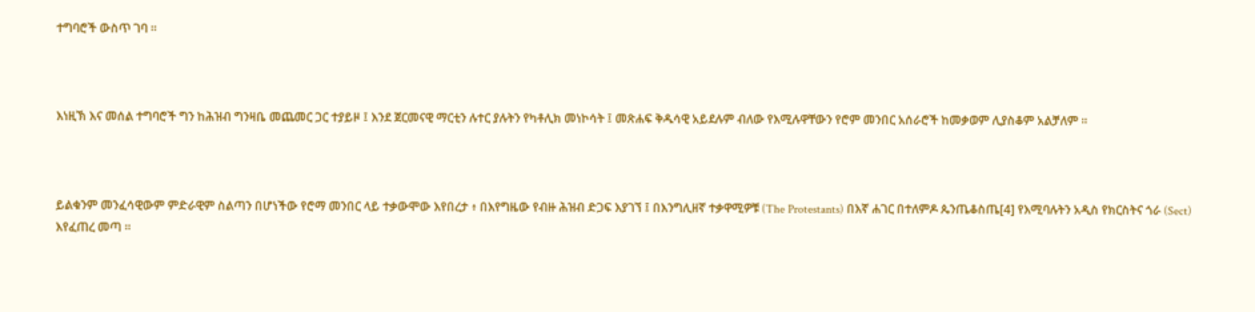ተግባሮች ውስጥ ገባ ።



እነዚኽ እና መሰል ተግባሮች ግን ከሕዝብ ግንዛቤ መጨመር ጋር ተያይዞ ፤ እንደ ጀርመናዊ ማርቲን ሉተር ያሉትን የካቶሊክ መነኮሳት ፤ መጽሐፍ ቅዱሳዊ አይደሉም ብለው የእሚሉዋቸውን የሮም መንበር አሰራሮች ከመቃወም ሊያስቆም አልቻለም ።



ይልቁንም መንፈሳዊውም ምድራዊም ስልጣን በሆነችው የሮማ መንበር ላይ ተቃውሞው እየበረታ ፥ በእየግዜው የብዙ ሕዝብ ድጋፍ እያገኘ ፤ በእንግሊዘኛ ተቃዋሚዎቹ (The Protestants) በእኛ ሐገር በተለምዶ ጴንጤቆስጤ[4] የእሚባሉትን አዲስ የክርስትና ጎራ (Sect) እየፈጠረ መጣ ።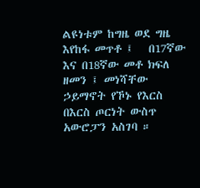ልዩነቱም ከግዜ ወደ ግዜ እየከፋ መጥቶ ፤   በ17ኛው እና በ18ኛው መቶ ክፍለ ዘመን ፤ መነሻቸው ኃይማኖት የኾኑ የእርስ በእርስ ጦርነት ውስጥ አውሮፓን አስገባ ።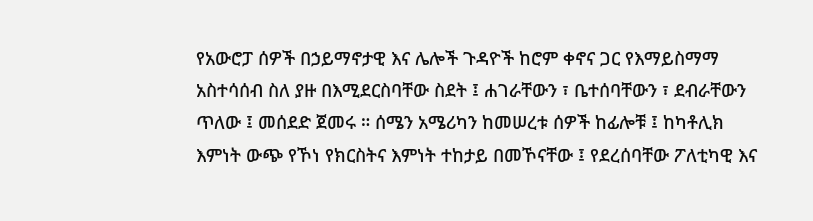የአውሮፓ ሰዎች በኃይማኖታዊ እና ሌሎች ጉዳዮች ከሮም ቀኖና ጋር የእማይስማማ አስተሳሰብ ስለ ያዙ በእሚደርስባቸው ስደት ፤ ሐገራቸውን ፣ ቤተሰባቸውን ፣ ደብራቸውን ጥለው ፤ መሰደድ ጀመሩ ። ሰሜን አሜሪካን ከመሠረቱ ሰዎች ከፊሎቹ ፤ ከካቶሊክ እምነት ውጭ የኾነ የክርስትና እምነት ተከታይ በመኾናቸው ፤ የደረሰባቸው ፖለቲካዊ እና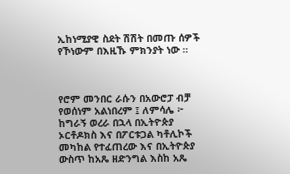ኢከነሚያዊ ስደት ሽሽት በመጡ ሰዎች የኾነውም በእዚኹ ምክንያት ነው ።



የሮም መንበር ራሱን በአውሮፓ ብቻ  የወሰነም አልነበረም ፤ ለምሳሌ ፦ ከግራኝ ወረራ በኋላ በኢትዮጵያ ኦርቶዶክስ እና በፖርቱጋል ካቶሊኮች መካከል የተፈጠረው እና በኢትዮጵያ ውስጥ ከአጼ ዘድንግል እስከ አጼ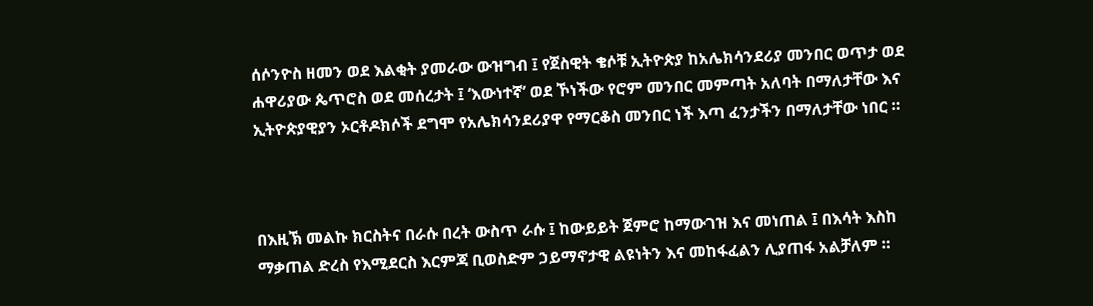ሰሶንዮስ ዘመን ወደ እልቂት ያመራው ውዝግብ ፤ የጀስዊት ቄሶቹ ኢትዮጵያ ከአሌክሳንደሪያ መንበር ወጥታ ወደ ሐዋሪያው ጴጥሮስ ወደ መሰረታት ፤ ‘እውነተኛ’ ወደ ኾነችው የሮም መንበር መምጣት አለባት በማለታቸው እና ኢትዮጵያዊያን ኦርቶዶክሶች ደግሞ የአሌክሳንደሪያዋ የማርቆስ መንበር ነች እጣ ፈንታችን በማለታቸው ነበር ።



በእዚኽ መልኩ ክርስትና በራሱ በረት ውስጥ ራሱ ፤ ከውይይት ጀምሮ ከማውገዝ እና መነጠል ፤ በእሳት እስከ ማቃጠል ድረስ የእሚደርስ እርምጃ ቢወስድም ኃይማኖታዊ ልዩነትን እና መከፋፈልን ሊያጠፋ አልቻለም ።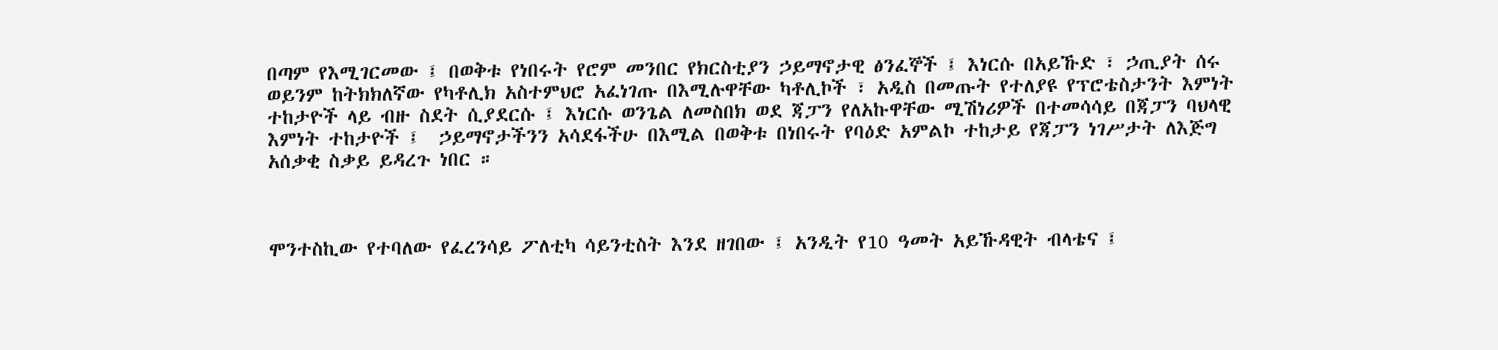በጣም የእሚገርመው ፤ በወቅቱ የነበሩት የሮም መንበር የክርስቲያን ኃይማኖታዊ ፅንፈኞች ፤ እነርሱ በአይኹድ ፣ ኃጢያት ሰሩ ወይንም ከትክክለኛው የካቶሊክ አስተምህሮ አፈነገጡ በእሚሉዋቸው ካቶሊኮች ፣ አዲስ በመጡት የተለያዩ የፕሮቴስታንት እምነት ተከታዮች ላይ ብዙ ስደት ሲያደርሱ ፤ እነርሱ ወንጌል ለመስበክ ወደ ጃፓን የለአኩዋቸው ሚሽነሪዎች በተመሳሳይ በጃፓን ባህላዊ እምነት ተከታዮች ፤  ኃይማኖታችንን አሳደፋችሁ በእሚል በወቅቱ በነበሩት የባዕድ አምልኮ ተከታይ የጃፓን ነገሥታት ለእጅግ አሰቃቂ ስቃይ ይዳረጉ ነበር ።



ሞንተስኪው የተባለው የፈረንሳይ ፖለቲካ ሳይንቲስት እንደ ዘገበው ፤ አንዲት የ10 ዓመት አይኹዳዊት ብላቴና ፤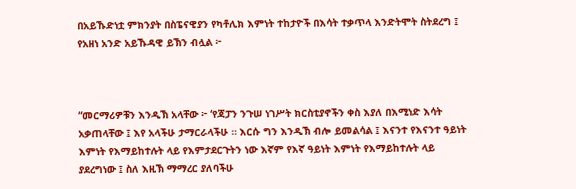በአይኹድነቷ ምክንያት በስፔናዊያን የካቶሊክ እምነት ተከታዮች በእሳት ተቃጥላ እንድትሞት ስትደረግ ፤ የአዘነ አንድ አይኹዳዊ ይኽን ብሏል ፦



“መርማሪዎቹን እንዲኽ አላቸው ፦ ‘የጃፓን ንጉሠ ነገሥት ክርስቲያኖችን ቀስ እያለ በእሚነድ እሳት አቃጠላቸው ፤ እየ አላችሁ ታማርራላችሁ ። እርሱ ግን እንዲኽ ብሎ ይመልሳል ፤ እናንተ የእናንተ ዓይነት እምነት የእማይከተሉት ላይ የእምታደርጉትን ነው እኛም የእኛ ዓይነት እምነት የእማይከተሉት ላይ ያደረግነው ፤ ስለ እዚኽ ማማረር ያለባችሁ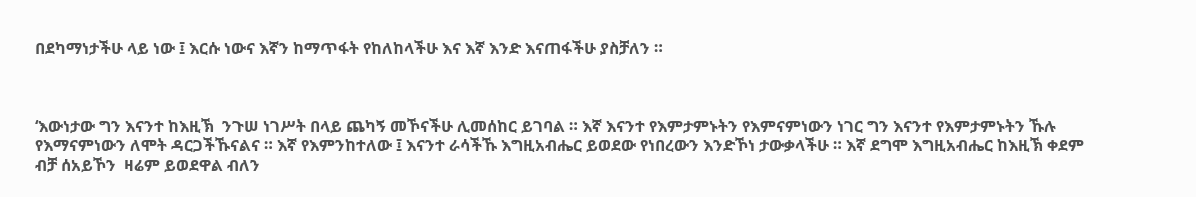በደካማነታችሁ ላይ ነው ፤ እርሱ ነውና እኛን ከማጥፋት የከለከላችሁ እና እኛ እንድ እናጠፋችሁ ያስቻለን ።



‘እውነታው ግን እናንተ ከእዚኽ  ንጉሠ ነገሥት በላይ ጨካኝ መኾናችሁ ሊመሰከር ይገባል ። እኛ እናንተ የእምታምኑትን የእምናምነውን ነገር ግን እናንተ የእምታምኑትን ኹሉ የእማናምነውን ለሞት ዳርጋችኹናልና ። እኛ የእምንከተለው ፤ እናንተ ራሳችኹ እግዚአብሔር ይወደው የነበረውን እንድኾነ ታውቃላችሁ ። እኛ ደግሞ እግዚአብሔር ከእዚኽ ቀደም ብቻ ሰአይኾን  ዛሬም ይወደዋል ብለን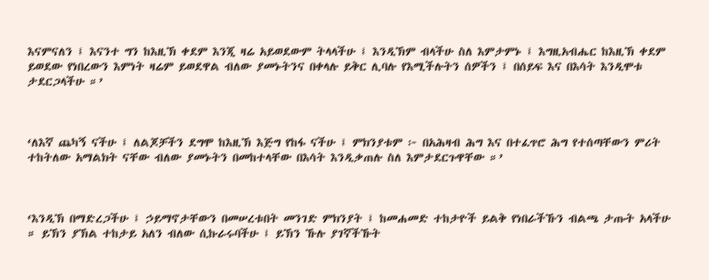እናምናለን ፤ እናንተ ግን ከእዚኽ ቀደም እንጂ ዛሬ አይወደውም ትላላችሁ ፤ እንዲኽም ብላችሁ ስለ እምታምኑ ፤ እግዚአብሔር ከእዚኽ ቀደም ይወደው የነበረውን እምነት ዛሬም ይወደዋል ብለው ያመኑትንና በቀላሉ ይቅር ሊባሉ የእሚችሉትን ሰዎችን ፤ በሰይፍ እና በእሳት እንዲሞቱ ታደርጋላችሁ ።’



‘ለእኛ ጨካኝ ናችሁ ፤ ለልጆቻችን ደግሞ ከእዚኽ እጅግ የከፋ ናችሁ ፤ ምክንያቱም ፦ በአሕዛብ ሕግ እና በተፈጥሮ ሕግ የተሰጣቸውን ምሪት ተከትለው አማልክት ናቸው ብለው ያመኑትን በመከተላቸው በእሳት እንዲቃጠሉ ስለ እምታደርጉዋቸው ።’



‘እንዲኽ በማድረጋችሁ ፤ ኃይማኖታቸውን በመሠረቱበት መንገድ ምክንያት ፤ ከመሐመድ ተከታዮች ይልቅ የነበራችኹን ብልጫ ታጡት አላችሁ ። ይኽን ያኽል ተከታይ አለን ብለው ሲኩራሩባችሁ ፤ ይኽን ኹሉ ያገኛችኹት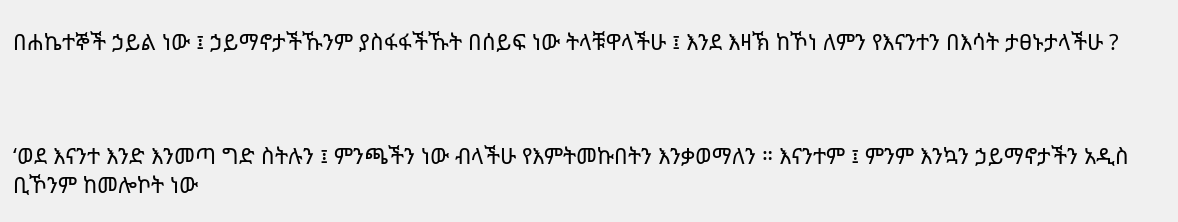በሐኬተኞች ኃይል ነው ፤ ኃይማኖታችኹንም ያስፋፋችኹት በሰይፍ ነው ትላቹዋላችሁ ፤ እንደ እዛኽ ከኾነ ለምን የእናንተን በእሳት ታፀኑታላችሁ ?



‘ወደ እናንተ እንድ እንመጣ ግድ ስትሉን ፤ ምንጫችን ነው ብላችሁ የእምትመኩበትን እንቃወማለን ። እናንተም ፤ ምንም እንኳን ኃይማኖታችን አዲስ ቢኾንም ከመሎኮት ነው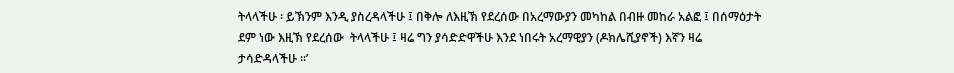ትላላችሁ ፡ ይኽንም እንዲ ያስረዳላችሁ ፤ በቅሎ ለእዚኽ የደረሰው በአረማውያን መካከል በብዙ መከራ አልፎ ፤ በሰማዕታት ደም ነው እዚኽ የደረሰው  ትላላችሁ ፤ ዛሬ ግን ያሳድድዋችሁ እንደ ነበሩት አረማዊያን (ዶክሌሺያኖች) እኛን ዛሬ ታሳድዳላችሁ ።’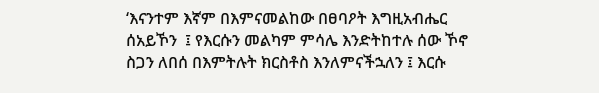‘እናንተም እኛም በእምናመልከው በፀባዖት እግዚአብሔር ሰአይኾን  ፤ የእርሱን መልካም ምሳሌ እንድትከተሉ ሰው ኾኖ ስጋን ለበሰ በእምትሉት ክርስቶስ እንለምናችኋለን ፤ እርሱ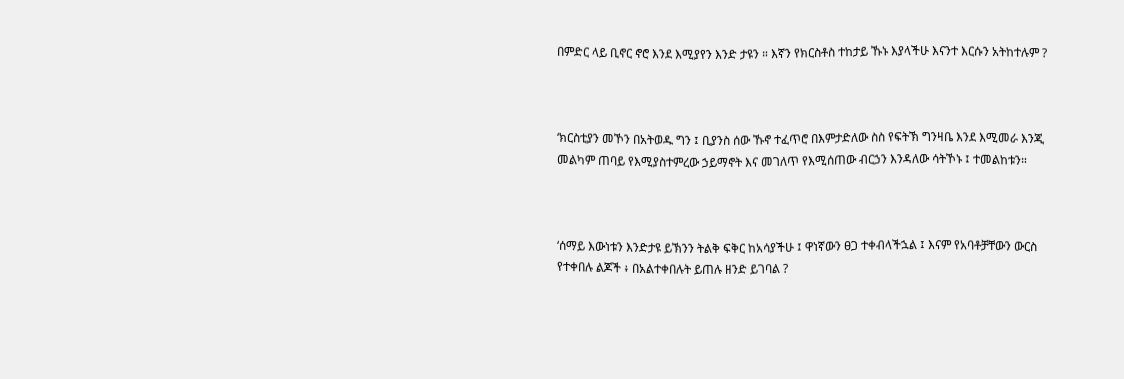በምድር ላይ ቢኖር ኖሮ እንደ እሚያየን እንድ ታዩን ። እኛን የክርስቶስ ተከታይ ኹኑ እያላችሁ እናንተ እርሱን አትከተሉም ?



‘ክርስቲያን መኾን በአትወዱ ግን ፤ ቢያንስ ሰው ኹኖ ተፈጥሮ በእምታድለው ስስ የፍትኽ ግንዛቤ እንደ እሚመራ እንጂ መልካም ጠባይ የእሚያስተምረው ኃይማኖት እና መገለጥ የእሚሰጠው ብርኃን እንዳለው ሳትኾኑ ፤ ተመልከቱን።



‘ሰማይ እውነቱን እንድታዩ ይኽንን ትልቅ ፍቅር ከአሳያችሁ ፤ ዋነኛውን ፀጋ ተቀብላችኋል ፤ እናም የአባቶቻቸውን ውርስ የተቀበሉ ልጆች ፥ በአልተቀበሉት ይጠሉ ዘንድ ይገባል ?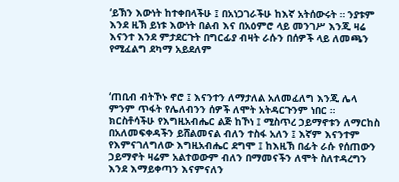‘ይኽን እውነት ከተቀበላችሁ ፤ በአነጋገራችሁ ከእኛ አትሰውሩት ። ንያቱም እንደ ዚኽ ይነቱ እውነት በልብ እና በአዕምሮ ላይ መንገሥ እንጂ ዛሬ እናንተ እንደ ምታደርጉት በግርፊያ ብዛት ራሱን በሰዎች ላይ ለመጫን የሚፈልግ ደካማ አይደለም



‘ጠቢብ ብትኾኑ ኖሮ ፤ እናንተን ለማታለል አለመፈለግ እንጂ ሌላ ምንም ጥፋት የሌለብንን ሰዎች ለሞት አትዳርጉንም ነበር ። ክርስቶሳችሁ የእግዚአብሔር ልጅ ከኾነ ፤ ሚስጥረ ኃይማኖቱን ለማርከስ በአለመፍቀዳችን ይሸልመናል ብለን ተስፋ አለን ፤ እኛም እናንተም የእምናገለግለው እግዚአብሔር ደግሞ ፤ ከእዚኽ በፊት ራሱ የሰጠውን ኃይማኖት ዛሬም አልተወውም ብለን በማመናችን ለሞት ስለተዳረግን እንደ እማይቀጣን እናምናለን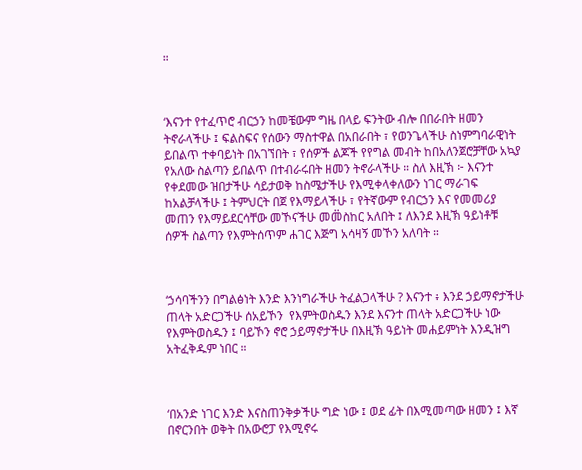።



‘እናንተ የተፈጥሮ ብርኃን ከመቼውም ግዜ በላይ ፍንትው ብሎ በበራበት ዘመን ትኖራላችሁ ፤ ፍልስፍና የሰውን ማስተዋል በአበራበት ፣ የወንጌላችሁ ስነምግባራዊነት ይበልጥ ተቀባይነት በአገኘበት ፣ የሰዎች ልጆች የየግል መብት ከበአለንጀሮቻቸው አኳያ የአለው ስልጣን ይበልጥ በተብራሩበት ዘመን ትኖራላችሁ ። ስለ እዚኽ ፦ እናንተ የቀደመው ዝበታችሁ ሳይታወቅ ከስሜታችሁ የእሚቀላቀለውን ነገር ማራገፍ ከአልቻላችሁ ፤ ትምህርት በጀ የእማይላችሁ ፣ የትኛውም የብርኃን እና የመመሪያ መጠን የእማይደርሳቸው መኾናችሁ መመ፟ስከር አለበት ፤ ለእንደ እዚኽ ዓይነቶቹ ሰዎች ስልጣን የእምትሰጥም ሐገር እጅግ አሳዛኝ መኾን አለባት ።



‘ኃሳባችንን በግልፅነት እንድ እንነግራችሁ ትፈልጋላችሁ ? እናንተ ፥ እንደ ኃይማኖታችሁ ጠላት አድርጋችሁ ሰአይኾን  የእምትወስዱን እንደ እናንተ ጠላት አድርጋችሁ ነው የእምትወስዱን ፤ ባይኾን ኖሮ ኃይማኖታችሁ በእዚኽ ዓይነት መሐይምነት እንዲዝግ አትፈቅዱም ነበር ።



‘በአንድ ነገር እንድ እናስጠንቅቃችሁ ግድ ነው ፤ ወደ ፊት በእሚመጣው ዘመን ፤ እኛ በኖርንበት ወቅት በአውሮፓ የእሚኖሩ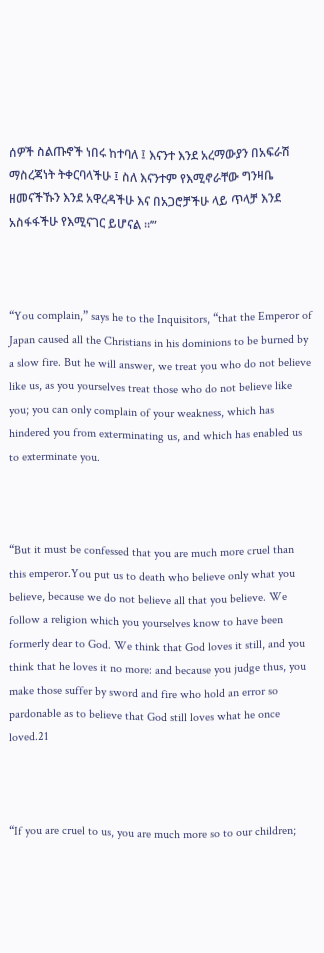ሰዎች ስልጡኖች ነበሩ ከተባለ ፤ እናንተ እንደ አረማውያን በአፍራሽ ማስረጃነት ትቀርባላችሁ ፤ ስለ እናንተም የእሚኖራቸው ግንዛቤ ዘመናችኹን እንደ አዋረዳችሁ እና በአጋሮቻችሁ ላይ ጥላቻ እንደ አስፋፋችሁ የእሚናገር ይሆናል ።’”



“You complain,” says he to the Inquisitors, “that the Emperor of Japan caused all the Christians in his dominions to be burned by a slow fire. But he will answer, we treat you who do not believe like us, as you yourselves treat those who do not believe like you; you can only complain of your weakness, which has hindered you from exterminating us, and which has enabled us to exterminate you.



“But it must be confessed that you are much more cruel than this emperor.You put us to death who believe only what you believe, because we do not believe all that you believe. We follow a religion which you yourselves know to have been formerly dear to God. We think that God loves it still, and you think that he loves it no more: and because you judge thus, you make those suffer by sword and fire who hold an error so pardonable as to believe that God still loves what he once loved.21



“If you are cruel to us, you are much more so to our children;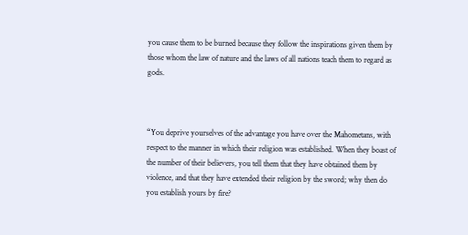you cause them to be burned because they follow the inspirations given them by those whom the law of nature and the laws of all nations teach them to regard as gods.



“You deprive yourselves of the advantage you have over the Mahometans, with respect to the manner in which their religion was established. When they boast of the number of their believers, you tell them that they have obtained them by violence, and that they have extended their religion by the sword; why then do you establish yours by fire?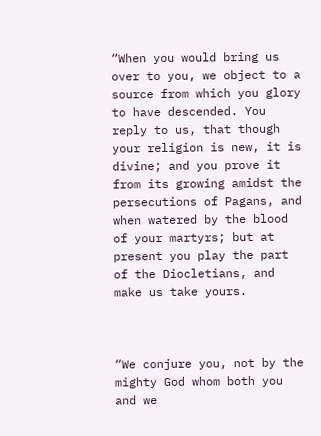“When you would bring us over to you, we object to a source from which you glory to have descended. You reply to us, that though your religion is new, it is divine; and you prove it from its growing amidst the persecutions of Pagans, and when watered by the blood of your martyrs; but at present you play the part of the Diocletians, and make us take yours.



“We conjure you, not by the mighty God whom both you and we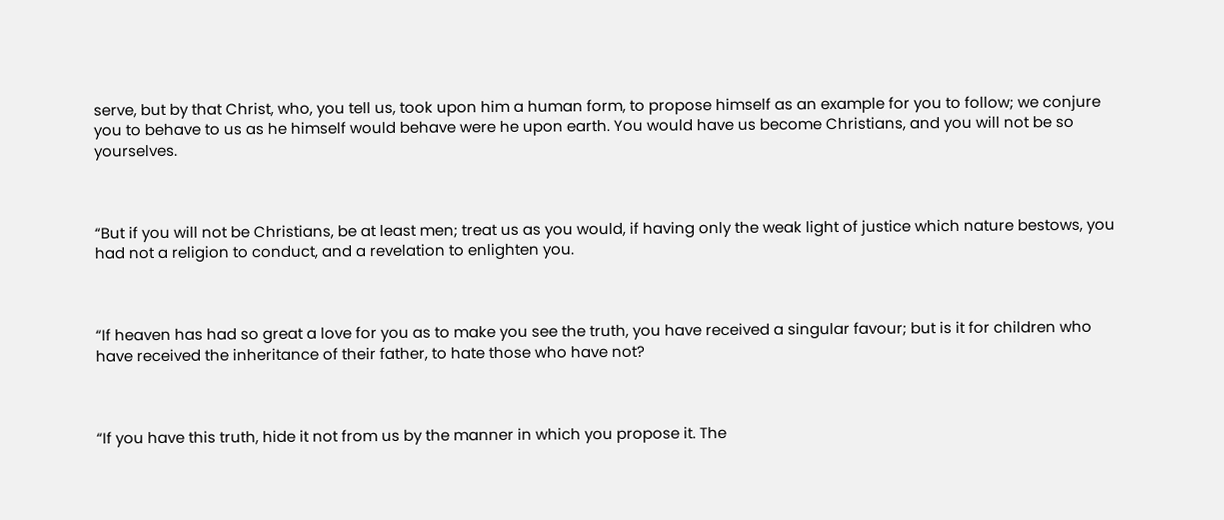serve, but by that Christ, who, you tell us, took upon him a human form, to propose himself as an example for you to follow; we conjure you to behave to us as he himself would behave were he upon earth. You would have us become Christians, and you will not be so yourselves.



“But if you will not be Christians, be at least men; treat us as you would, if having only the weak light of justice which nature bestows, you had not a religion to conduct, and a revelation to enlighten you.



“If heaven has had so great a love for you as to make you see the truth, you have received a singular favour; but is it for children who have received the inheritance of their father, to hate those who have not?



“If you have this truth, hide it not from us by the manner in which you propose it. The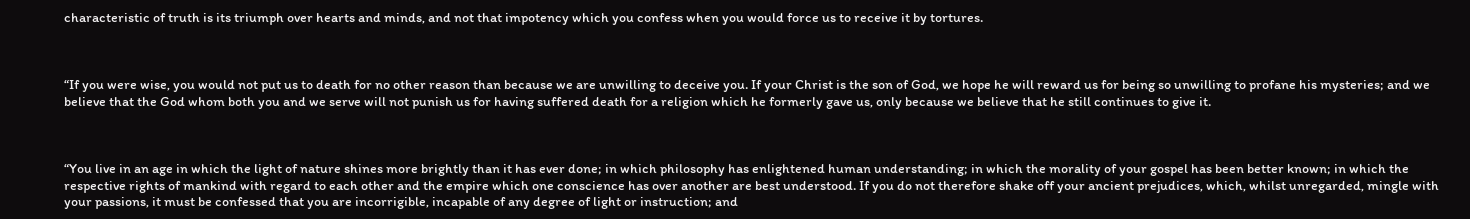characteristic of truth is its triumph over hearts and minds, and not that impotency which you confess when you would force us to receive it by tortures.



“If you were wise, you would not put us to death for no other reason than because we are unwilling to deceive you. If your Christ is the son of God, we hope he will reward us for being so unwilling to profane his mysteries; and we believe that the God whom both you and we serve will not punish us for having suffered death for a religion which he formerly gave us, only because we believe that he still continues to give it.



“You live in an age in which the light of nature shines more brightly than it has ever done; in which philosophy has enlightened human understanding; in which the morality of your gospel has been better known; in which the respective rights of mankind with regard to each other and the empire which one conscience has over another are best understood. If you do not therefore shake off your ancient prejudices, which, whilst unregarded, mingle with your passions, it must be confessed that you are incorrigible, incapable of any degree of light or instruction; and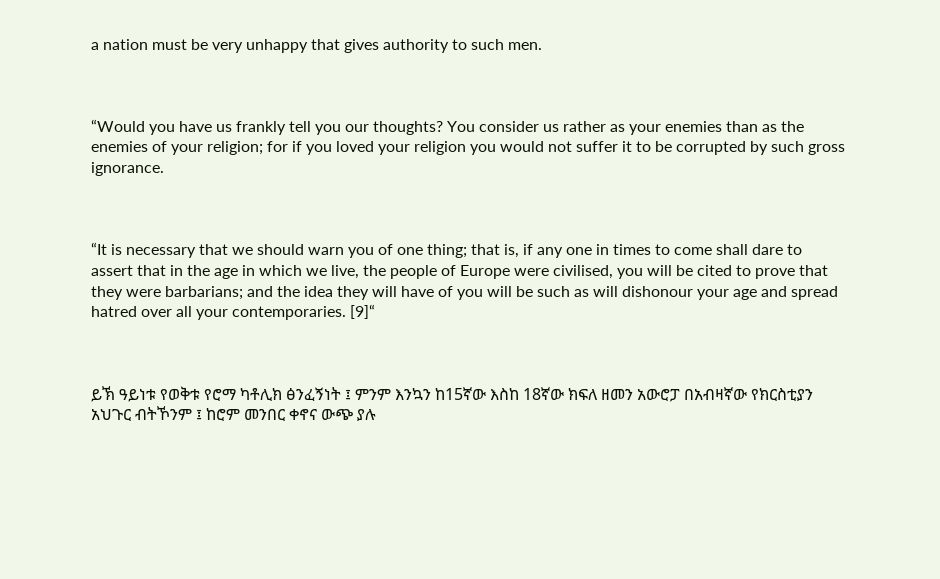a nation must be very unhappy that gives authority to such men.



“Would you have us frankly tell you our thoughts? You consider us rather as your enemies than as the enemies of your religion; for if you loved your religion you would not suffer it to be corrupted by such gross ignorance.



“It is necessary that we should warn you of one thing; that is, if any one in times to come shall dare to assert that in the age in which we live, the people of Europe were civilised, you will be cited to prove that they were barbarians; and the idea they will have of you will be such as will dishonour your age and spread hatred over all your contemporaries. [9]“



ይኽ ዓይነቱ የወቅቱ የሮማ ካቶሊክ ፅንፈኝነት ፤ ምንም እንኳን ከ15ኛው እስከ 18ኛው ክፍለ ዘመን አውሮፓ በአብዛኛው የክርስቲያን አህጉር ብትኾንም ፤ ከሮም መንበር ቀኖና ውጭ ያሉ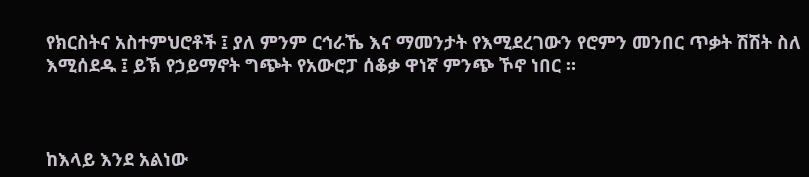የክርስትና አስተምህሮቶች ፤ ያለ ምንም ርኅራኼ እና ማመንታት የእሚደረገውን የሮምን መንበር ጥቃት ሽሽት ስለ እሚሰደዱ ፤ ይኽ የኃይማኖት ግጭት የአውሮፓ ሰቆቃ ዋነኛ ምንጭ ኾኖ ነበር ።



ከእላይ እንደ አልነው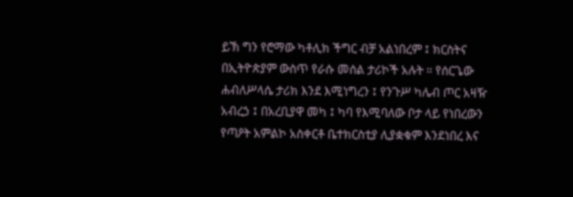ይኽ ግን የሮማው ካቶሊክ ችግር ብቻ አልነበረም ፤ ክርስትና በኢትዮጵያም ውስጥ የራሱ መሰል ታሪኮች አሉት ። የሰርጌው ሐብለሥላሴ ታሪክ እንደ እሚነግረን ፤ የንጉሥ ካሌብ ጦር አዛዥ አብረኃ ፤ በአረቢያዋ መካ ፤ ካባ የእሚባለው ቦታ ላይ የነበረውን የጣዖት አምልኮ አስቀርቶ ቤተክርስቲያ ሊያቋቁም እንደነበረ እና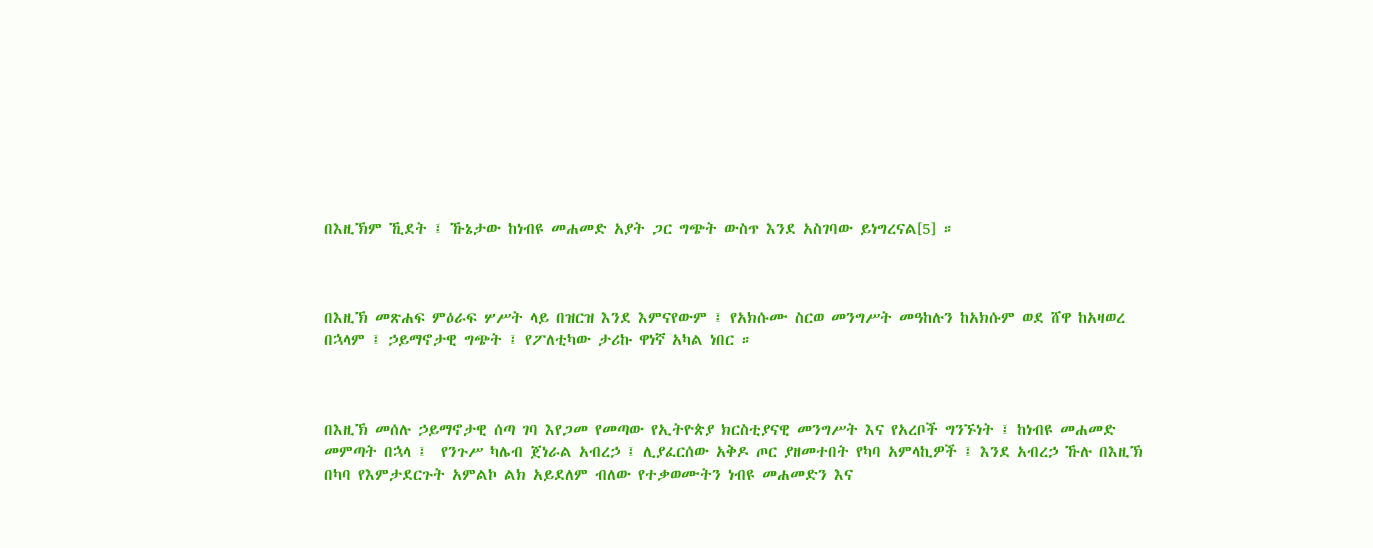በእዚኽም ኺደት ፤ ኹኔታው ከነብዩ መሐመድ አያት ጋር ግጭት ውስጥ እንደ አስገባው ይነግረናል[5] ።



በእዚኽ መጽሐፍ ምዕራፍ ሦሥት ላይ በዝርዝ እንደ እምናየውም ፤ የአክሱሙ ስርወ መንግሥት መዓከሉን ከአክሱም ወደ ሸዋ ከአዛወረ በኋላም ፤ ኃይማኖታዊ ግጭት ፤ የፖለቲካው ታሪኩ ዋነኛ አካል ነበር ።



በእዚኽ መሰሉ ኃይማኖታዊ ሰጣ ገባ እየጋመ የመጣው የኢትዮጵያ ክርስቲያናዊ መንግሥት እና የአረቦች ግንኙነት ፤ ከነብዩ መሐመድ መምጣት በኋላ ፤  የንጉሥ ካሌብ ጀነራል አብረኃ ፤ ሊያፈርሰው አቅዶ ጦር ያዘመተበት የካባ አምላኪዎች ፤ እንደ አብረኃ ኹሉ በእዚኽ በካባ የእምታደርጉት አምልኮ ልክ አይደለም ብለው የተቃወሙትን ነብዩ መሐመድን እና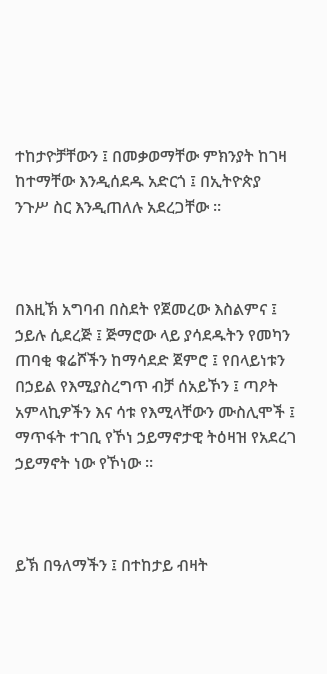ተከታዮቻቸውን ፤ በመቃወማቸው ምክንያት ከገዛ ከተማቸው እንዲሰደዱ አድርጎ ፤ በኢትዮጵያ ንጉሥ ስር እንዲጠለሉ አደረጋቸው ።



በእዚኽ አግባብ በስደት የጀመረው እስልምና ፤ ኃይሉ ሲደረጅ ፤ ጅማሮው ላይ ያሳደዱትን የመካን ጠባቂ ቁሬሾችን ከማሳደድ ጀምሮ ፤ የበላይነቱን በኃይል የእሚያስረግጥ ብቻ ሰአይኾን ፤ ጣዖት አምላኪዎችን እና ሳቱ የእሚላቸውን ሙስሊሞች ፤ ማጥፋት ተገቢ የኾነ ኃይማኖታዊ ትዕዛዝ የአደረገ ኃይማኖት ነው የኾነው ።



ይኽ በዓለማችን ፤ በተከታይ ብዛት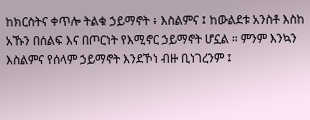ከክርስትና ቀጥሎ ትልቁ ኃይማኖት ፥ እስልምና ፤ ከውልደቱ አንስቶ እስከ አኹን በሰልፍ እና በጦርነት የእሚኖር ኃይማኖት ሆኗል ። ምንም እንኳን እስልምና የሰላም ኃይማኖት እንደኾነ ብዙ ቢነገረንም ፤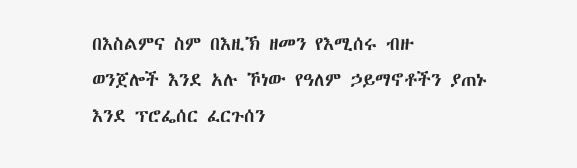በእስልምና ስም በእዚኽ ዘመን የእሚሰሩ ብዙ ወንጀሎች እንደ አሉ ኾነው የዓለም ኃይማኖቶችን ያጠኑ እንደ ፕሮፌሰር ፈርጉሰን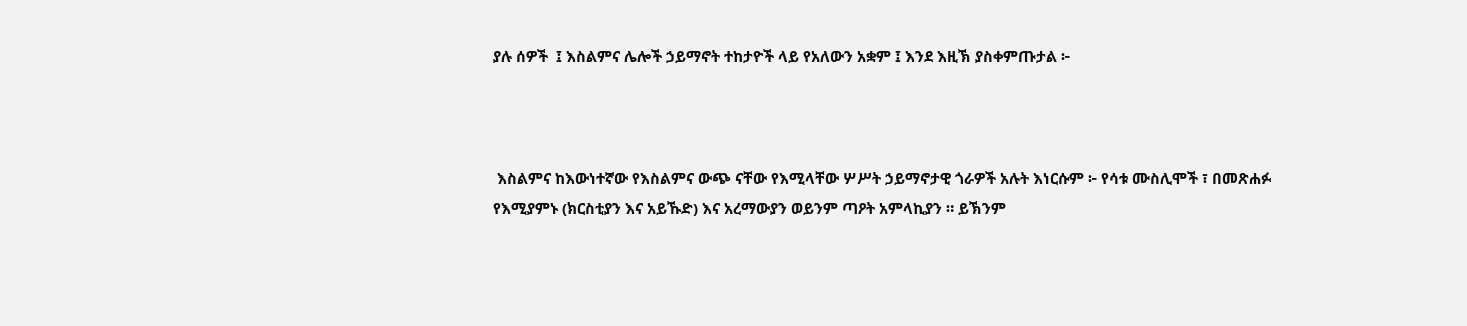ያሉ ሰዎች  ፤ እስልምና ሌሎች ኃይማኖት ተከታዮች ላይ የአለውን አቋም ፤ እንደ እዚኽ ያስቀምጡታል ፦



 እስልምና ከእውነተኛው የእስልምና ውጭ ናቸው የእሚላቸው ሦሥት ኃይማኖታዊ ጎራዎች አሉት እነርሱም ፦ የሳቱ ሙስሊሞች ፣ በመጽሐፉ የእሚያምኑ (ክርስቲያን እና አይኹድ) እና አረማውያን ወይንም ጣዖት አምላኪያን ። ይኽንም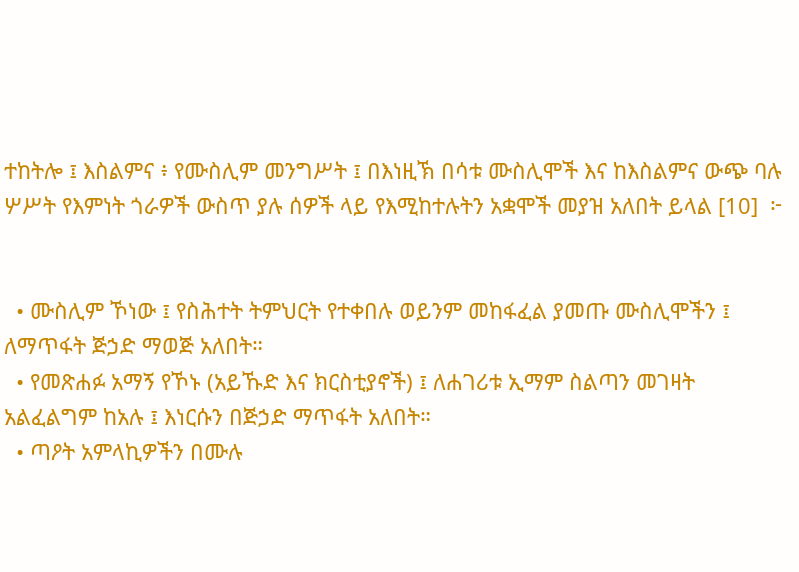ተከትሎ ፤ እስልምና ፥ የሙስሊም መንግሥት ፤ በእነዚኽ በሳቱ ሙስሊሞች እና ከእስልምና ውጭ ባሉ ሦሥት የእምነት ጎራዎች ውስጥ ያሉ ሰዎች ላይ የእሚከተሉትን አቋሞች መያዝ አለበት ይላል [10]  ፦


  • ሙስሊም ኾነው ፤ የስሕተት ትምህርት የተቀበሉ ወይንም መከፋፈል ያመጡ ሙስሊሞችን ፤ ለማጥፋት ጅኃድ ማወጅ አለበት።
  • የመጽሐፉ አማኝ የኾኑ (አይኹድ እና ክርስቲያኖች) ፤ ለሐገሪቱ ኢማም ስልጣን መገዛት አልፈልግም ከአሉ ፤ እነርሱን በጅኃድ ማጥፋት አለበት።
  • ጣዖት አምላኪዎችን በሙሉ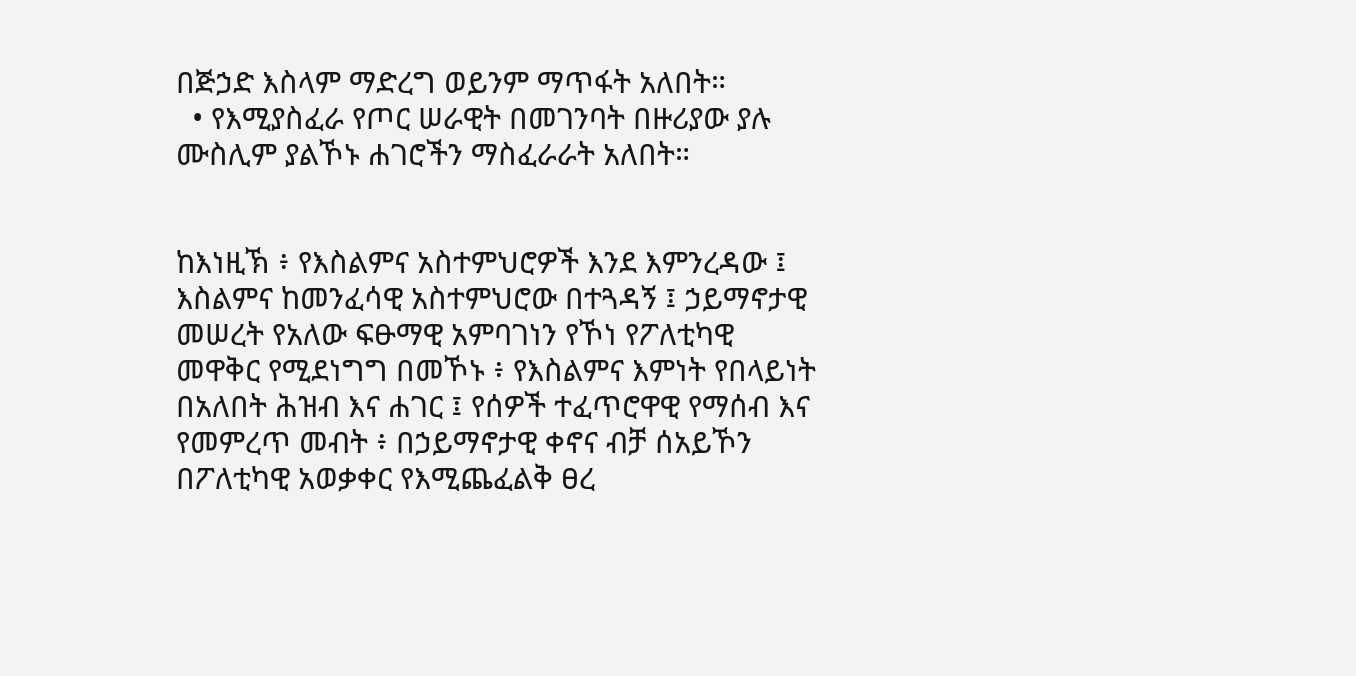በጅኃድ እስላም ማድረግ ወይንም ማጥፋት አለበት።
  • የእሚያስፈራ የጦር ሠራዊት በመገንባት በዙሪያው ያሉ ሙስሊም ያልኾኑ ሐገሮችን ማስፈራራት አለበት።


ከእነዚኽ ፥ የእስልምና አስተምህሮዎች እንደ እምንረዳው ፤ እስልምና ከመንፈሳዊ አስተምህሮው በተጓዳኝ ፤ ኃይማኖታዊ መሠረት የአለው ፍፁማዊ አምባገነን የኾነ የፖለቲካዊ መዋቅር የሚደነግግ በመኾኑ ፥ የእስልምና እምነት የበላይነት በአለበት ሕዝብ እና ሐገር ፤ የሰዎች ተፈጥሮዋዊ የማሰብ እና የመምረጥ መብት ፥ በኃይማኖታዊ ቀኖና ብቻ ሰአይኾን  በፖለቲካዊ አወቃቀር የእሚጨፈልቅ ፀረ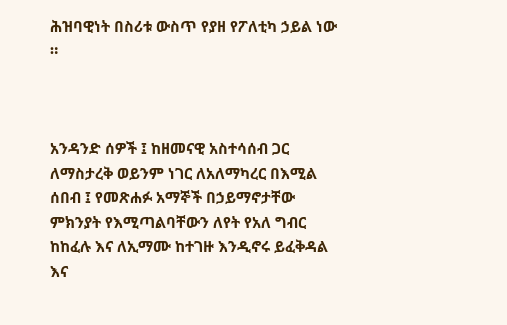ሕዝባዊነት በስሪቱ ውስጥ የያዘ የፖለቲካ ኃይል ነው ።



አንዳንድ ሰዎች ፤ ከዘመናዊ አስተሳሰብ ጋር ለማስታረቅ ወይንም ነገር ለአለማካረር በእሚል ሰበብ ፤ የመጽሐፉ አማኞች በኃይማኖታቸው ምክንያት የእሚጣልባቸውን ለየት የአለ ግብር ከከፈሉ እና ለኢማሙ ከተገዙ እንዲኖሩ ይፈቅዳል እና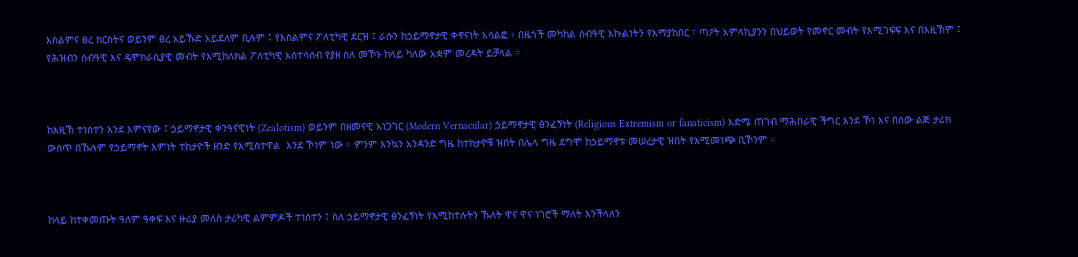እስልምና ፀረ ክርስትና ወይንም ፀረ አይኹድ አይደለም ቢሉም ፤ የእስልምና ፖለቲካዊ ደርዝ ፤ ራሱን ከኃይማኖታዊ ቀኖናነት አሳልፎ ፥ በዜጎች መካከል ሰብዓዊ እኩልነትን የእማያከበር ፣ ጣዖት አምላኪያንን በህይወት የመኖር መብት የእሚገፍፍ እና በእዚኽም ፤ የሕዝብን ሰብዓዊ እና ዴሞክራሲያዊ መብት የእሚከለክል ፖለቲካዊ አስተሳሰብ የያዘ ስለ መኾኑ ከላይ ካለው አቋም መረዳት ይቻላል ።



ከእዚኽ ተነስተን እንደ እምናየው ፤ ኃይማኖታዊ ቀንዓናዊነት (Zealotism) ወይንም በዘመናዊ አነጋገር (Modern Vernacular) ኃይማኖታዊ ፅንፈኝነት (Religious Extremism or fanaticism) እድሜ ጠገብ ማሕበራዊ ችግር እንደ ኾነ እና በሰው ልጅ ታሪክ ውስጥ በኹሉም የኃይማኖት እምነት ተከታዮች ዘንድ የእሚስተዋል  እንደ ኾነም ነው ። ምንም እንኳን አንዳንድ ግዜ ከተከታዮቹ ዝበት በሌላ ግዜ ደግሞ ከኃይማኖቱ መሠረታዊ ዝበት የእሚመነጭ ቢኾንም ።



ከላይ ከተቀመጡት ዓለም ዓቀፍ እና ዙሪያ መለስ ታሪካዊ ልምምዶች ተነስተን ፤ ስለ ኃይማኖታዊ ፅንፈኝነት የእሚከተሉትን ኹለት ዋና ዋና ነገሮች ማለት እንችላለን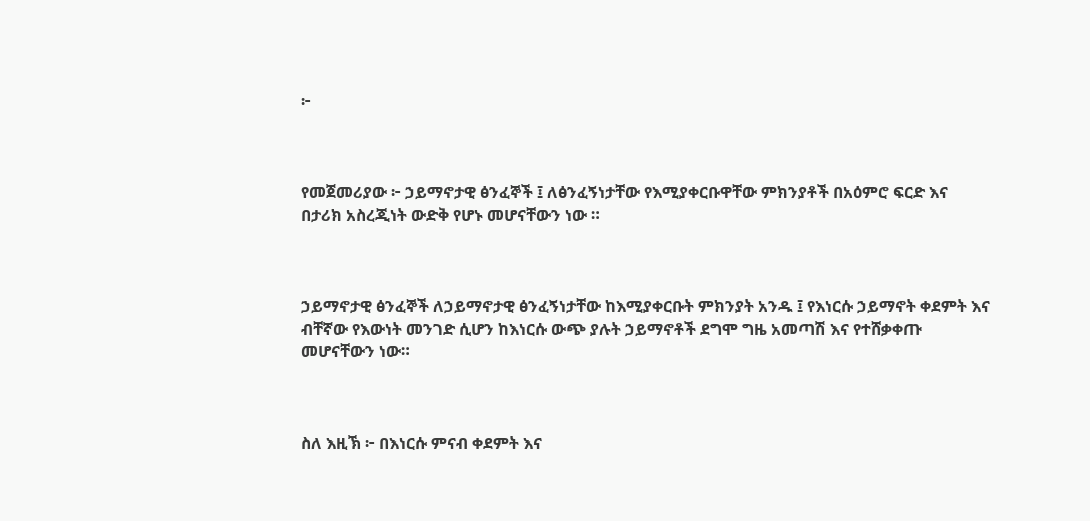፦



የመጀመሪያው ፦ ኃይማኖታዊ ፅንፈኞች ፤ ለፅንፈኝነታቸው የእሚያቀርቡዋቸው ምክንያቶች በአዕምሮ ፍርድ እና በታሪክ አስረጂነት ውድቅ የሆኑ መሆናቸውን ነው ።



ኃይማኖታዊ ፅንፈኞች ለኃይማኖታዊ ፅንፈኝነታቸው ከእሚያቀርቡት ምክንያት አንዱ ፤ የእነርሱ ኃይማኖት ቀደምት እና ብቸኛው የእውነት መንገድ ሲሆን ከእነርሱ ውጭ ያሉት ኃይማኖቶች ደግሞ ግዜ አመጣሽ እና የተሸቃቀጡ መሆናቸውን ነው።



ስለ እዚኽ ፦ በእነርሱ ምናብ ቀደምት እና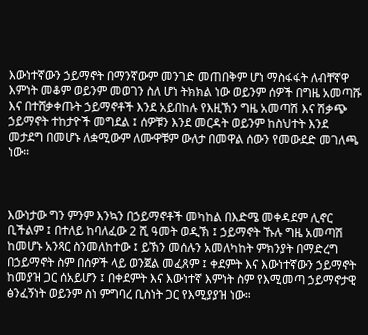እውነተኛውን ኃይማኖት በማንኛውም መንገድ መጠበቅም ሆነ ማስፋፋት ለብቸኛዋ እምነት መቆም ወይንም መወገን ስለ ሆነ ትክክል ነው ወይንም ሰዎች በግዜ አመጣሹ እና በተሸቃቀጡት ኃይማኖቶች እንደ አይበከሉ የእዚኽን ግዜ አመጣሽ እና ሽቃጭ ኃይማኖት ተከታዮች መግደል ፤ ሰዎቹን እንደ መርዳት ወይንም ከስህተት እንደ መታደግ በመሆኑ ለቋሚውም ለሙዋቹም ውለታ በመዋል ሰውን የመውደድ መገለጫ ነው።



እውነታው ግን ምንም እንኳን በኃይማኖቶች መካከል በእድሜ መቀዳደም ሊኖር ቢችልም ፤ በተለይ ከባለፈው 2 ሺ ዓመት ወዲኽ ፤ ኃይማኖት ኹሉ ግዜ አመጣሽ ከመሆኑ አንጻር ስንመለከተው ፤ ይኽን መሰሉን አመለካከት ምክንያት በማድረግ በኃይማኖት ስም በሰዎች ላይ ወንጀል መፈጸም ፤ ቀደምት እና እውነተኛውን ኃይማኖት ከመያዝ ጋር ሰአይሆን ፤ በቀደምት እና እውነተኛ እምነት ስም የእሚመጣ ኃይማኖታዊ ፅንፈኝነት ወይንም ስነ ምግባረ ቢስነት ጋር የእሚያያዝ ነው።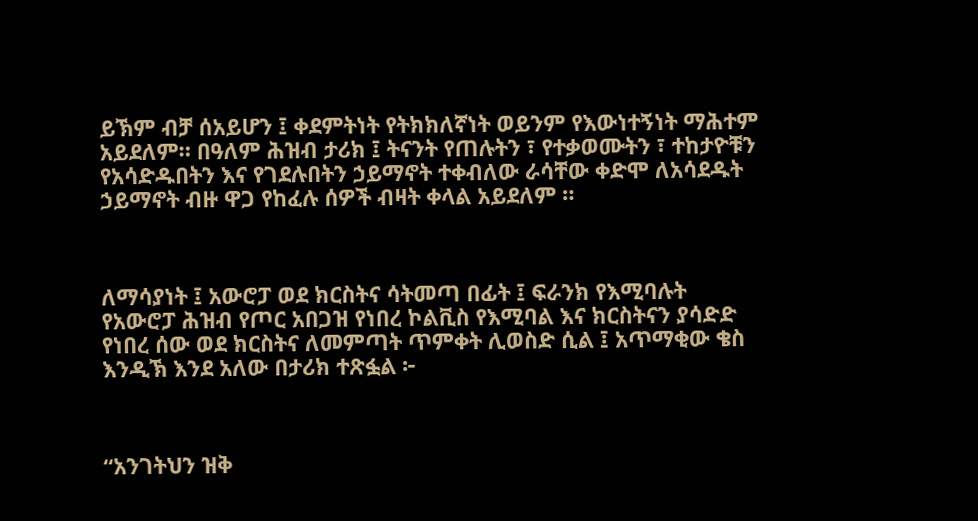ይኽም ብቻ ሰአይሆን ፤ ቀደምትነት የትክክለኛነት ወይንም የእውነተኝነት ማሕተም አይደለም። በዓለም ሕዝብ ታሪክ ፤ ትናንት የጠሉትን ፣ የተቃወሙትን ፣ ተከታዮቹን የአሳድዱበትን እና የገደሉበትን ኃይማኖት ተቀብለው ራሳቸው ቀድሞ ለአሳደዱት ኃይማኖት ብዙ ዋጋ የከፈሉ ሰዎች ብዛት ቀላል አይደለም ።



ለማሳያነት ፤ አውሮፓ ወደ ክርስትና ሳትመጣ በፊት ፤ ፍራንክ የእሚባሉት የአውሮፓ ሕዝብ የጦር አበጋዝ የነበረ ኮልቪስ የእሚባል እና ክርስትናን ያሳድድ የነበረ ሰው ወደ ክርስትና ለመምጣት ጥምቀት ሊወስድ ሲል ፤ አጥማቂው ቄስ እንዲኽ እንደ አለው በታሪክ ተጽፏል ፦



“አንገትህን ዝቅ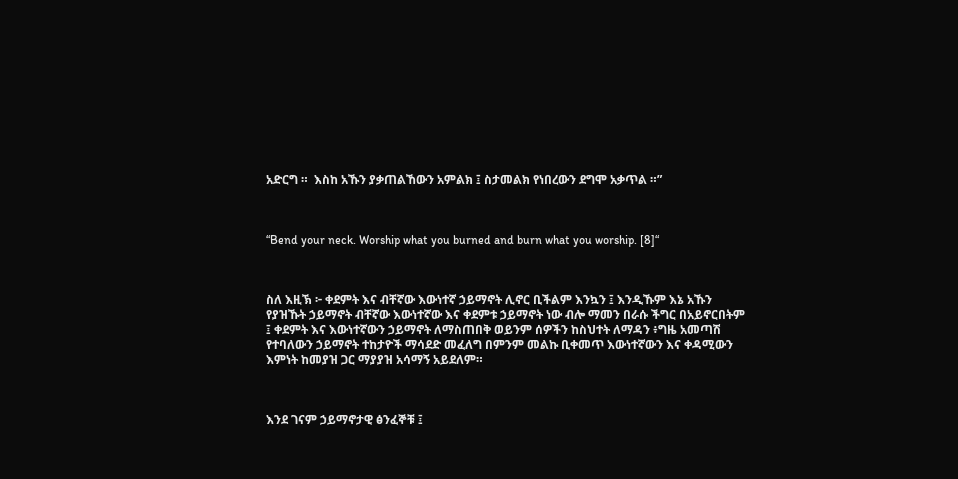አድርግ ።  እስከ አኹን ያቃጠልኸውን አምልክ ፤ ስታመልክ የነበረውን ደግሞ አቃጥል ።”



“Bend your neck. Worship what you burned and burn what you worship. [8]“



ስለ እዚኽ ፦ ቀደምት እና ብቸኛው እውነተኛ ኃይማኖት ሊኖር ቢችልም እንኳን ፤ እንዲኹም እኔ አኹን የያዝኹት ኃይማኖት ብቸኛው እውነተኛው እና ቀደምቱ ኃይማኖት ነው ብሎ ማመን በራሱ ችግር በአይኖርበትም ፤ ቀደምት እና እውነተኛውን ኃይማኖት ለማስጠበቅ ወይንም ሰዎችን ከስህተት ለማዳን ፥ግዜ አመጣሽ የተባለውን ኃይማኖት ተከታዮች ማሳደድ መፈለግ በምንም መልኩ ቢቀመጥ እውነተኛውን እና ቀዳሚውን እምነት ከመያዝ ጋር ማያያዝ አሳማኝ አይደለም።



እንደ ገናም ኃይማኖታዊ ፅንፈኞቹ ፤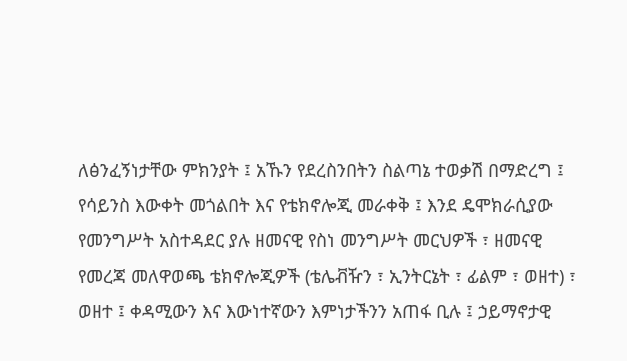ለፅንፈኝነታቸው ምክንያት ፤ አኹን የደረስንበትን ስልጣኔ ተወቃሽ በማድረግ ፤ የሳይንስ እውቀት መጎልበት እና የቴክኖሎጂ መራቀቅ ፤ እንደ ዴሞክራሲያው የመንግሥት አስተዳደር ያሉ ዘመናዊ የስነ መንግሥት መርህዎች ፣ ዘመናዊ የመረጃ መለዋወጫ ቴክኖሎጂዎች (ቴሌቭዥን ፣ ኢንትርኔት ፣ ፊልም ፣ ወዘተ) ፣ ወዘተ ፤ ቀዳሚውን እና እውነተኛውን እምነታችንን አጠፋ ቢሉ ፤ ኃይማኖታዊ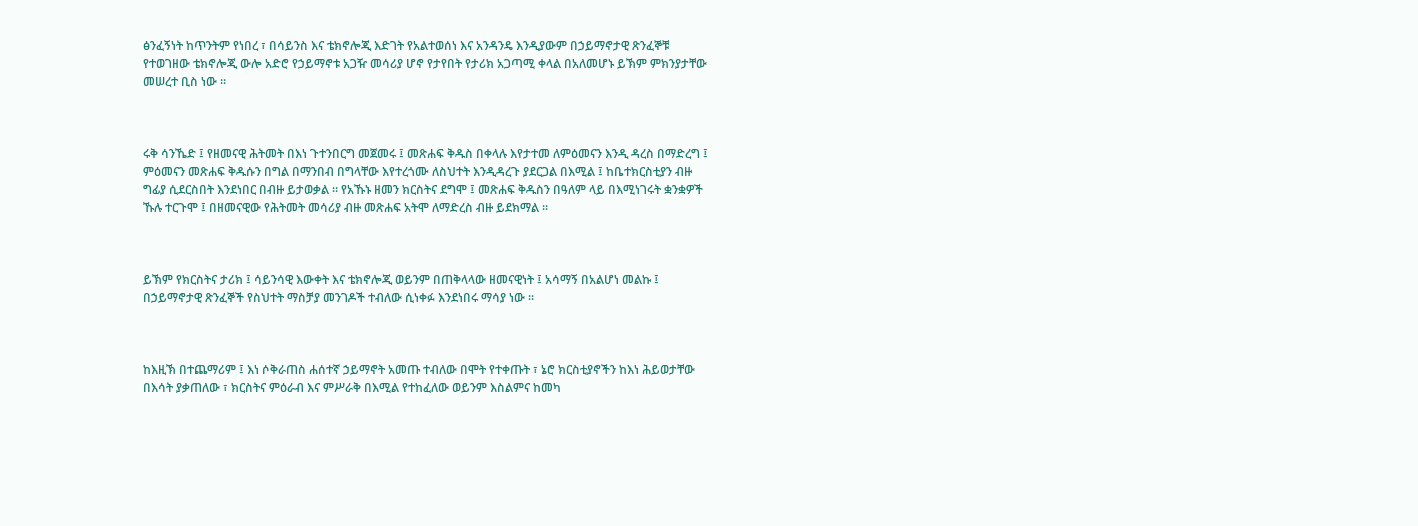ፅንፈኝነት ከጥንትም የነበረ ፣ በሳይንስ እና ቴክኖሎጂ እድገት የአልተወሰነ እና አንዳንዴ እንዲያውም በኃይማኖታዊ ጽንፈኞቹ የተወገዘው ቴክኖሎጂ ውሎ አድሮ የኃይማኖቱ አጋዥ መሳሪያ ሆኖ የታየበት የታሪክ አጋጣሚ ቀላል በአለመሆኑ ይኽም ምክንያታቸው መሠረተ ቢስ ነው ።



ሩቅ ሳንኼድ ፤ የዘመናዊ ሕትመት በእነ ጉተንበርግ መጀመሩ ፤ መጽሐፍ ቅዱስ በቀላሉ እየታተመ ለምዕመናን እንዲ ዳረስ በማድረግ ፤ ምዕመናን መጽሐፍ ቅዱሱን በግል በማንበብ በግላቸው እየተረጎሙ ለስህተት እንዲዳረጉ ያደርጋል በእሚል ፤ ከቤተክርስቲያን ብዙ ግፊያ ሲደርስበት እንደነበር በብዙ ይታወቃል ። የአኹኑ ዘመን ክርስትና ደግሞ ፤ መጽሐፍ ቅዱስን በዓለም ላይ በእሚነገሩት ቋንቋዎች ኹሉ ተርጉሞ ፤ በዘመናዊው የሕትመት መሳሪያ ብዙ መጽሐፍ አትሞ ለማድረስ ብዙ ይደክማል ።



ይኽም የክርስትና ታሪክ ፤ ሳይንሳዊ እውቀት እና ቴክኖሎጂ ወይንም በጠቅላላው ዘመናዊነት ፤ አሳማኝ በአልሆነ መልኩ ፤ በኃይማኖታዊ ጽንፈኞች የስህተት ማስቻያ መንገዶች ተብለው ሲነቀፉ እንደነበሩ ማሳያ ነው ።



ከእዚኽ በተጨማሪም ፤ እነ ሶቅራጠስ ሐሰተኛ ኃይማኖት አመጡ ተብለው በሞት የተቀጡት ፣ ኔሮ ክርስቲያኖችን ከእነ ሕይወታቸው በእሳት ያቃጠለው ፣ ክርስትና ምዕራብ እና ምሥራቅ በእሚል የተከፈለው ወይንም እስልምና ከመካ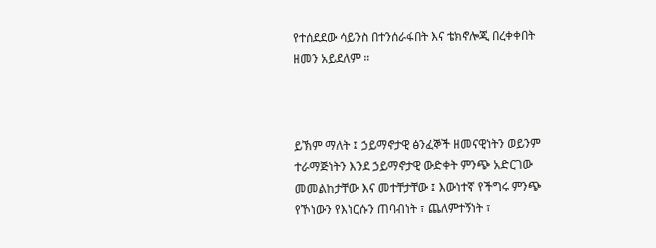የተሰደደው ሳይንስ በተንሰራፋበት እና ቴክኖሎጂ በረቀቀበት ዘመን አይደለም ።



ይኽም ማለት ፤ ኃይማኖታዊ ፅንፈኞች ዘመናዊነትን ወይንም ተራማጅነትን እንደ ኃይማኖታዊ ውድቀት ምንጭ አድርገው መመልከታቸው እና መተቸታቸው ፤ እውነተኛ የችግሩ ምንጭ የኾነውን የእነርሱን ጠባብነት ፣ ጨለምተኝነት ፣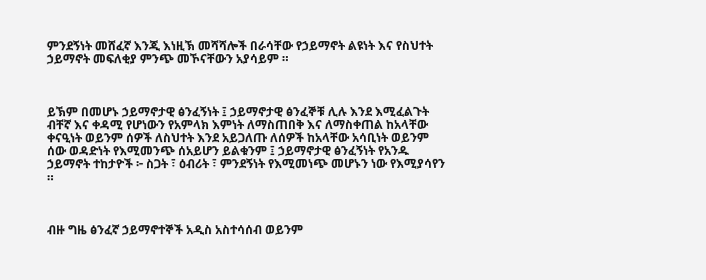ምንደኝነት መሸፈኛ እንጂ እነዚኽ መሻሻሎች በራሳቸው የኃይማኖት ልዩነት እና የስህተት ኃይማኖት መፍለቂያ ምንጭ መኾናቸውን አያሳይም ።



ይኽም በመሆኑ ኃይማኖታዊ ፅንፈኝነት ፤ ኃይማኖታዊ ፅንፈኞቹ ሊሉ እንደ እሚፈልጉት ብቸኛ እና ቀዳሚ የሆነውን የአምላክ እምነት ለማስጠበቅ እና ለማስቀጠል ከአላቸው ቀናዒነት ወይንም ሰዎች ለስህተት እንደ አይጋለጡ ለሰዎች ከአላቸው አሳቢነት ወይንም ሰው ወዳድነት የእሚመንጭ ሰአይሆን ይልቁንም ፤ ኃይማኖታዊ ፅንፈኝነት የአንዱ ኃይማኖት ተከታዮች ፦ ስጋት ፣ ዕብሪት ፣ ምንደኝነት የእሚመነጭ መሆኑን ነው የእሚያሳየን  ።



ብዙ ግዜ ፅንፈኛ ኃይማኖተኞች አዲስ አስተሳሰብ ወይንም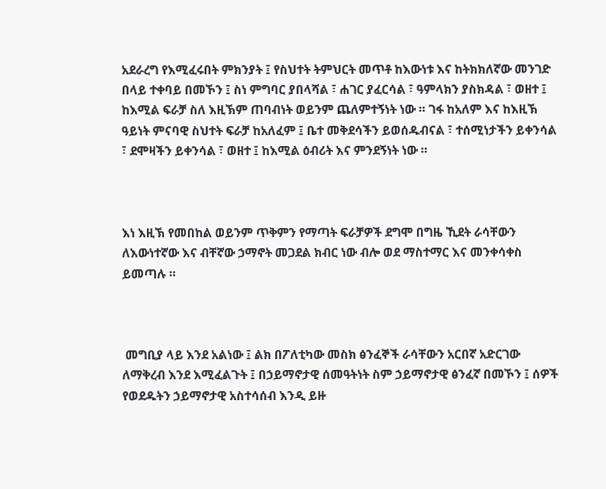አደራረግ የእሚፈሩበት ምክንያት ፤ የስህተት ትምህርት መጥቶ ከእውነቱ እና ከትክክለኛው መንገድ በላይ ተቀባይ በመኾን ፤ ስነ ምግባር ያበላሻል ፣ ሐገር ያፈርሳል ፣ ዓምላክን ያስክዳል ፣ ወዘተ ፤ ከእሚል ፍራቻ ስለ እዚኽም ጠባብነት ወይንም ጨለምተኝነት ነው ። ገፋ ከአለም እና ከእዚኽ ዓይነት ምናባዊ ስህተት ፍራቻ ከአለፈም ፤ ቤተ መቅደሳችን ይወሰዱብናል ፣ ተሰሚነታችን ይቀንሳል ፣ ደሞዛችን ይቀንሳል ፣ ወዘተ ፤ ከእሚል ዕብሪት እና ምንደኝነት ነው ።



እነ እዚኽ የመበከል ወይንም ጥቅምን የማጣት ፍራቻዎች ደግሞ በግዜ ኺደት ራሳቸውን ለእውነተኛው እና ብቸኛው ኃማኖት መጋደል ክብር ነው ብሎ ወደ ማስተማር እና መንቀሳቀስ ይመጣሉ ።



 መግቢያ ላይ እንደ አልነው ፤ ልክ በፖለቲካው መስክ ፅንፈኞች ራሳቸውን አርበኛ አድርገው ለማቅረብ እንደ እሚፈልጉት ፤ በኃይማኖታዊ ሰመዓትነት ስም ኃይማኖታዊ ፅንፈኛ በመኾን ፤ ሰዎች የወደዱትን ኃይማኖታዊ አስተሳሰብ እንዲ ይዙ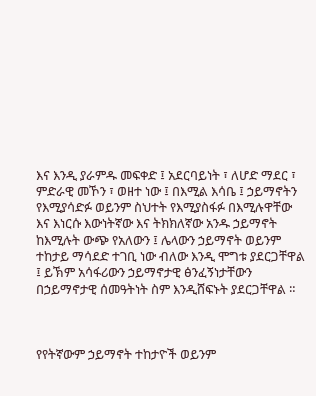እና እንዲ ያራምዱ መፍቀድ ፤ አደርባይነት ፣ ለሆድ ማደር ፣ ምድራዊ መኾን ፣ ወዘተ ነው ፤ በእሚል እሳቤ ፤ ኃይማኖትን የእሚያሳድፉ ወይንም ስህተት የእሚያስፋፉ በእሚሉዋቸው እና እነርሱ እውነትኛው እና ትክክለኛው አንዱ ኃይማኖት ከእሚሉት ውጭ የአለውን ፤ ሌላውን ኃይማኖት ወይንም ተከታይ ማሳደድ ተገቢ ነው ብለው እንዲ ሞግቱ ያደርጋቸዋል ፤ ይኽም አሳፋሪውን ኃይማኖታዊ ፅንፈኝነታቸውን በኃይማኖታዊ ሰመዓትነት ስም እንዲሸፍኑት ያደርጋቸዋል ።



የየትኛውም ኃይማኖት ተከታዮች ወይንም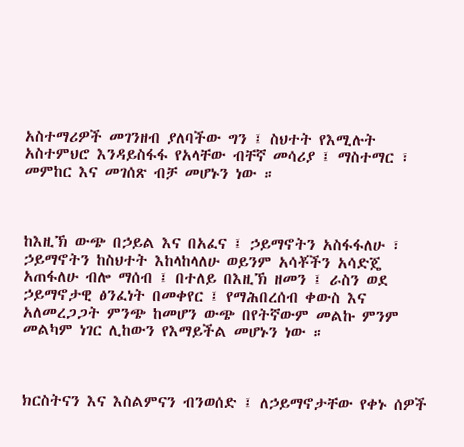አስተማሪዎች መገንዘብ ያለባችው ግን ፤ ስህተት የእሚሉት አስተምህሮ እንዳይስፋፋ የአላቸው ብቸኛ መሳሪያ ፤ ማስተማር ፣ መምከር እና መገሰጽ ብቻ መሆኑን ነው ።



ከእዚኽ ውጭ በኃይል እና በአፈና ፤ ኃይማኖትን አስፋፋለሁ ፣ ኃይማኖትን ከስህተት እከላከላለሁ ወይንም አሳቾችን አሳድጄ አጠፋለሁ ብሎ ማሰብ ፤ በተለይ በእዚኽ ዘመን ፤ ራስን ወደ ኃይማኖታዊ ፅንፈነት በመቀየር ፤ የማሕበረሰብ ቀውስ እና አለመረጋጋት ምንጭ ከመሆን ውጭ በየትኛውም መልኩ ምንም መልካም ነገር ሊከውን የእማይችል መሆኑን ነው ።



ክርስትናን እና እስልምናን ብንወሰድ ፤ ለኃይማኖታቸው የቀኑ ሰዎች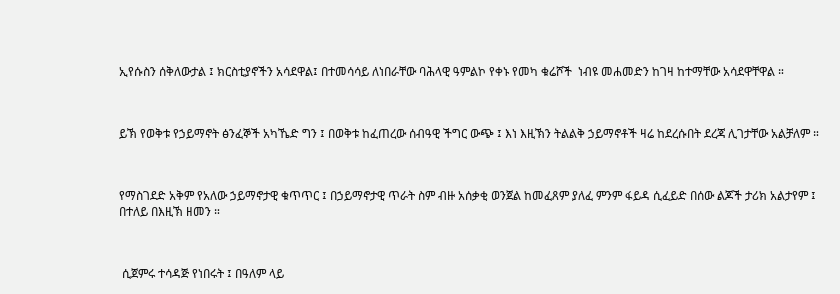ኢየሱስን ሰቅለውታል ፤ ክርስቲያኖችን አሳደዋል፤ በተመሳሳይ ለነበራቸው ባሕላዊ ዓምልኮ የቀኑ የመካ ቁሬሾች  ነብዩ መሐመድን ከገዛ ከተማቸው አሳደዋቸዋል ።



ይኽ የወቅቱ የኃይማኖት ፅንፈኞች አካኼድ ግን ፤ በወቅቱ ከፈጠረው ሰብዓዊ ችግር ውጭ ፤ እነ እዚኽን ትልልቅ ኃይማኖቶች ዛሬ ከደረሱበት ደረጃ ሊገታቸው አልቻለም ።



የማስገደድ አቅም የአለው ኃይማኖታዊ ቁጥጥር ፤ በኃይማኖታዊ ጥራት ስም ብዙ አሰቃቂ ወንጀል ከመፈጸም ያለፈ ምንም ፋይዳ ሲፈይድ በሰው ልጆች ታሪክ አልታየም ፤ በተለይ በእዚኽ ዘመን ።



 ሲጀምሩ ተሳዳጅ የነበሩት ፤ በዓለም ላይ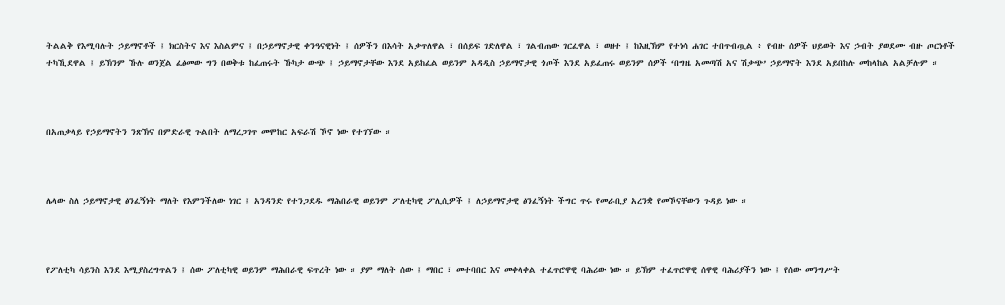ትልልቅ የእሚባሉት ኃይማኖቶች ፤ ክርስትና እና እስልምና ፤ በኃይማኖታዊ ቀንዓናዊነት ፤ ሰዎችን በእሳት አቃጥለዋል ፣ በሰይፍ ገድለዋል ፣ ገልብጠው ገርፈዋል ፣ ወዘተ ፤ ከእዚኽም የተነሳ ሐገር ተበጥብጧል ፥ የብዙ ሰዎች ህይወት እና ኃብት ያወደሙ ብዙ ጦርነቶች ተካኺደዋል ፤ ይኽንም ኹሉ ወንጀል ፈፅመው ግን በወቅቱ ከፈጠሩት ኹካታ ውጭ ፤ ኃይማኖታቸው እንደ አይከፈል ወይንም አዳዲስ ኃይማኖታዊ ጎጦች እንደ አይፈጠሩ ወይንም ሰዎች ‘በግዜ አመጣሽ አና ሽቃጭ’ ኃይማኖት እንደ አይበከሉ መከላከል አልቻሉም ።



በአጠቃላይ የኃይማኖትን ንጽኽና በምድራዊ ጉልበት ለማረጋገጥ መሞከር አፍራሽ ኾኖ ነው የተገኘው ።



ሌላው ስለ ኃይማኖታዊ ፅንፈኝነት ማለት የእምንችለው ነገር ፤ አንዳንድ የተንጋደዱ ማሕበራዊ ወይንም ፖለቲካዊ ፖሊሲዎች ፤ ለኃይማኖታዊ ፅንፈኝነት ችግር ጥሩ የመራቢያ አረንቋ የመኾናቸውን ጉዳይ ነው ።



የፖለቲካ ሳይንስ እንደ እሚያስረግጥልን ፤ ሰው ፖለቲካዊ ወይንም ማሕበራዊ ፍጥረት ነው ። ያም ማለት ሰው ፤ ማበር ፣ መተባበር እና መቀላቀል ተፈጥሮዋዊ ባሕሪው ነው ። ይኽም ተፈጥሮዋዊ ሰዋዊ ባሕሪያችን ነው ፤ የሰው መንግሥት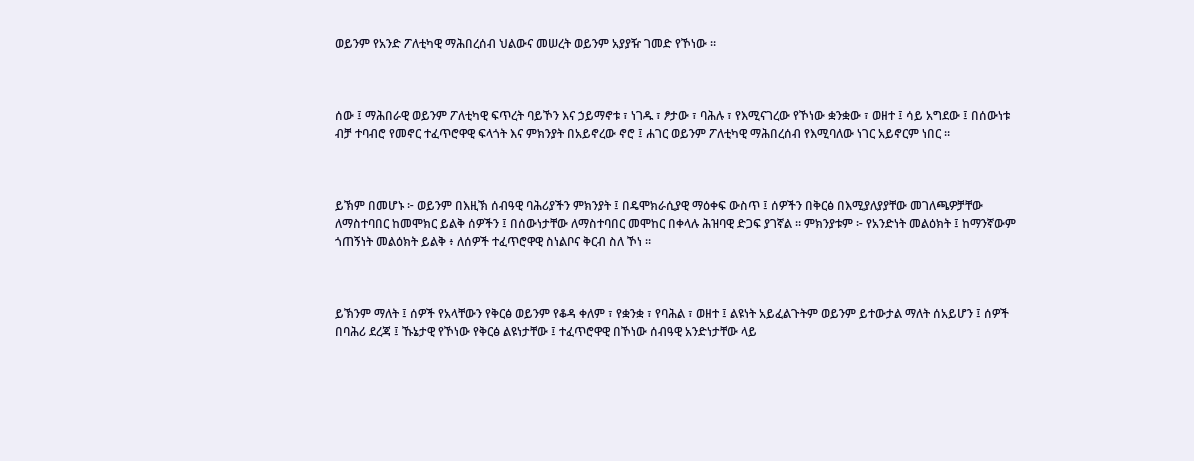ወይንም የአንድ ፖለቲካዊ ማሕበረሰብ ህልውና መሠረት ወይንም አያያዥ ገመድ የኾነው ።



ሰው ፤ ማሕበራዊ ወይንም ፖለቲካዊ ፍጥረት ባይኾን እና ኃይማኖቱ ፣ ነገዱ ፣ ፆታው ፣ ባሕሉ ፣ የእሚናገረው የኾነው ቋንቋው ፣ ወዘተ ፤ ሳይ አግደው ፤ በሰውነቱ ብቻ ተባብሮ የመኖር ተፈጥሮዋዊ ፍላጎት እና ምክንያት በአይኖረው ኖሮ ፤ ሐገር ወይንም ፖለቲካዊ ማሕበረሰብ የእሚባለው ነገር አይኖርም ነበር ።



ይኽም በመሆኑ ፦ ወይንም በእዚኽ ሰብዓዊ ባሕሪያችን ምክንያት ፤ በዴሞክራሲያዊ ማዕቀፍ ውስጥ ፤ ሰዎችን በቅርፅ በእሚያለያያቸው መገለጫዎቻቸው ለማስተባበር ከመሞክር ይልቅ ሰዎችን ፤ በሰውነታቸው ለማስተባበር መሞከር በቀላሉ ሕዝባዊ ድጋፍ ያገኛል ። ምክንያቱም ፦ የአንድነት መልዕክት ፤ ከማንኛውም ጎጠኝነት መልዕክት ይልቅ ፥ ለሰዎች ተፈጥሮዋዊ ስነልቦና ቅርብ ስለ ኾነ ።



ይኽንም ማለት ፤ ሰዎች የአላቸውን የቅርፅ ወይንም የቆዳ ቀለም ፣ የቋንቋ ፣ የባሕል ፣ ወዘተ ፤ ልዩነት አይፈልጉትም ወይንም ይተውታል ማለት ሰአይሆን ፤ ሰዎች በባሕሪ ደረጃ ፤ ኹኔታዊ የኾነው የቅርፅ ልዩነታቸው ፤ ተፈጥሮዋዊ በኾነው ሰብዓዊ አንድነታቸው ላይ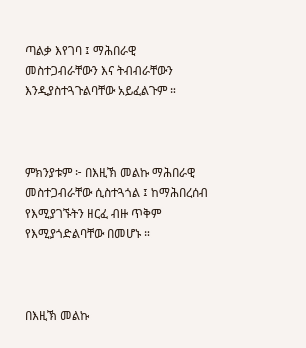ጣልቃ እየገባ ፤ ማሕበራዊ መስተጋብራቸውን እና ትብብራቸውን እንዲያስተጓጉልባቸው አይፈልጉም ።



ምክንያቱም ፦ በእዚኽ መልኩ ማሕበራዊ መስተጋብራቸው ሲስተጓጎል ፤ ከማሕበረሰብ የእሚያገኙትን ዘርፈ ብዙ ጥቅም የእሚያጎድልባቸው በመሆኑ ።



በእዚኽ መልኩ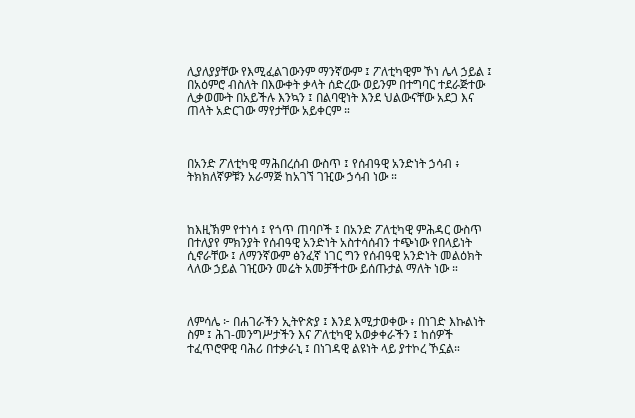ሊያለያያቸው የእሚፈልገውንም ማንኛውም ፤ ፖለቲካዊም ኾነ ሌላ ኃይል ፤ በአዕምሮ ብስለት በእውቀት ቃላት ሰድረው ወይንም በተግባር ተደራጅተው ሊቃወሙት በአይችሉ እንኳን ፤ በልባዊነት እንደ ህልውናቸው አደጋ እና ጠላት አድርገው ማየታቸው አይቀርም ።



በአንድ ፖለቲካዊ ማሕበረሰብ ውስጥ ፤ የሰብዓዊ አንድነት ኃሳብ ፥ ትክክለኛዎቹን አራማጅ ከአገኘ ገዢው ኃሳብ ነው ።



ከእዚኽም የተነሳ ፤ የጎጥ ጠባቦች ፤ በአንድ ፖለቲካዊ ምሕዳር ውስጥ በተለያየ ምክንያት የሰብዓዊ አንድነት አስተሳሰብን ተጭነው የበላይነት ሲኖራቸው ፤ ለማንኛውም ፅንፈኛ ነገር ግን የሰብዓዊ አንድነት መልዕክት ላለው ኃይል ገዢውን መሬት አመቻችተው ይሰጡታል ማለት ነው ።



ለምሳሌ ፦ በሐገራችን ኢትዮጵያ ፤ እንደ እሚታወቀው ፥ በነገድ እኩልነት ስም ፤ ሕገ-መንግሥታችን እና ፖለቲካዊ አወቃቀራችን ፤ ከሰዎች ተፈጥሮዋዊ ባሕሪ በተቃራኒ ፤ በነገዳዊ ልዩነት ላይ ያተኮረ ኾኗል።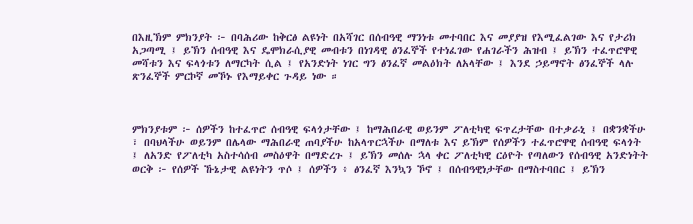በእዚኽም ምክንያት ፦ በባሕሪው ከቅርፅ ልዩነት በአሻገር በሰብዓዊ ማንነቱ መተባበር እና መያያዝ የእሚፈልገው እና የታሪክ አጋጣሚ ፤ ይኽን ሰብዓዊ እና ዴሞክራሲያዊ መብቱን በነገዳዊ ፅንፈኞች የተነፈገው የሐገራችን ሕዝብ ፤ ይኽን ተፈጥሮዋዊ መሻቱን እና ፍላጎቱን ለማርካት ሲል ፤ የአንድነት ነገር ግን ፅንፈኛ መልዕክት ለአላቸው ፤ እንደ ኃይማኖት ፅንፈኞች ላሉ ጽንፈኞች ምርኮኛ መኾኑ የእማይቀር ጉዳይ ነው ።



ምክንያቱም ፦ ሰዎችን ከተፈጥሮ ሰብዓዊ ፍላጎታቸው ፤ ከማሕበራዊ ወይንም ፖለቲካዊ ፍጥረታቸው በተቃራኒ ፤ በቋንቋችሁ ፣ በባህላችሁ ወይንም በሌላው ማሕበራዊ ጠባያችሁ ከአላጥርኋችሁ በማለቱ እና ይኽም የሰዎችን ተፈጥሮዋዊ ሰብዓዊ ፍላጎት ፤ ለአንድ የፖለቲካ አስተሳሰብ መስዕዋት በማድረጉ ፤ ይኽን መሰሉ ኋላ ቀር ፖለቲካዊ ርዕዮት የጣለውን የሰብዓዊ አንድነትት ወርቅ ፦ የሰዎች ኹኔታዊ ልዩነትን ጥሶ ፤ ሰዎችን ፥ ፅንፈኛ እንኳን ኾኖ ፤ በሰብዓዊነታቸው በማስተባበር ፤ ይኽን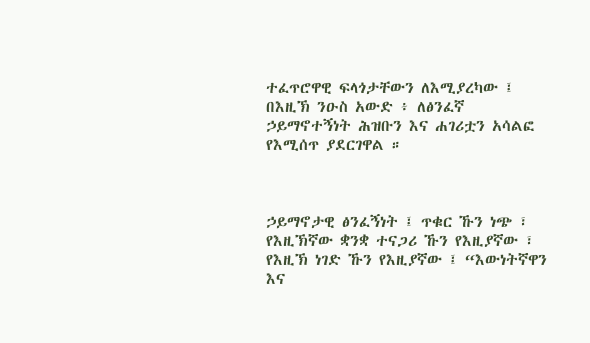ተፈጥሮዋዊ ፍላጎታቸውን ለእሚያረካው ፤ በእዚኽ ንዑስ አውድ ፥ ለፅንፈኛ ኃይማኖተኝነት ሕዝቡን እና ሐገሪቷን አሳልፎ የእሚሰጥ ያደርገዋል ።



ኃይማኖታዊ ፅንፈኝነት ፤ ጥቁር ኹን ነጭ ፣ የእዚኽኛው ቋንቋ ተናጋሪ ኹን የእዚያኛው ፣ የእዚኽ ነገድ ኹን የእዚያኛው ፤ “እውነትኛዋን እና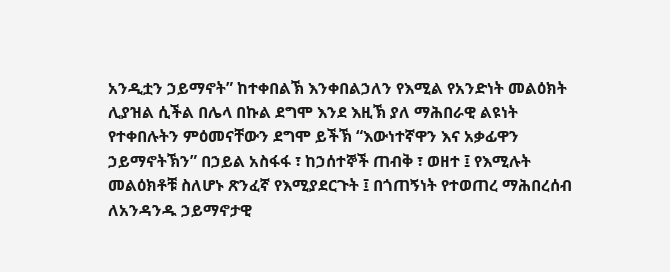አንዲቷን ኃይማኖት” ከተቀበልኽ እንቀበልኃለን የእሚል የአንድነት መልዕክት ሊያዝል ሲችል በሌላ በኩል ደግሞ እንደ እዚኽ ያለ ማሕበራዊ ልዩነት የተቀበሉትን ምዕመናቸውን ደግሞ ይችኽ “እውነተኛዋን እና አቃፊዋን ኃይማኖትኽን” በኃይል አስፋፋ ፣ ከኃሰተኞች ጠብቅ ፣ ወዘተ ፤ የእሚሉት መልዕክቶቹ ስለሆኑ ጽንፈኛ የእሚያደርጉት ፤ በጎጠኝነት የተወጠረ ማሕበረሰብ ለአንዳንዱ ኃይማኖታዊ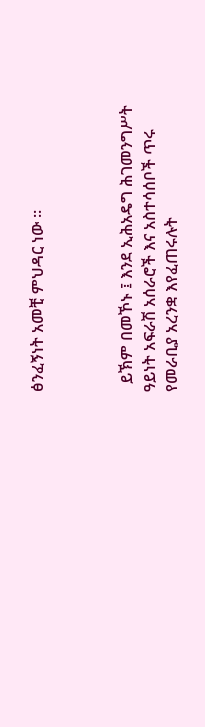ፅንፈኝነት አመቺ ምህዳር ነው ።



  ይኽም በመኾኑ ፤ እንደ ኢሕአዴግ ሕገመንግሥት ዓይነት አፍራሽ አሰራሮች እና አስተሳሰቦች ጥሩ የመራቢያ አረንቋ እየፈጠሩሉት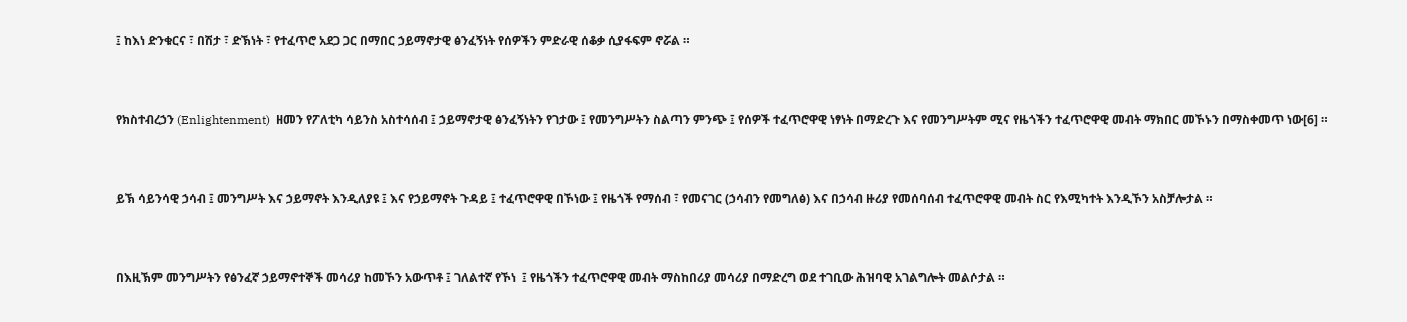፤ ከእነ ድንቁርና ፣ በሽታ ፣ ድኽነት ፣ የተፈጥሮ አደጋ ጋር በማበር ኃይማኖታዊ ፅንፈኝነት የሰዎችን ምድራዊ ሰቆቃ ሲያፋፍም ኖሯል ።



የክስተብረኃን (Enlightenment)  ዘመን የፖለቲካ ሳይንስ አስተሳሰብ ፤ ኃይማኖታዊ ፅንፈኝነትን የገታው ፤ የመንግሥትን ስልጣን ምንጭ ፤ የሰዎች ተፈጥሮዋዊ ነፃነት በማድረጉ እና የመንግሥትም ሚና የዜጎችን ተፈጥሮዋዊ መብት ማክበር መኾኑን በማስቀመጥ ነው[6] ።



ይኽ ሳይንሳዊ ኃሳብ ፤ መንግሥት እና ኃይማኖት እንዲለያዩ ፤ እና የኃይማኖት ጉዳይ ፤ ተፈጥሮዋዊ በኾነው ፤ የዜጎች የማሰብ ፣ የመናገር (ኃሳብን የመግለፅ) እና በኃሳብ ዙሪያ የመሰባሰብ ተፈጥሮዋዊ መብት ስር የእሚካተት እንዲኾን አስቻሎታል ።



በእዚኽም መንግሥትን የፅንፈኛ ኃይማኖተኞች መሳሪያ ከመኾን አውጥቶ ፤ ገለልተኛ የኾነ  ፤ የዜጎችን ተፈጥሮዋዊ መብት ማስከበሪያ መሳሪያ በማድረግ ወደ ተገቢው ሕዝባዊ አገልግሎት መልሶታል ።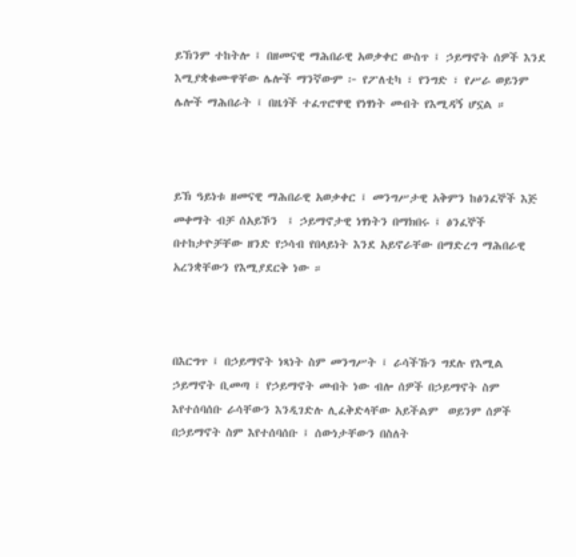ይኽንም ተከትሎ ፤ በዘመናዊ ማሕበራዊ አወቃቀር ውስጥ ፤ ኃይማኖት ሰዎች እንደ እሚያቋቁሙዋቸው ሌሎች ማንኛውም ፦ የፖለቲካ ፣ የንግድ ፣ የሥራ ወይንም ሌሎች ማሕበራት ፤ በዜጎች ተፈጥሮዋዊ የነፃነት መብት የእሚዳኝ ሆኗል ።



ይኽ ዓይነቱ ዘመናዊ ማሕበራዊ አወቃቀር ፤ መንግሥታዊ አቅምን ከፅንፈኞች እጅ መቀማት ብቻ ሰአይኾን  ፤ ኃይማኖታዊ ነፃነትን በማክበሩ ፤ ፅንፈኞች በተከታዮቻቸው ዘንድ የኃሳብ የበላይነት እንደ አይኖራቸው በማድረግ ማሕበራዊ አረንቋቸውን የእሚያደርቅ ነው ።



በእርግጥ ፤ በኃይማኖት ነጻነት ስም መንግሥት ፤ ራሳችኹን ግደሉ የእሚል ኃይማኖት ቢመጣ ፤ የኃይማኖት መብት ነው ብሎ ሰዎች በኃይማኖት ስም እየተሰባሰቡ ራሳቸውን እንዲገድሉ ሊፈቅድላቸው አይችልም  ወይንም ሰዎች  በኃይማኖት ስም እየተሰባሰቡ ፤ ሰውነታቸውን በስለት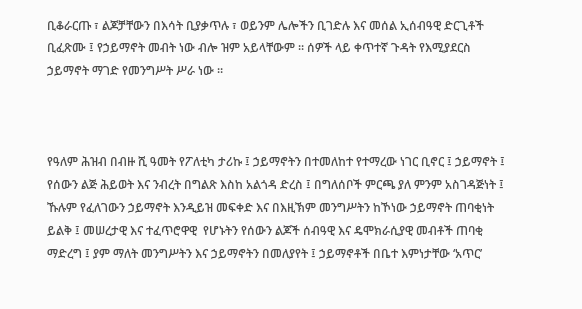ቢቆራርጡ ፣ ልጆቻቸውን በእሳት ቢያቃጥሉ ፣ ወይንም ሌሎችን ቢገድሉ እና መሰል ኢሰብዓዊ ድርጊቶች ቢፈጽሙ ፤ የኃይማኖት መብት ነው ብሎ ዝም አይላቸውም ። ሰዎች ላይ ቀጥተኛ ጉዳት የእሚያደርስ ኃይማኖት ማገድ የመንግሥት ሥራ ነው ።



የዓለም ሕዝብ በብዙ ሺ ዓመት የፖለቲካ ታሪኩ ፤ ኃይማኖትን በተመለከተ የተማረው ነገር ቢኖር ፤ ኃይማኖት ፤ የሰውን ልጅ ሕይወት እና ንብረት በግልጽ እስከ አልጎዳ ድረስ ፤ በግለሰቦች ምርጫ ያለ ምንም አስገዳጅነት ፤ ኹሉም የፈለገውን ኃይማኖት እንዲይዝ መፍቀድ እና በእዚኽም መንግሥትን ከኾነው ኃይማኖት ጠባቂነት ይልቅ ፤ መሠረታዊ እና ተፈጥሮዋዊ  የሆኑትን የሰውን ልጆች ሰብዓዊ እና ዴሞክራሲያዊ መብቶች ጠባቂ ማድረግ ፤ ያም ማለት መንግሥትን እና ኃይማኖትን በመለያየት ፤ ኃይማኖቶች በቤተ እምነታቸው ‘አጥር’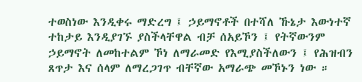ተወስነው እንዲቀሩ ማድረግ ፤ ኃይማኖቶች በተሻለ ኹኔታ እውነተኛ ተከታይ እንዲያገኙ ያስችላቸዋል ብቻ ሰአይኾን ፤ የትኛውንም ኃይማኖት ለመከተልም ኾነ ለማራመድ የእሚያስችለውን ፤ የሕዝብን ጸጥታ እና ሰላም ለማረጋገጥ ብቸኛው አማራጭ መኾኑን ነው ።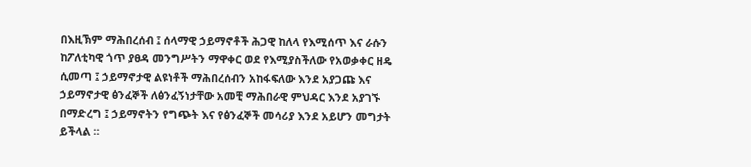በእዚኽም ማሕበረሰብ ፤ ሰላማዊ ኃይማኖቶች ሕጋዊ ከለላ የእሚሰጥ እና ራሱን ከፖለቲካዊ ጎጥ ያፀዳ መንግሥትን ማዋቀር ወደ የእሚያስችለው የአወቃቀር ዘዴ ሲመጣ ፤ ኃይማኖታዊ ልዩነቶች ማሕበረሰብን አከፋፍለው እንደ አያጋጩ እና ኃይማኖታዊ ፅንፈኞች ለፅንፈኝነታቸው አመቺ ማሕበራዊ ምህዳር እንደ አያገኙ በማድረግ ፤ ኃይማኖትን የግጭት እና የፅንፈኞች መሳሪያ እንደ አይሆን መግታት ይችላል ።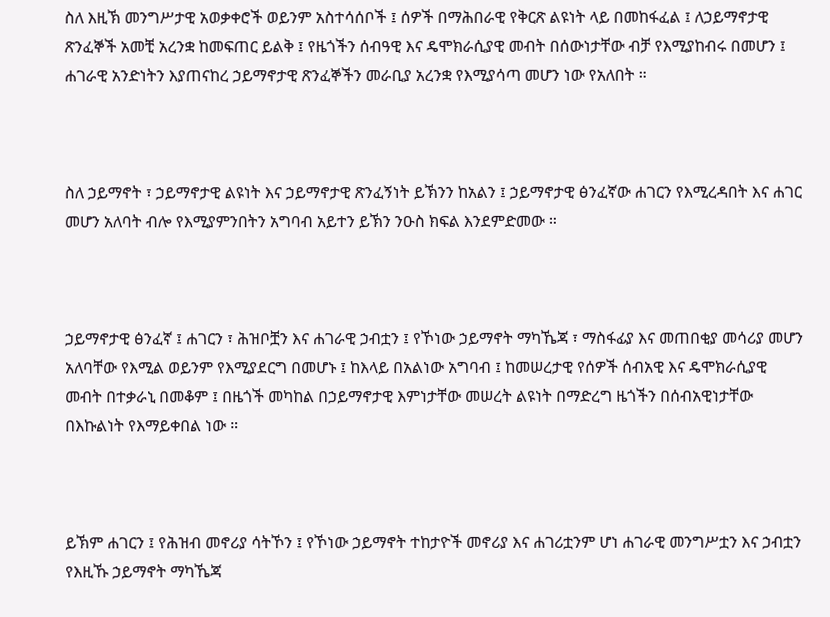ስለ እዚኽ መንግሥታዊ አወቃቀሮች ወይንም አስተሳሰቦች ፤ ሰዎች በማሕበራዊ የቅርጽ ልዩነት ላይ በመከፋፈል ፤ ለኃይማኖታዊ ጽንፈኞች አመቺ አረንቋ ከመፍጠር ይልቅ ፤ የዜጎችን ሰብዓዊ እና ዴሞክራሲያዊ መብት በሰውነታቸው ብቻ የእሚያከብሩ በመሆን ፤ ሐገራዊ አንድነትን እያጠናከረ ኃይማኖታዊ ጽንፈኞችን መራቢያ አረንቋ የእሚያሳጣ መሆን ነው የአለበት ።



ስለ ኃይማኖት ፣ ኃይማኖታዊ ልዩነት እና ኃይማኖታዊ ጽንፈኝነት ይኽንን ከአልን ፤ ኃይማኖታዊ ፅንፈኛው ሐገርን የእሚረዳበት እና ሐገር መሆን አለባት ብሎ የእሚያምንበትን አግባብ አይተን ይኽን ንዑስ ክፍል እንደምድመው ።



ኃይማኖታዊ ፅንፈኛ ፤ ሐገርን ፣ ሕዝቦቿን እና ሐገራዊ ኃብቷን ፤ የኾነው ኃይማኖት ማካኼጃ ፣ ማስፋፊያ እና መጠበቂያ መሳሪያ መሆን አለባቸው የእሚል ወይንም የእሚያደርግ በመሆኑ ፤ ከእላይ በአልነው አግባብ ፤ ከመሠረታዊ የሰዎች ሰብአዊ እና ዴሞክራሲያዊ መብት በተቃራኒ በመቆም ፤ በዜጎች መካከል በኃይማኖታዊ እምነታቸው መሠረት ልዩነት በማድረግ ዜጎችን በሰብአዊነታቸው በእኩልነት የእማይቀበል ነው ።



ይኽም ሐገርን ፤ የሕዝብ መኖሪያ ሳትኾን ፤ የኾነው ኃይማኖት ተከታዮች መኖሪያ እና ሐገሪቷንም ሆነ ሐገራዊ መንግሥቷን እና ኃብቷን የእዚኹ ኃይማኖት ማካኼጃ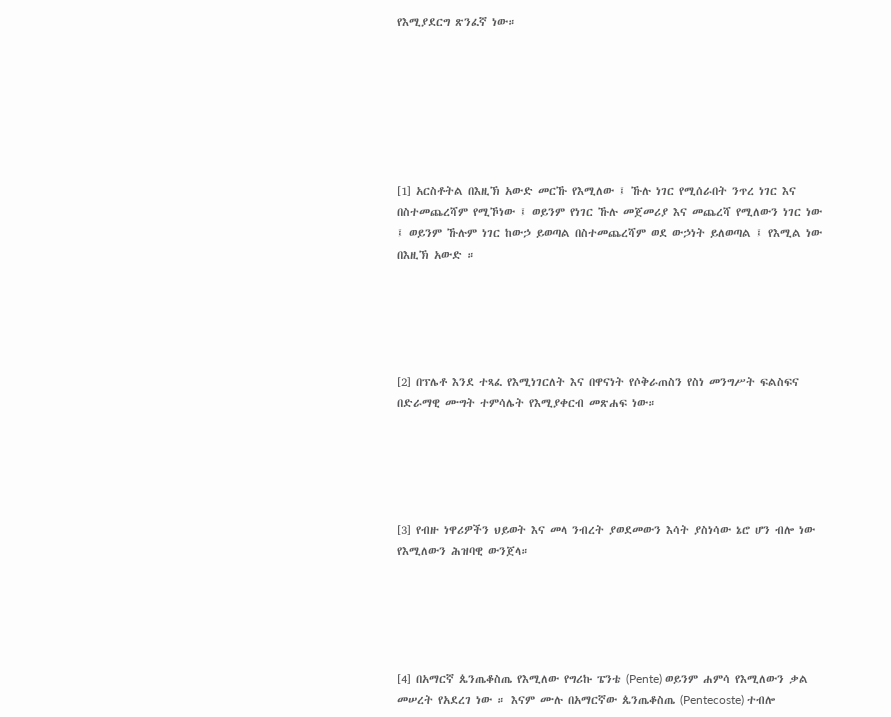የእሚያደርግ ጽንፈኛ ነው።







[1] አርስቶትል በእዚኽ አውድ መርኹ የእሚለው ፤ ኹሉ ነገር የሚሰራበት ንጥረ ነገር እና በስተመጨረሻም የሚኾነው ፤ ወይንም የነገር ኹሉ መጀመሪያ እና መጨረሻ የሚለውን ነገር ነው ፤ ወይንም ኹሉም ነገር ከውኃ ይወጣል በስተመጨረሻም ወደ ውኃነት ይለወጣል ፤ የእሚል ነው በእዚኽ አውድ ።





[2] በፕሌቶ እንደ ተጻፈ የእሚነገርለት እና በዋናነት የሶቅራጠስን የስነ መንግሥት ፍልስፍና በድራማዊ ሙግት ተምሳሌት የእሚያቀርብ መጽሐፍ ነው።





[3] የብዙ ነዋሪዎችን ህይወት እና መላ ንብረት ያወደመውን እሳት ያስነሳው ኔሮ ሆን ብሎ ነው የእሚለውን ሕዝባዊ ውንጀላ።





[4] በአማርኛ ጴንጤቆስጤ የእሚለው የግሪኩ ፔንቴ (Pente) ወይንም ሐምሳ የእሚለውን ቃል መሠረት የአደረገ ነው ። እናም ሙሉ በአማርኛው ጴንጤቆስጤ (Pentecoste) ተብሎ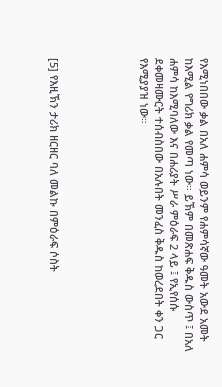የእሚነበበው ቃል በአለ ሐምሳ ወይንም የሐምሳኛው ዓመት አውደ አመት ከእሚል የግሪክ ቃል የመጣ ነው። ይኽም በመጽሐፍ ቅዱስ ውስጥ ፤ በአለ ሐምሳ ከእሚባለው እና በሐሪያት ሥራ ምዕራፍ 2 ላይ ፤ የኢየሰሱ ደቀመዛሙርት ተሰብስበው በአሉበት መንፈስ ቅዱስ ከወረደበት ቀን ጋር የእሚያያዝ ነው።





[5] የእዚኽን ታሪክ ዘርዘር ባለ መልኩ በምዕራፍ ሶስት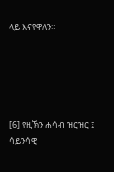ላይ እናየዋለን።





[6] የዚኽን ሐሳብ ዝርዝር ፤ ሳይንሳዊ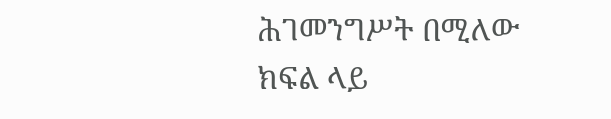ሕገመንግሥት በሚለው ክፍል ላይ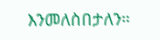እንመለስበታለን።